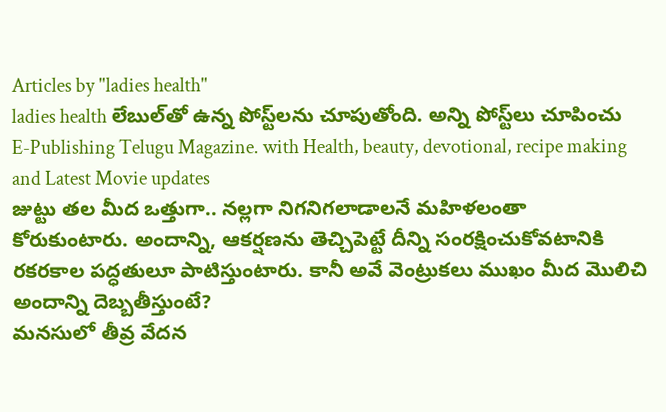Articles by "ladies health"
ladies health లేబుల్‌తో ఉన్న పోస్ట్‌లను చూపుతోంది. అన్ని పోస్ట్‌లు చూపించు
E-Publishing Telugu Magazine. with Health, beauty, devotional, recipe making and Latest Movie updates
జుట్టు తల మీద ఒత్తుగా.. నల్లగా నిగనిగలాడాలనే మహిళలంతా కోరుకుంటారు. అందాన్ని, ఆకర్షణను తెచ్చిపెట్టే దీన్ని సంరక్షించుకోవటానికి రకరకాల పద్ధతులూ పాటిస్తుంటారు. కానీ అవే వెంట్రుకలు ముఖం మీద మొలిచి అందాన్ని దెబ్బతీస్తుంటే?
మనసులో తీవ్ర వేదన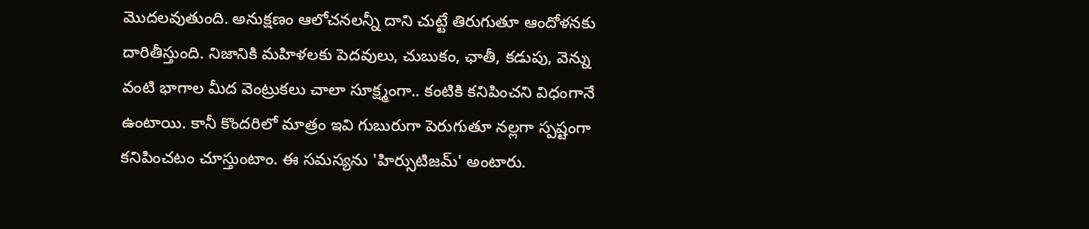మొదలవుతుంది. అనుక్షణం ఆలోచనలన్నీ దాని చుట్టే తిరుగుతూ ఆందోళనకు దారితీస్తుంది. నిజానికి మహిళలకు పెదవులు, చుబుకం, ఛాతీ, కడుపు, వెన్ను వంటి భాగాల మీద వెంట్రుకలు చాలా సూక్ష్మంగా.. కంటికి కనిపించని విధంగానే ఉంటాయి. కానీ కొందరిలో మాత్రం ఇవి గుబురుగా పెరుగుతూ నల్లగా స్పష్టంగా కనిపించటం చూస్తుంటాం. ఈ సమస్యను 'హిర్సుటిజమ్‌' అంటారు.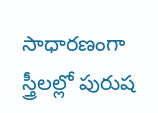సాధారణంగా స్త్రీలల్లో పురుష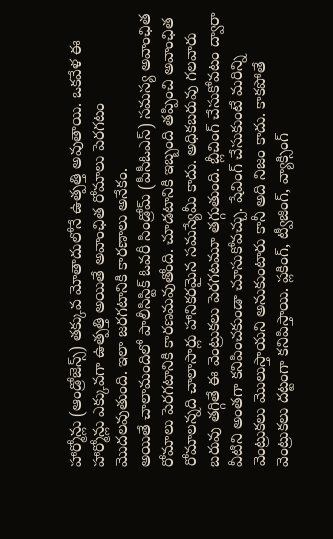హార్మోన్లు (ఆండ్రోజెన్స్‌) తక్కువ మోతాదులోనే ఉత్పత్తి అవుతాయి. ఒకవేళ ఈ హార్మోన్లు ఎక్కువగా ఉత్పత్తి అయితే అవాంఛిత రోమాలు పెరగటం మొదలవుతుంది. ఇలా జరగటానికి కారణాలు అనేకం.
అయితే చాలామందిలో పాలీసిస్టిక్‌ ఓవరీ సిండ్రోమ్‌ (పీసీఓఎస్‌) సమస్య అవాంఛిత రోమాలు పెరగటానికి కారణమవుతోంది. చూడటానికి ఇబ్బంది తప్పించి అవాంఛిత రోమాలన్నది చాలాసార్లు హానికరమైన సమస్యేమీ కాదు. అధికబరువు గలవారు బరువు తగ్గితే ఈ వెంట్రుకలు పెరగటమూ తగ్గుతుంది. బ్లీచింగ్‌ చేసుకోవటం ద్వారా వీటిని అంతగా కనిపించకుండా చూసుకోవచ్చు. షేవింగ్‌ చేసుకుంటే మరిన్ని వెంట్రుకలు మొలుస్తాయని అనుకుంటారు కానీ అది నిజం కాదు. కాకపోతే వెంట్రుకలు దట్టంగా కనిపిస్తాయి. ప్లకింగ్‌, ట్వీజింగ్‌, వ్యాక్సింగ్‌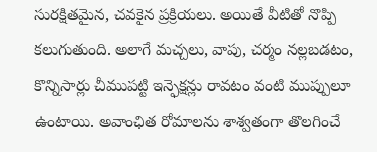సురక్షితమైన, చవకైన ప్రక్రియలు. అయితే వీటితో నొప్పి కలుగుతుంది. అలాగే మచ్చలు, వాపు, చర్మం నల్లబడటం, కొన్నిసార్లు చీముపట్టి ఇన్ఫెక్షన్లు రావటం వంటి ముప్పులూ ఉంటాయి. అవాంఛిత రోమాలను శాశ్వతంగా తొలగించే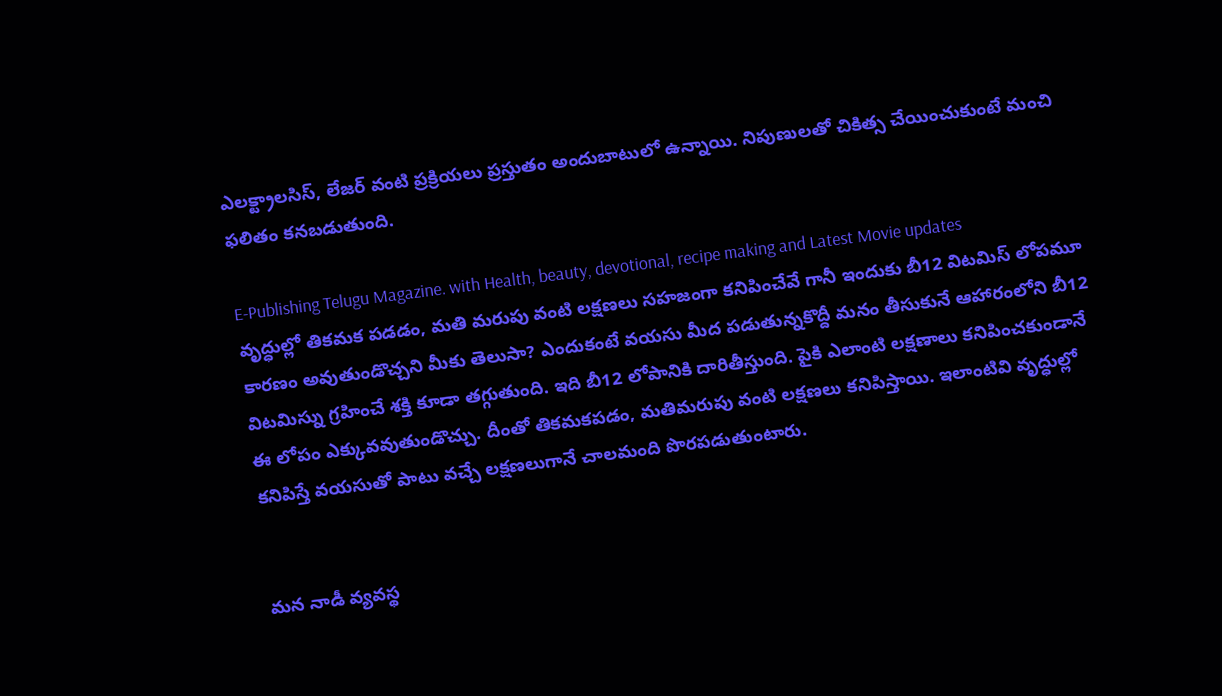ఎలక్ట్రాలసిస్‌, లేజర్‌ వంటి ప్రక్రియలు ప్రస్తుతం అందుబాటులో ఉన్నాయి. నిపుణులతో చికిత్స చేయించుకుంటే మంచి ఫలితం కనబడుతుంది.

E-Publishing Telugu Magazine. with Health, beauty, devotional, recipe making and Latest Movie updates
వృద్ధుల్లో తికమక పడడం, మతి మరుపు వంటి లక్షణలు సహజంగా కనిపించేవే గానీ ఇందుకు బీ12 విటమిస్ లోపమూ కారణం అవుతుండొచ్చని మీకు తెలుసా? ఎందుకంటే వయసు మీద పడుతున్నకొద్దీ మనం తీసుకునే ఆహారంలోని బీ12 విటమిస్ను గ్రహించే శక్తి కూడా తగ్గుతుంది. ఇది బీ12 లోపానికి దారితీస్తుంది. పైకి ఎలాంటి లక్షణాలు కనిపించకుండానే ఈ లోపం ఎక్కువవుతుండొచ్చు. దీంతో తికమకపడం, మతిమరుపు వంటి లక్షణలు కనిపిస్తాయి. ఇలాంటివి వృద్ధుల్లో కనిపిస్తే వయసుతో పాటు వచ్చే లక్షణలుగానే చాలమంది పొరపడుతుంటారు.


మన నాడీ వ్యవస్థ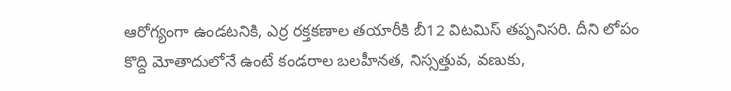ఆరోగ్యంగా ఉండటనికి, ఎర్ర రక్తకణాల తయారీకి బీ12 విటమిస్ తప్పనిసరి. దీని లోపం కొద్ది మోతాదులోనే ఉంటే కండరాల బలహీనత, నిస్సత్తువ, వణుకు,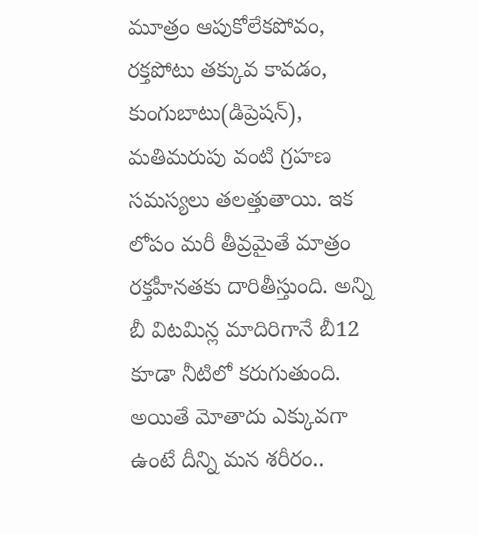మూత్రం ఆపుకోలేకపోవం, రక్తపోటు తక్కువ కావడం, కుంగుబాటు(డిప్రెషన్), మతిమరుపు వంటి గ్రహణ సమస్యలు తలత్తుతాయి. ఇక లోపం మరీ తీవ్రమైతే మాత్రం రక్తహీనతకు దారితీస్తుంది. అన్ని బీ విటమిన్ల మాదిరిగానే బీ12 కూడా నీటిలో కరుగుతుంది. అయితే మోతాదు ఎక్కువగా ఉంటే దీన్ని మన శరీరం..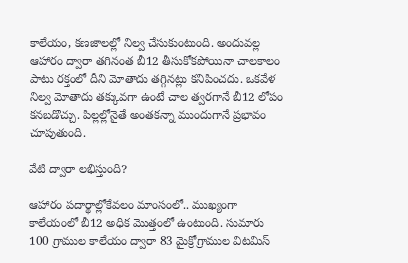కాలేయం, కణజాలల్లో నిల్వ చేసుకుంటుంది. అందువల్ల ఆహారం ద్వారా తగినంత బీ12 తీసుకోకపోయినా చాలకాలం పాటు రక్తంలో దీని మోతాదు తగ్గినట్లు కనిపించదు. ఒకవేళ నిల్వ మోతాదు తక్కువగా ఉంటే చాల త్వరగానే బీ12 లోపం కనబడొచ్చు. పిల్లల్లోనైతే అంతకన్నా ముందుగానే ప్రభావం చూపుతుంది.

వేటి ద్వారా లభిస్తుంది?

ఆహారం పదార్థాల్లోకేవలం మాంసంలో.. ముఖ్యంగా కాలేయంలో బీ12 అధిక మొత్తంలో ఉంటుంది. సుమారు 100 గ్రాముల కాలేయం ద్వారా 83 మైక్రోగ్రాముల విటమిస్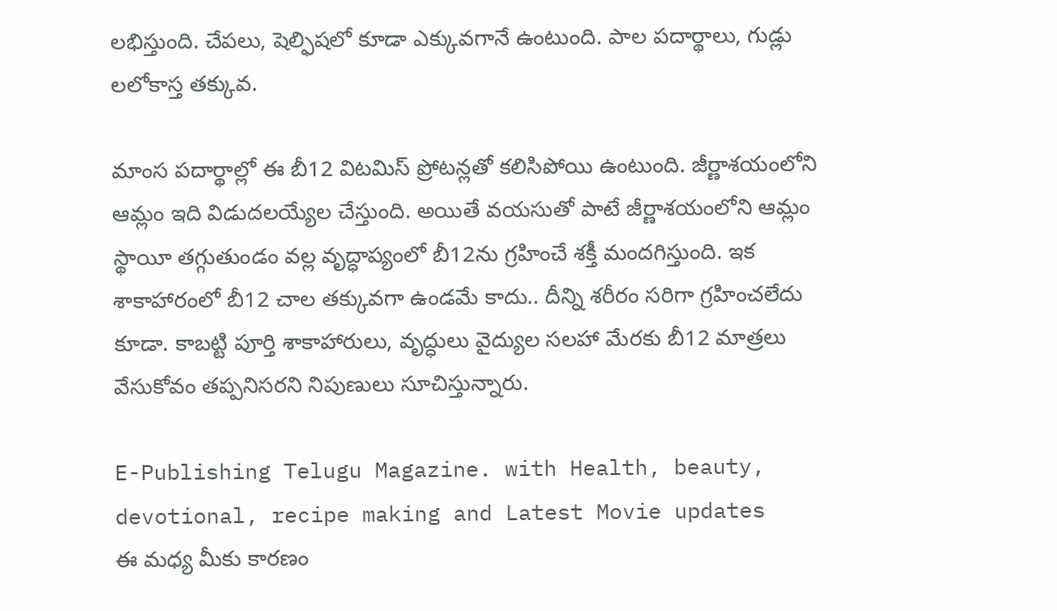లభిస్తుంది. చేపలు, షెల్ఫిషలో కూడా ఎక్కువగానే ఉంటుంది. పాల పదార్థాలు, గుడ్లు లలోకాస్త తక్కువ.

మాంస పదార్థాల్లో ఈ బీ12 విటమిస్ ప్రోటన్లతో కలిసిపోయి ఉంటుంది. జీర్ణాశయంలోని ఆమ్లం ఇది విడుదలయ్యేల చేస్తుంది. అయితే వయసుతో పాటే జీర్ణాశయంలోని ఆమ్లం స్థాయీ తగ్గుతుండం వల్ల వృద్ధాప్యంలో బీ12ను గ్రహించే శక్తీ మందగిస్తుంది. ఇక శాకాహారంలో బీ12 చాల తక్కువగా ఉండమే కాదు.. దీన్ని శరీరం సరిగా గ్రహించలేదు కూడా. కాబట్టి పూర్తి శాకాహారులు, వృద్ధులు వైద్యుల సలహా మేరకు బీ12 మాత్రలు వేసుకోవం తప్పనిసరని నిపుణులు సూచిస్తున్నారు.

E-Publishing Telugu Magazine. with Health, beauty, devotional, recipe making and Latest Movie updates
ఈ మధ్య మీకు కారణం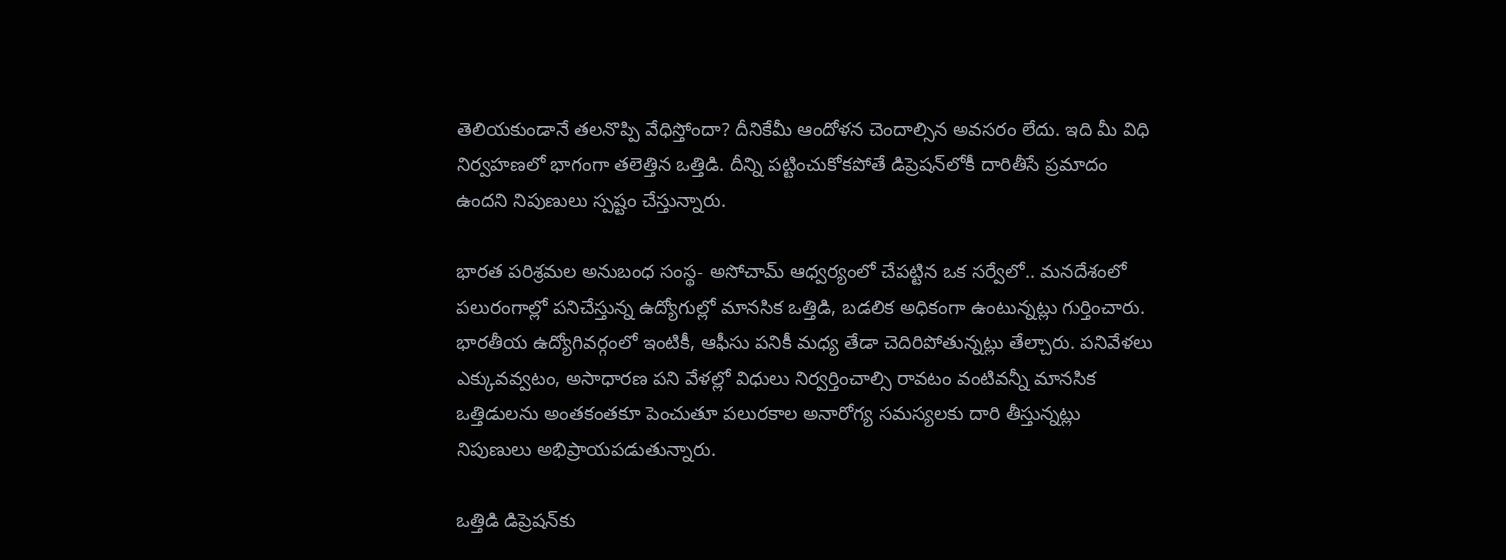తెలియకుండానే తలనొప్పి వేధిస్తోందా? దీనికేమీ ఆందోళన చెందాల్సిన అవసరం లేదు. ఇది మీ విధి నిర్వహణలో భాగంగా తలెత్తిన ఒత్తిడి. దీన్ని పట్టించుకోకపోతే డిప్రెషన్‌లోకీ దారితీసే ప్రమాదం ఉందని నిపుణులు స్పష్టం చేస్తున్నారు.

భారత పరిశ్రమల అనుబంధ సంస్థ- అసోచామ్‌ ఆధ్వర్యంలో చేపట్టిన ఒక సర్వేలో.. మనదేశంలో పలురంగాల్లో పనిచేస్తున్న ఉద్యోగుల్లో మానసిక ఒత్తిడి, బడలిక అధికంగా ఉంటున్నట్లు గుర్తించారు. భారతీయ ఉద్యోగివర్గంలో ఇంటికీ, ఆఫీసు పనికీ మధ్య తేడా చెదిరిపోతున్నట్లు తేల్చారు. పనివేళలు ఎక్కువవ్వటం, అసాధారణ పని వేళల్లో విధులు నిర్వర్తించాల్సి రావటం వంటివన్నీ మానసిక ఒత్తిడులను అంతకంతకూ పెంచుతూ పలురకాల అనారోగ్య సమస్యలకు దారి తీస్తున్నట్లు నిపుణులు అభిప్రాయపడుతున్నారు.

ఒత్తిడి డిప్రెషన్‌కు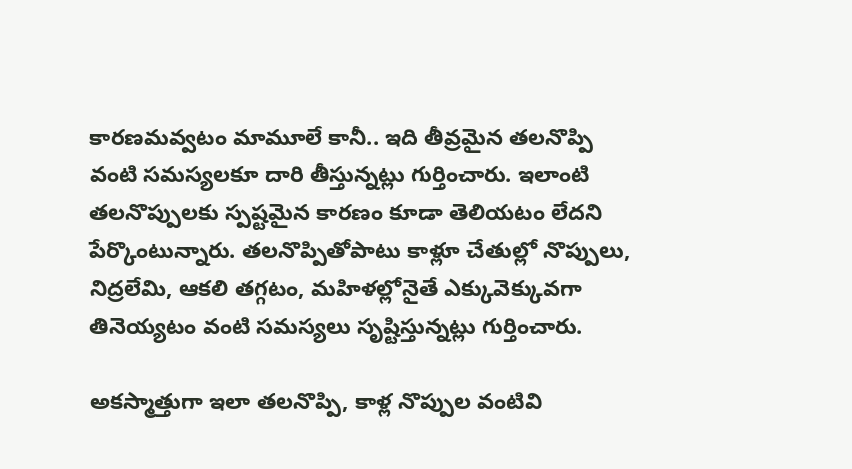కారణమవ్వటం మామూలే కానీ.. ఇది తీవ్రమైన తలనొప్పి వంటి సమస్యలకూ దారి తీస్తున్నట్లు గుర్తించారు. ఇలాంటి తలనొప్పులకు స్పష్టమైన కారణం కూడా తెలియటం లేదని పేర్కొంటున్నారు. తలనొప్పితోపాటు కాళ్లూ చేతుల్లో నొప్పులు, నిద్రలేమి, ఆకలి తగ్గటం, మహిళల్లోనైతే ఎక్కువెక్కువగా తినెయ్యటం వంటి సమస్యలు సృష్టిస్తున్నట్లు గుర్తించారు.

అకస్మాత్తుగా ఇలా తలనొప్పి, కాళ్ల నొప్పుల వంటివి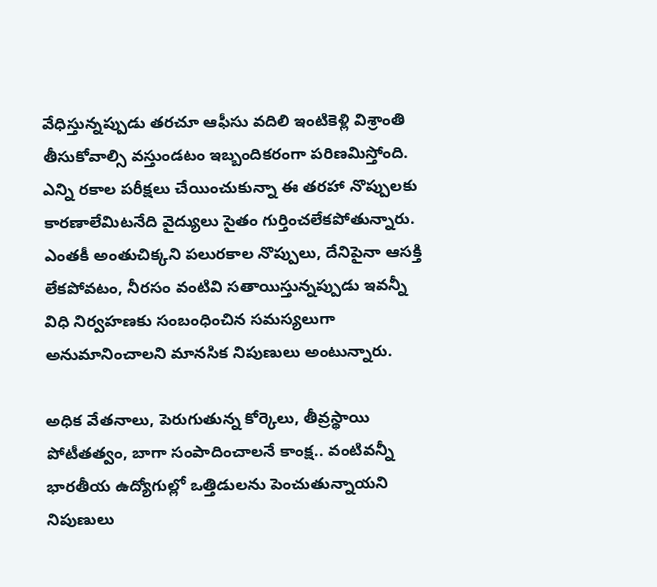వేధిస్తున్నప్పుడు తరచూ ఆఫీసు వదిలి ఇంటికెళ్లి విశ్రాంతి తీసుకోవాల్సి వస్తుండటం ఇబ్బందికరంగా పరిణమిస్తోంది. ఎన్ని రకాల పరీక్షలు చేయించుకున్నా ఈ తరహా నొప్పులకు కారణాలేమిటనేది వైద్యులు సైతం గుర్తించలేకపోతున్నారు. ఎంతకీ అంతుచిక్కని పలురకాల నొప్పులు, దేనిపైనా ఆసక్తి లేకపోవటం, నీరసం వంటివి సతాయిస్తున్నప్పుడు ఇవన్నీ విధి నిర్వహణకు సంబంధించిన సమస్యలుగా అనుమానించాలని మానసిక నిపుణులు అంటున్నారు.

అధిక వేతనాలు, పెరుగుతున్న కోర్కెలు, తీవ్రస్థాయి పోటీతత్వం, బాగా సంపాదించాలనే కాంక్ష.. వంటివన్నీ భారతీయ ఉద్యోగుల్లో ఒత్తిడులను పెంచుతున్నాయని నిపుణులు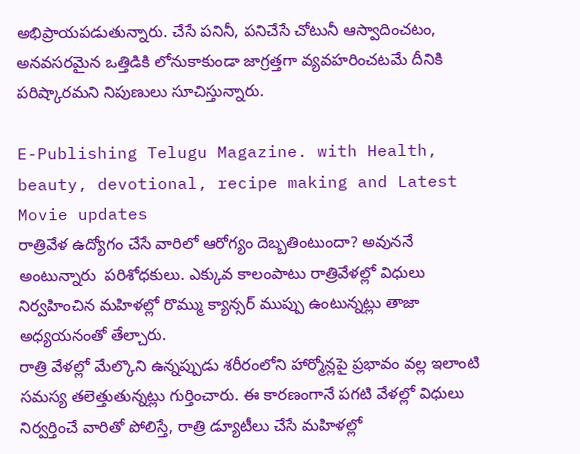అభిప్రాయపడుతున్నారు. చేసే పనినీ, పనిచేసే చోటునీ ఆస్వాదించటం, అనవసరమైన ఒత్తిడికి లోనుకాకుండా జాగ్రత్తగా వ్యవహరించటమే దీనికి పరిష్కారమని నిపుణులు సూచిస్తున్నారు.

E-Publishing Telugu Magazine. with Health, beauty, devotional, recipe making and Latest Movie updates
రాత్రివేళ ఉద్యోగం చేసే వారిలో ఆరోగ్యం దెబ్బతింటుందా? అవుననే అంటున్నారు  పరిశోధకులు. ఎక్కువ కాలంపాటు రాత్రివేళల్లో విధులు నిర్వహించిన మహిళల్లో రొమ్ము క్యాన్సర్‌ ముప్పు ఉంటున్నట్లు తాజా అధ్యయనంతో తేల్చారు.
రాత్రి వేళల్లో మేల్కొని ఉన్నప్పుడు శరీరంలోని హార్మోన్లపై ప్రభావం వల్ల ఇలాంటి సమస్య తలెత్తుతున్నట్లు గుర్తించారు. ఈ కారణంగానే పగటి వేళల్లో విధులు నిర్వర్తించే వారితో పోలిస్తే, రాత్రి డ్యూటీలు చేసే మహిళల్లో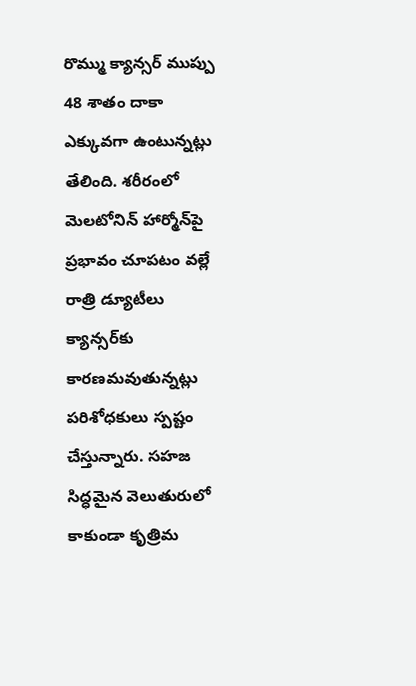రొమ్ము క్యాన్సర్‌ ముప్పు 48 శాతం దాకా ఎక్కువగా ఉంటున్నట్లు తేలింది. శరీరంలో మెలటోనిన్‌ హార్మోన్‌పై ప్రభావం చూపటం వల్లే రాత్రి డ్యూటీలు క్యాన్సర్‌కు కారణమవుతున్నట్లు పరిశోధకులు స్పష్టం చేస్తున్నారు. సహజ సిద్ధమైన వెలుతురులో కాకుండా కృత్రిమ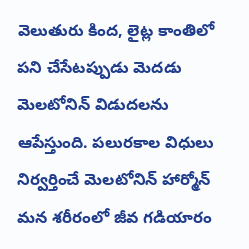వెలుతురు కింద, లైట్ల కాంతిలో పని చేసేటప్పుడు మెదడు మెలటోనిన్‌ విడుదలను ఆపేస్తుంది. పలురకాల విధులు నిర్వర్తించే మెలటోనిన్‌ హార్మోన్‌ మన శరీరంలో జీవ గడియారం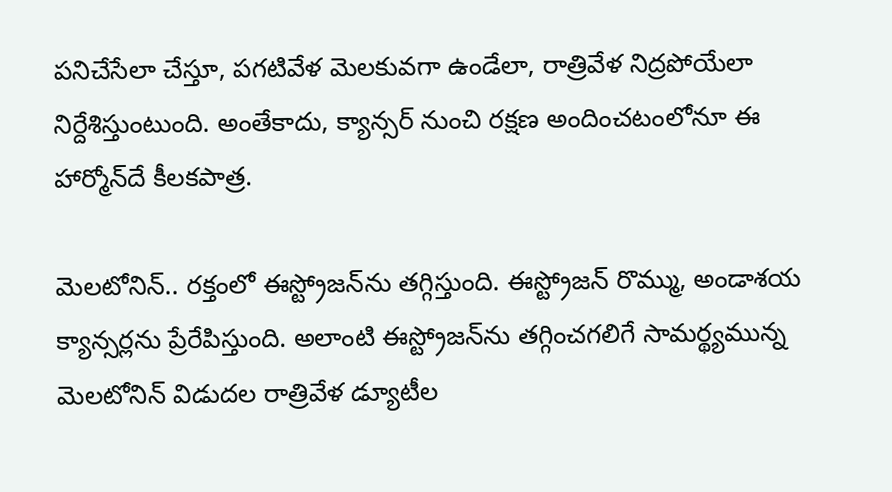పనిచేసేలా చేస్తూ, పగటివేళ మెలకువగా ఉండేలా, రాత్రివేళ నిద్రపోయేలా నిర్దేశిస్తుంటుంది. అంతేకాదు, క్యాన్సర్‌ నుంచి రక్షణ అందించటంలోనూ ఈ హార్మోన్‌దే కీలకపాత్ర.

మెలటోనిన్‌.. రక్తంలో ఈస్ట్రోజన్‌ను తగ్గిస్తుంది. ఈస్ట్రోజన్‌ రొమ్ము, అండాశయ క్యాన్సర్లను ప్రేరేపిస్తుంది. అలాంటి ఈస్ట్రోజన్‌ను తగ్గించగలిగే సామర్థ్యమున్న మెలటోనిన్‌ విడుదల రాత్రివేళ డ్యూటీల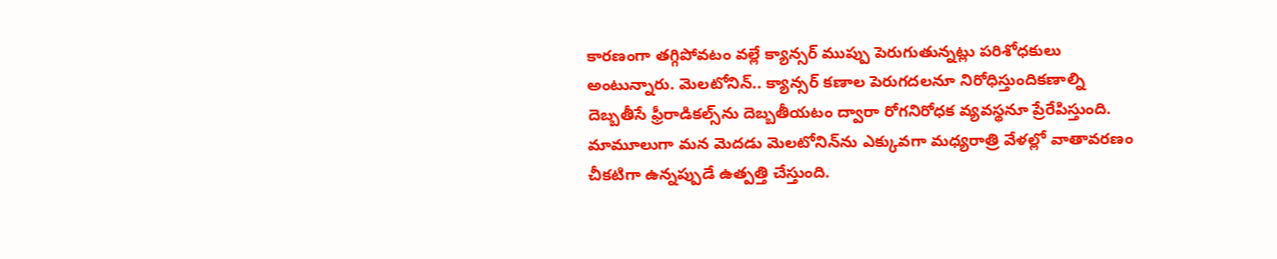కారణంగా తగ్గిపోవటం వల్లే క్యాన్సర్‌ ముప్పు పెరుగుతున్నట్లు పరిశోధకులు అంటున్నారు. మెలటోనిన్‌.. క్యాన్సర్‌ కణాల పెరుగదలనూ నిరోధిస్తుందికణాల్ని దెబ్బతీసే ఫ్రీరాడికల్స్‌ను దెబ్బతీయటం ద్వారా రోగనిరోధక వ్యవస్థనూ ప్రేరేపిస్తుంది. మామూలుగా మన మెదడు మెలటోనిన్‌ను ఎక్కువగా మధ్యరాత్రి వేళల్లో వాతావరణం చీకటిగా ఉన్నప్పుడే ఉత్పత్తి చేస్తుంది.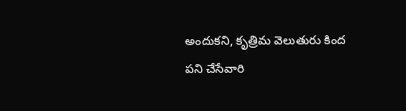అందుకని, కృత్రిమ వెలుతురు కింద పని చేసేవారి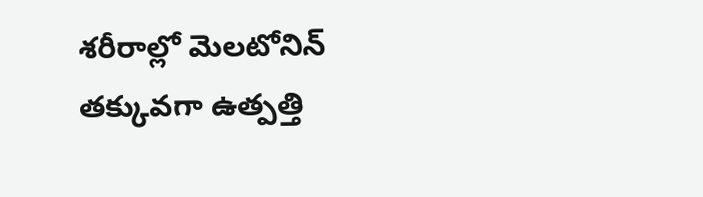శరీరాల్లో మెలటోనిన్‌ తక్కువగా ఉత్పత్తి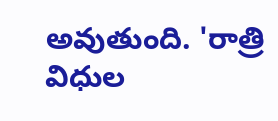అవుతుంది. 'రాత్రి విధుల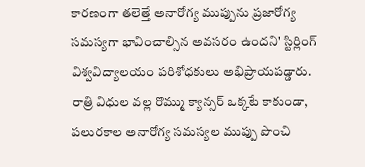కారణంగా తలెత్తే అనారోగ్య ముప్పును ప్రజారోగ్య సమస్యగా భావించాల్సిన అవసరం ఉందని' స్టిర్లింగ్‌ విశ్వవిద్యాలయం పరిశోధకులు అభిప్రాయపడ్డారు. రాత్రి విధుల వల్ల రొమ్ము క్యాన్సర్‌ ఒక్కటే కాకుండా, పలురకాల అనారోగ్య సమస్యల ముప్పు పొంచి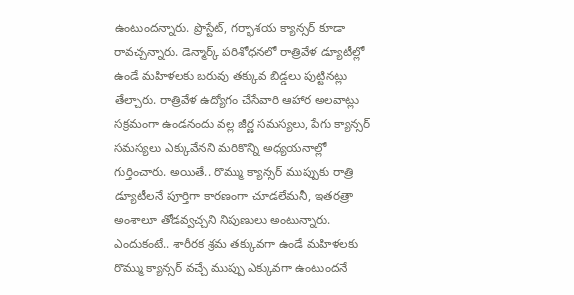ఉంటుందన్నారు. ప్రొస్టేట్‌, గర్భాశయ క్యాన్సర్‌ కూడా రావచ్చన్నారు. డెన్మార్క్‌ పరిశోధనలో రాత్రివేళ డ్యూటీల్లో ఉండే మహిళలకు బరువు తక్కువ బిడ్డలు పుట్టినట్లు తేల్చారు. రాత్రివేళ ఉద్యోగం చేసేవారి ఆహార అలవాట్లు సక్రమంగా ఉండనందు వల్ల జీర్ణ సమస్యలు, పేగు క్యాన్సర్‌ సమస్యలు ఎక్కువేనని మరికొన్ని అధ్యయనాల్లో గుర్తించారు. అయితే.. రొమ్ము క్యాన్సర్‌ ముప్పుకు రాత్రి డ్యూటీలనే పూర్తిగా కారణంగా చూడలేమనీ, ఇతరత్రా అంశాలూ తోడవ్వచ్చని నిపుణులు అంటున్నారు. ఎందుకంటే.. శారీరక శ్రమ తక్కువగా ఉండే మహిళలకు రొమ్ము క్యాన్సర్‌ వచ్చే ముప్పు ఎక్కువగా ఉంటుందనే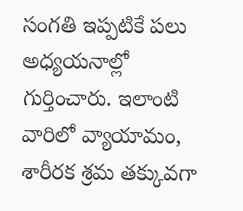సంగతి ఇప్పటికే పలు అధ్యయనాల్లో గుర్తించారు. ఇలాంటి వారిలో వ్యాయామం, శారీరక శ్రమ తక్కువగా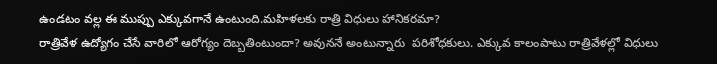ఉండటం వల్ల ఈ ముప్పు ఎక్కువగానే ఉంటుంది.మహిళలకు రాత్రి విధులు హానికరమా?
రాత్రివేళ ఉద్యోగం చేసే వారిలో ఆరోగ్యం దెబ్బతింటుందా? అవుననే అంటున్నారు  పరిశోధకులు. ఎక్కువ కాలంపాటు రాత్రివేళల్లో విధులు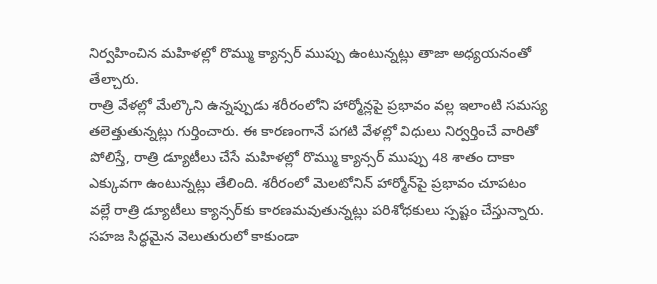నిర్వహించిన మహిళల్లో రొమ్ము క్యాన్సర్‌ ముప్పు ఉంటున్నట్లు తాజా అధ్యయనంతో తేల్చారు.
రాత్రి వేళల్లో మేల్కొని ఉన్నప్పుడు శరీరంలోని హార్మోన్లపై ప్రభావం వల్ల ఇలాంటి సమస్య తలెత్తుతున్నట్లు గుర్తించారు. ఈ కారణంగానే పగటి వేళల్లో విధులు నిర్వర్తించే వారితో పోలిస్తే, రాత్రి డ్యూటీలు చేసే మహిళల్లో రొమ్ము క్యాన్సర్‌ ముప్పు 48 శాతం దాకా ఎక్కువగా ఉంటున్నట్లు తేలింది. శరీరంలో మెలటోనిన్‌ హార్మోన్‌పై ప్రభావం చూపటం వల్లే రాత్రి డ్యూటీలు క్యాన్సర్‌కు కారణమవుతున్నట్లు పరిశోధకులు స్పష్టం చేస్తున్నారు. సహజ సిద్ధమైన వెలుతురులో కాకుండా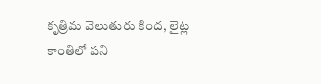కృత్రిమ వెలుతురు కింద, లైట్ల కాంతిలో పని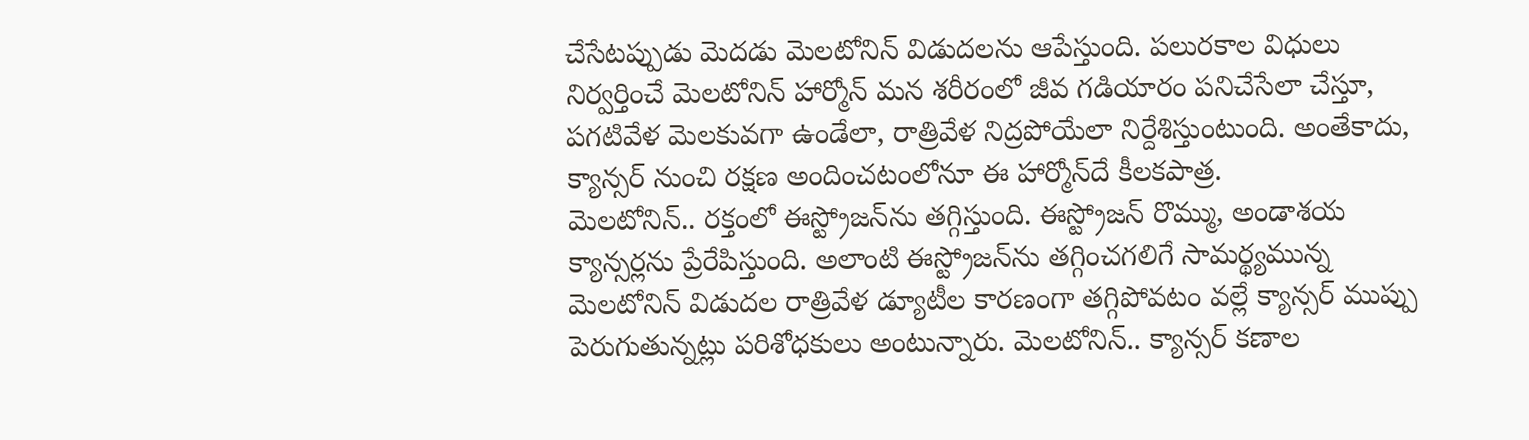చేసేటప్పుడు మెదడు మెలటోనిన్‌ విడుదలను ఆపేస్తుంది. పలురకాల విధులు నిర్వర్తించే మెలటోనిన్‌ హార్మోన్‌ మన శరీరంలో జీవ గడియారం పనిచేసేలా చేస్తూ, పగటివేళ మెలకువగా ఉండేలా, రాత్రివేళ నిద్రపోయేలా నిర్దేశిస్తుంటుంది. అంతేకాదు, క్యాన్సర్‌ నుంచి రక్షణ అందించటంలోనూ ఈ హార్మోన్‌దే కీలకపాత్ర.
మెలటోనిన్‌.. రక్తంలో ఈస్ట్రోజన్‌ను తగ్గిస్తుంది. ఈస్ట్రోజన్‌ రొమ్ము, అండాశయ క్యాన్సర్లను ప్రేరేపిస్తుంది. అలాంటి ఈస్ట్రోజన్‌ను తగ్గించగలిగే సామర్థ్యమున్న మెలటోనిన్‌ విడుదల రాత్రివేళ డ్యూటీల కారణంగా తగ్గిపోవటం వల్లే క్యాన్సర్‌ ముప్పు పెరుగుతున్నట్లు పరిశోధకులు అంటున్నారు. మెలటోనిన్‌.. క్యాన్సర్‌ కణాల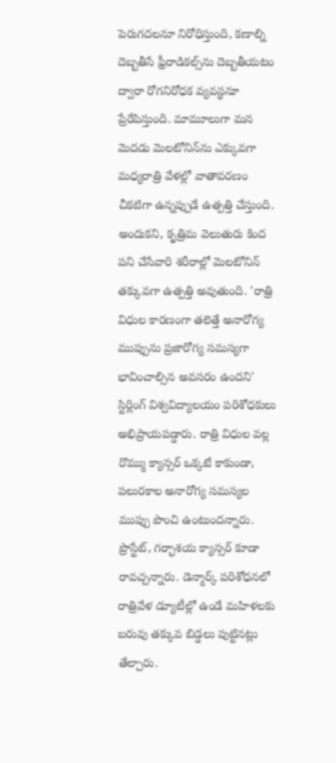పెరుగదలనూ నిరోధిస్తుంది, కణాల్ని దెబ్బతీసే ఫ్రీరాడికల్స్‌ను దెబ్బతీయటం ద్వారా రోగనిరోధక వ్యవస్థనూ ప్రేరేపిస్తుంది. మామూలుగా మన మెదడు మెలటోనిన్‌ను ఎక్కువగా మధ్యరాత్రి వేళల్లో వాతావరణం చీకటిగా ఉన్నప్పుడే ఉత్పత్తి చేస్తుంది. అందుకని, కృత్రిమ వెలుతురు కింద పని చేసేవారి శరీరాల్లో మెలటోనిన్‌ తక్కువగా ఉత్పత్తి అవుతుంది. 'రాత్రి విధుల కారణంగా తలెత్తే అనారోగ్య ముప్పును ప్రజారోగ్య సమస్యగా భావించాల్సిన అవసరం ఉందని' స్టిర్లింగ్‌ విశ్వవిద్యాలయం పరిశోధకులు అభిప్రాయపడ్డారు. రాత్రి విధుల వల్ల రొమ్ము క్యాన్సర్‌ ఒక్కటే కాకుండా, పలురకాల అనారోగ్య సమస్యల ముప్పు పొంచి ఉంటుందన్నారు. ప్రొస్టేట్‌, గర్భాశయ క్యాన్సర్‌ కూడా రావచ్చన్నారు. డెన్మార్క్‌ పరిశోధనలో రాత్రివేళ డ్యూటీల్లో ఉండే మహిళలకు బరువు తక్కువ బిడ్డలు పుట్టినట్లు తేల్చారు.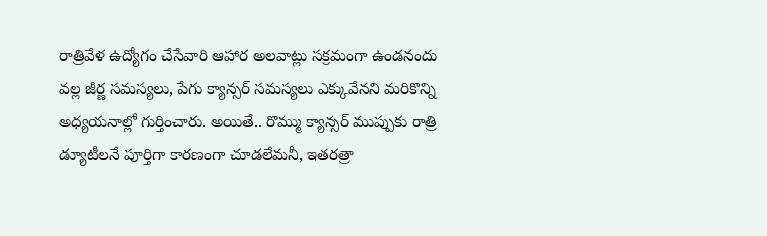రాత్రివేళ ఉద్యోగం చేసేవారి ఆహార అలవాట్లు సక్రమంగా ఉండనందు వల్ల జీర్ణ సమస్యలు, పేగు క్యాన్సర్‌ సమస్యలు ఎక్కువేనని మరికొన్ని అధ్యయనాల్లో గుర్తించారు. అయితే.. రొమ్ము క్యాన్సర్‌ ముప్పుకు రాత్రి డ్యూటీలనే పూర్తిగా కారణంగా చూడలేమనీ, ఇతరత్రా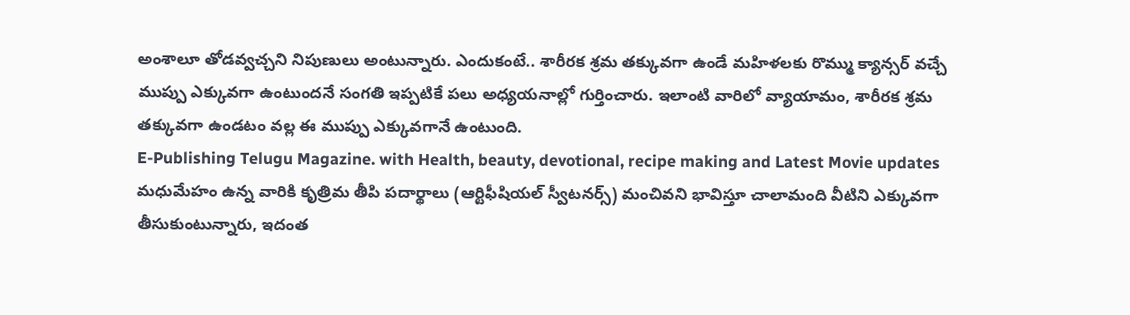అంశాలూ తోడవ్వచ్చని నిపుణులు అంటున్నారు. ఎందుకంటే.. శారీరక శ్రమ తక్కువగా ఉండే మహిళలకు రొమ్ము క్యాన్సర్‌ వచ్చే ముప్పు ఎక్కువగా ఉంటుందనే సంగతి ఇప్పటికే పలు అధ్యయనాల్లో గుర్తించారు. ఇలాంటి వారిలో వ్యాయామం, శారీరక శ్రమ తక్కువగా ఉండటం వల్ల ఈ ముప్పు ఎక్కువగానే ఉంటుంది.
E-Publishing Telugu Magazine. with Health, beauty, devotional, recipe making and Latest Movie updates
మధుమేహం ఉన్న వారికి కృత్రిమ తీపి పదార్థాలు (ఆర్టిఫీషియల్‌ స్వీటనర్స్‌) మంచివని భావిస్తూ చాలామంది వీటిని ఎక్కువగా తీసుకుంటున్నారు, ఇదంత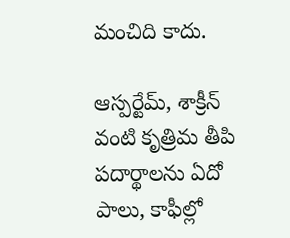మంచిది కాదు.

ఆస్పర్టేమ్‌, శాక్రీన్‌ వంటి కృత్రిమ తీపి పదార్థాలను ఏదో పాలు, కాఫీల్లో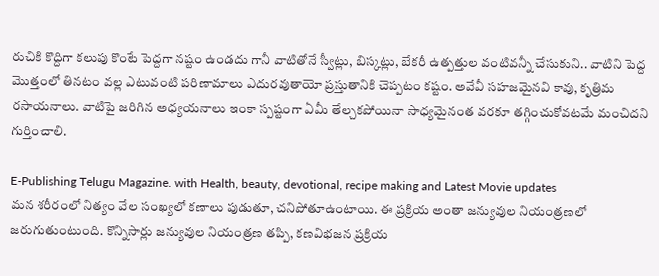రుచికి కొద్దిగా కలుపు కొంటే పెద్దగా నష్టం ఉండదు గానీ వాటితోనే స్వీట్లు, బిస్కట్లు, బేకరీ ఉత్పత్తుల వంటివన్నీ చేసుకుని.. వాటిని పెద్ద మొత్తంలో తినటం వల్ల ఎటువంటి పరిణామాలు ఎదురవుతాయో ప్రస్తుతానికి చెప్పటం కష్టం. అవేవీ సహజమైనవి కావు, కృత్రిమ రసాయనాలు. వాటిపై జరిగిన అధ్యయనాలు ఇంకా స్పష్టంగా ఏమీ తేల్చకపోయినా సాధ్యమైనంత వరకూ తగ్గించుకోవటమే మంచిదని గుర్తించాలి.

E-Publishing Telugu Magazine. with Health, beauty, devotional, recipe making and Latest Movie updates
మన శరీరంలో నిత్యం వేల సంఖ్యలో కణాలు పుడుతూ, చనిపోతూఉంటాయి. ఈ ప్రక్రియ అంతా జన్యువుల నియంత్రణలో జరుగుతుంటుంది. కొన్నిసార్లు జన్యువుల నియంత్రణ తప్పి, కణవిభజన ప్రక్రియ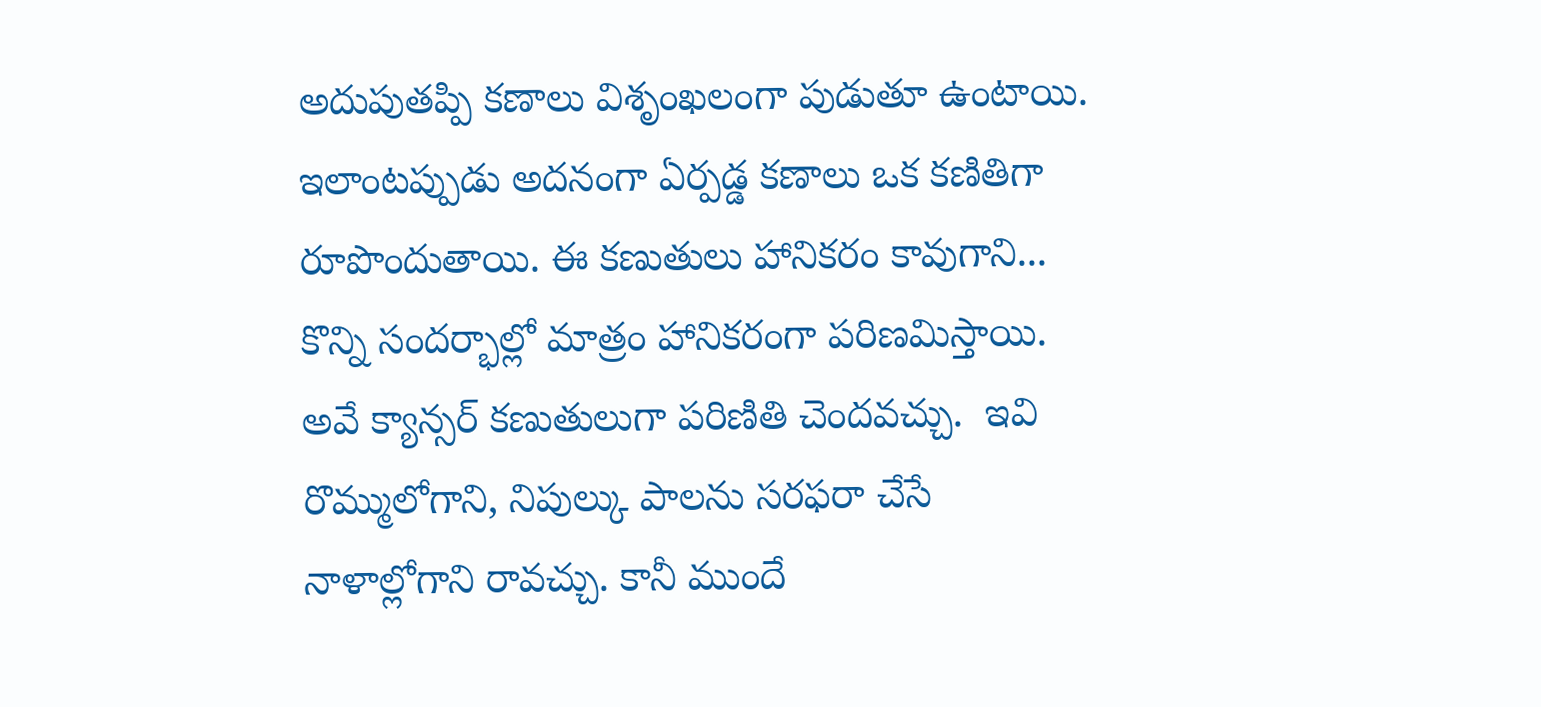అదుపుతప్పి కణాలు విశృంఖలంగా పుడుతూ ఉంటాయి. ఇలాంటప్పుడు అదనంగా ఏర్పడ్డ కణాలు ఒక కణితిగా రూపొందుతాయి. ఈ కణుతులు హానికరం కావుగాని... కొన్ని సందర్భాల్లో మాత్రం హానికరంగా పరిణమిస్తాయి. అవే క్యాన్సర్ కణుతులుగా పరిణితి చెందవచ్చు.  ఇవి రొమ్ములోగాని, నిపుల్కు పాలను సరఫరా చేసే నాళాల్లోగాని రావచ్చు. కానీ ముందే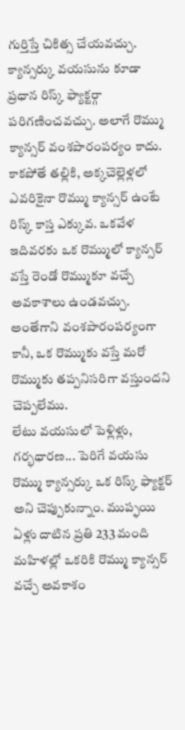గుర్తిస్తే చికిత్స చేయవచ్చు. క్యాన్సర్కు వయసును కూడా ప్రధాన రిస్క్ ఫ్యాక్టర్గా పరిగణించవచ్చు. అలాగే రొమ్ము క్యాన్సర్ వంశపారంపర్యం కాదు. కాకపోతే తల్లికి, అక్కచెల్లెళ్లలో ఎవరికైనా రొమ్ము క్యాన్సర్ ఉంటే రిస్క్ కాస్త ఎక్కువ. ఒకవేళ ఇదివరకు ఒక రొమ్ములో క్యాన్సర్ వస్తే రెండో రొమ్ముకూ వచ్చే అవకాశాలు ఉండవచ్చు. అంతేగాని వంశపారంపర్యంగా కానీ, ఒక రొమ్ముకు వస్తే మరో రొమ్ముకు తప్పనిసరిగా వస్తుందని చెప్పలేము.
లేటు వయసులో పెళ్లిళ్లు, గర్భధారణ... పెరిగే వయసు రొమ్ము క్యాన్సర్కు ఒక రిస్క్ ఫ్యాక్టర్ అని చెప్పుకున్నాం. ముప్ఫయి ఏళ్లు దాటిన ప్రతి 233 మంది మహిళల్లో ఒకరికి రొమ్ము క్యాన్సర్ వచ్చే అవకాశం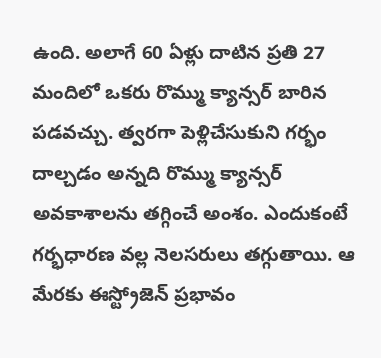ఉంది. అలాగే 60 ఏళ్లు దాటిన ప్రతి 27 మందిలో ఒకరు రొమ్ము క్యాన్సర్ బారిన పడవచ్చు. త్వరగా పెళ్లిచేసుకుని గర్భం దాల్చడం అన్నది రొమ్ము క్యాన్సర్ అవకాశాలను తగ్గించే అంశం. ఎందుకంటే గర్భధారణ వల్ల నెలసరులు తగ్గుతాయి. ఆ మేరకు ఈస్ట్రోజెన్ ప్రభావం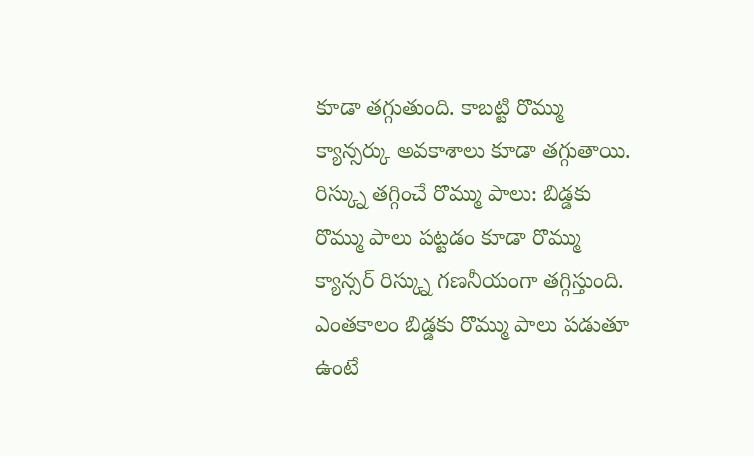కూడా తగ్గుతుంది. కాబట్టి రొమ్ము క్యాన్సర్కు అవకాశాలు కూడా తగ్గుతాయి. రిస్క్ను తగ్గించే రొమ్ము పాలు: బిడ్డకు రొమ్ము పాలు పట్టడం కూడా రొమ్ము క్యాన్సర్ రిస్క్ను గణనీయంగా తగ్గిస్తుంది. ఎంతకాలం బిడ్డకు రొమ్ము పాలు పడుతూ ఉంటే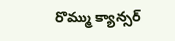రొమ్ము క్యాన్సర్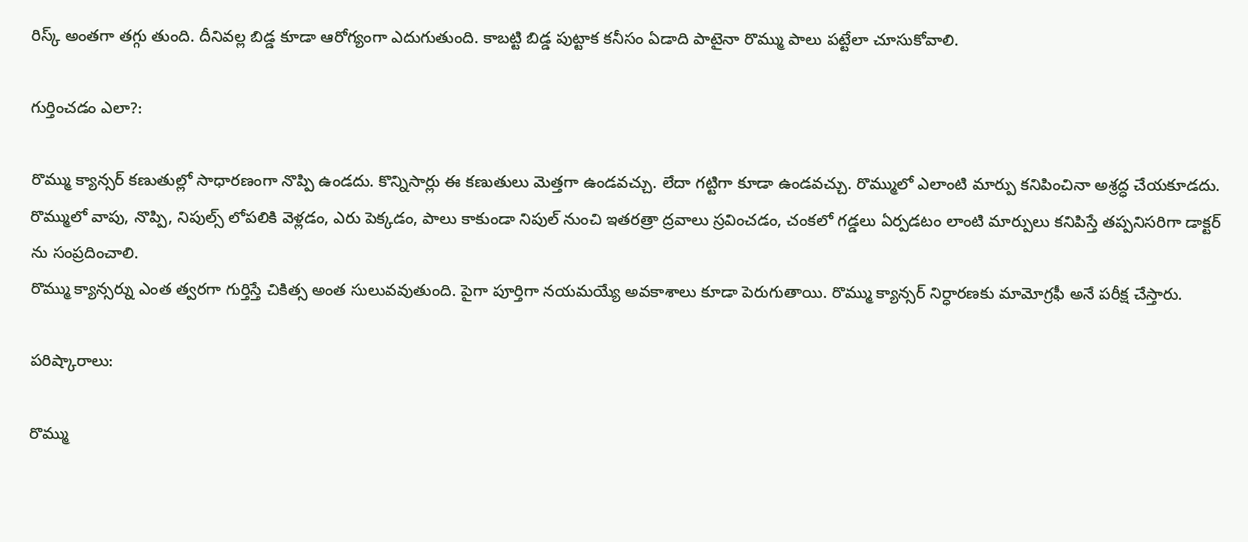రిస్క్ అంతగా తగ్గు తుంది. దీనివల్ల బిడ్డ కూడా ఆరోగ్యంగా ఎదుగుతుంది. కాబట్టి బిడ్డ పుట్టాక కనీసం ఏడాది పాటైనా రొమ్ము పాలు పట్టేలా చూసుకోవాలి.

గుర్తించడం ఎలా?:

రొమ్ము క్యాన్సర్ కణుతుల్లో సాధారణంగా నొప్పి ఉండదు. కొన్నిసార్లు ఈ కణుతులు మెత్తగా ఉండవచ్చు. లేదా గట్టిగా కూడా ఉండవచ్చు. రొమ్ములో ఎలాంటి మార్పు కనిపించినా అశ్రద్ధ చేయకూడదు. రొమ్ములో వాపు, నొప్పి, నిపుల్స్ లోపలికి వెళ్లడం, ఎరు పెక్కడం, పాలు కాకుండా నిపుల్ నుంచి ఇతరత్రా ద్రవాలు స్రవించడం, చంకలో గడ్డలు ఏర్పడటం లాంటి మార్పులు కనిపిస్తే తప్పనిసరిగా డాక్టర్ ను సంప్రదించాలి.
రొమ్ము క్యాన్సర్ను ఎంత త్వరగా గుర్తిస్తే చికిత్స అంత సులువవుతుంది. పైగా పూర్తిగా నయమయ్యే అవకాశాలు కూడా పెరుగుతాయి. రొమ్ము క్యాన్సర్ నిర్ధారణకు మామోగ్రఫీ అనే పరీక్ష చేస్తారు.

పరిష్కారాలు:

రొమ్ము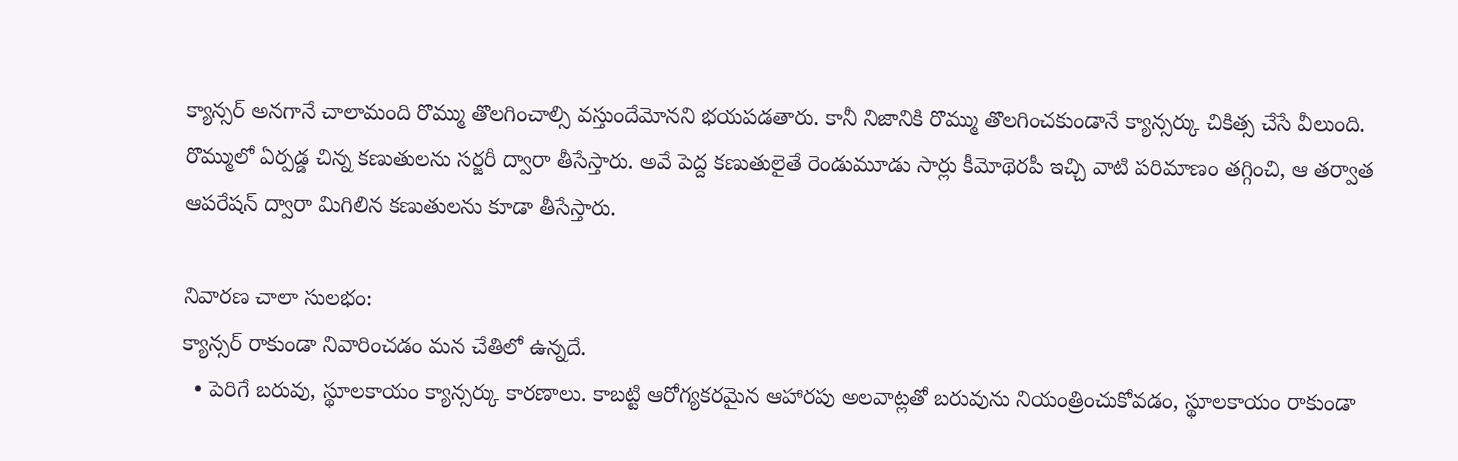క్యాన్సర్ అనగానే చాలామంది రొమ్ము తొలగించాల్సి వస్తుందేమోనని భయపడతారు. కానీ నిజానికి రొమ్ము తొలగించకుండానే క్యాన్సర్కు చికిత్స చేసే వీలుంది. రొమ్ములో ఏర్పడ్డ చిన్న కణుతులను సర్జరీ ద్వారా తీసేస్తారు. అవే పెద్ద కణుతులైతే రెండుమూడు సార్లు కీమోథెరపీ ఇచ్చి వాటి పరిమాణం తగ్గించి, ఆ తర్వాత ఆపరేషన్ ద్వారా మిగిలిన కణుతులను కూడా తీసేస్తారు.

నివారణ చాలా సులభం:
క్యాన్సర్ రాకుండా నివారించడం మన చేతిలో ఉన్నదే.
  • పెరిగే బరువు, స్థూలకాయం క్యాన్సర్కు కారణాలు. కాబట్టి ఆరోగ్యకరమైన ఆహారపు అలవాట్లతో బరువును నియంత్రించుకోవడం, స్థూలకాయం రాకుండా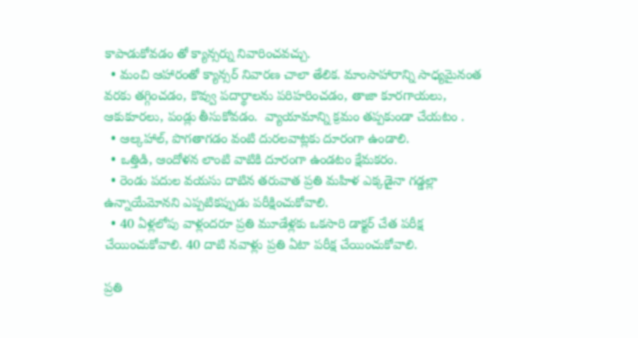కాపాడుకోవడం తో క్యాన్సర్ను నివారించవచ్చు.
  • మంచి ఆహారంతో క్యాన్సర్ నివారణ చాలా తేలిక. మాంసాహారాన్ని సాధ్యమైనంత వరకు తగ్గించడం, కొవ్వు పదార్థాలను పరిహరించడం, తాజా కూరగాయలు, ఆకుకూరలు, పండ్లు తీసుకోవడం.  వ్యాయామాన్ని క్రమం తప్పకుండా చేయటం .
  • ఆల్కహాల్, పొగతాగడం వంటి దురలవాట్లకు దూరంగా ఉండాలి.
  • ఒత్తిడి, ఆందోళన లాంటి వాటికి దూరంగా ఉండటం క్షేమకరం.
  • రెండు పదుల వయసు దాటిన తరువాత ప్రతి మహిళ ఎక్కడైనా గడ్డల్లా ఉన్నాయేమోనని ఎప్పటికప్పుడు పరీక్షించుకోవాలి.
  • 40 ఏళ్లలోపు వాళ్లందరూ ప్రతి మూడేళ్లకు ఒకసారి డాక్టర్ చేత పరీక్ష చేయించుకోవాలి. 40 దాటి నవాళ్లు ప్రతి ఏటా పరీక్ష చేయించుకోవాలి.

ప్రతి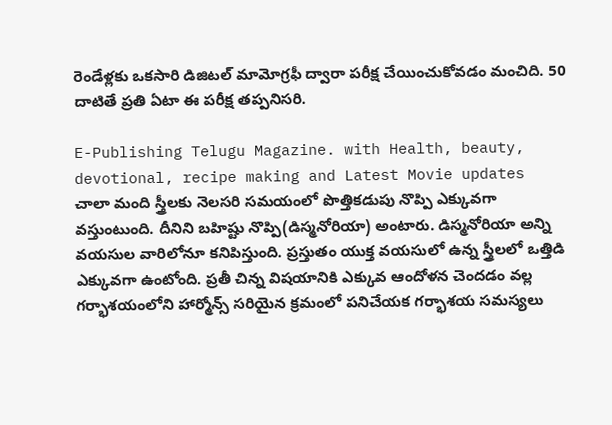రెండేళ్లకు ఒకసారి డిజిటల్ మామోగ్రఫీ ద్వారా పరీక్ష చేయించుకోవడం మంచిది. 50 దాటితే ప్రతి ఏటా ఈ పరీక్ష తప్పనిసరి.

E-Publishing Telugu Magazine. with Health, beauty, devotional, recipe making and Latest Movie updates
చాలా మంది స్త్రీలకు నెలసరి సమయంలో పొత్తికడుపు నొప్పి ఎక్కువగా వస్తుంటుంది. దీనిని బహిష్టు నొప్పి(డిస్మనోరియా) అంటారు. డిస్మనోరియా అన్ని వయసుల వారిలోనూ కనిపిస్తుంది. ప్రస్తుతం యుక్త వయసులో ఉన్న స్త్రీలలో ఒత్తిడి ఎక్కువగా ఉంటోంది. ప్రతీ చిన్న విషయానికి ఎక్కువ ఆందోళన చెందడం వల్ల గర్భాశయంలోని హార్మోన్స్ సరియైన క్రమంలో పనిచేయక గర్భాశయ సమస్యలు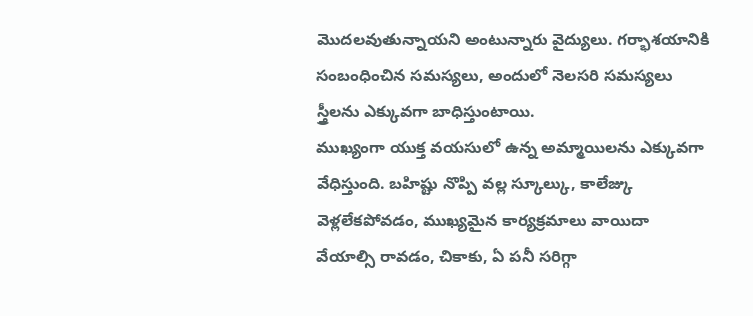మొదలవుతున్నాయని అంటున్నారు వైద్యులు. గర్భాశయానికి సంబంధించిన సమస్యలు, అందులో నెలసరి సమస్యలు స్త్రీలను ఎక్కువగా బాధిస్తుంటాయి.
ముఖ్యంగా యుక్త వయసులో ఉన్న అమ్మాయిలను ఎక్కువగా వేధిస్తుంది. బహిష్టు నొప్పి వల్ల స్కూల్కు, కాలేజ్కు వెళ్లలేకపోవడం, ముఖ్యమైన కార్యక్రమాలు వాయిదా వేయాల్సి రావడం, చికాకు, ఏ పనీ సరిగ్గా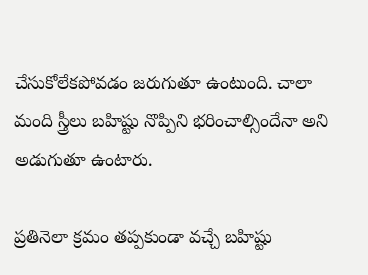చేసుకోలేకపోవడం జరుగుతూ ఉంటుంది. చాలా మంది స్త్రీలు బహిష్టు నొప్పిని భరించాల్సిందేనా అని అడుగుతూ ఉంటారు.

ప్రతినెలా క్రమం తప్పకుండా వచ్చే బహిష్టు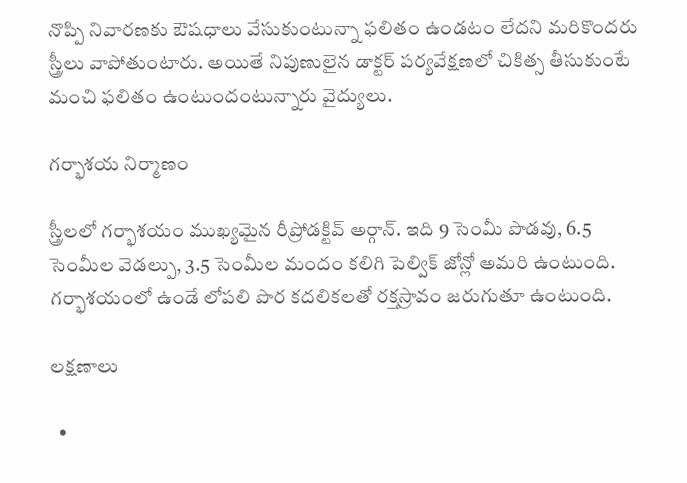నొప్పి నివారణకు ఔషధాలు వేసుకుంటున్నా ఫలితం ఉండటం లేదని మరికొందరు స్త్రీలు వాపోతుంటారు. అయితే నిపుణులైన డాక్టర్ పర్యవేక్షణలో చికిత్స తీసుకుంటే మంచి ఫలితం ఉంటుందంటున్నారు వైద్యులు.

గర్భాశయ నిర్మాణం

స్త్రీలలో గర్భాశయం ముఖ్యమైన రీప్రోడక్టివ్ అర్గాన్. ఇది 9 సెంమీ పొడవు, 6.5 సెంమీల వెడల్పు, 3.5 సెంమీల మందం కలిగి పెల్విక్ జోన్లో అమరి ఉంటుంది. గర్భాశయంలో ఉండే లోపలి పొర కదలికలతో రక్తస్రావం జరుగుతూ ఉంటుంది.

లక్షణాలు

  •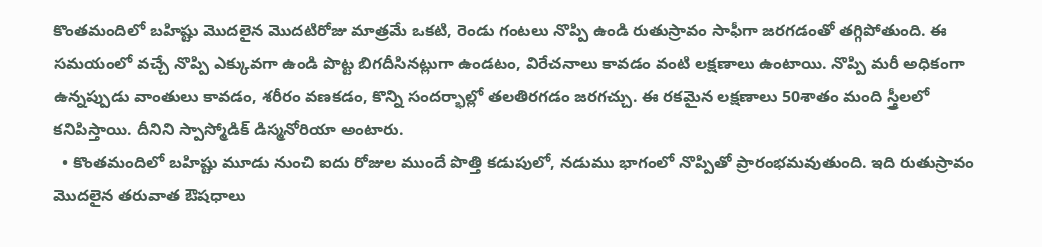కొంతమందిలో బహిష్టు మొదలైన మొదటిరోజు మాత్రమే ఒకటి, రెండు గంటలు నొప్పి ఉండి రుతుస్రావం సాఫీగా జరగడంతో తగ్గిపోతుంది. ఈ సమయంలో వచ్చే నొప్పి ఎక్కువగా ఉండి పొట్ట బిగదీసినట్లుగా ఉండటం, విరేచనాలు కావడం వంటి లక్షణాలు ఉంటాయి. నొప్పి మరీ అధికంగా ఉన్నప్పుడు వాంతులు కావడం, శరీరం వణకడం, కొన్ని సందర్భాల్లో తలతిరగడం జరగచ్చు. ఈ రకమైన లక్షణాలు 50శాతం మంది స్త్రీలలో కనిపిస్తాయి. దీనిని స్పాస్మోడిక్ డిస్మనోరియా అంటారు.
  • కొంతమందిలో బహిష్టు మూడు నుంచి ఐదు రోజుల ముందే పొత్తి కడుపులో, నడుము భాగంలో నొప్పితో ప్రారంభమవుతుంది. ఇది రుతుస్రావం మొదలైన తరువాత ఔషధాలు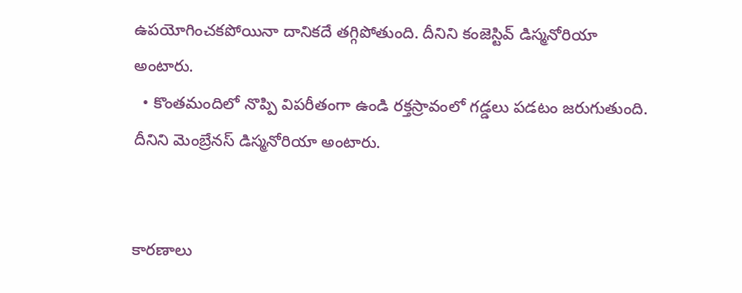ఉపయోగించకపోయినా దానికదే తగ్గిపోతుంది. దీనిని కంజెస్టివ్ డిస్మనోరియా అంటారు.
  • కొంతమందిలో నొప్పి విపరీతంగా ఉండి రక్తస్రావంలో గడ్డలు పడటం జరుగుతుంది. దీనిని మెంబ్రేనస్ డిస్మనోరియా అంటారు.


కారణాలు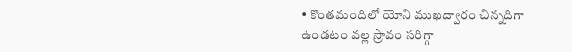• కొంతమందిలో యోని ముఖద్వారం చిన్నదిగా ఉండటం వల్ల స్రావం సరిగ్గా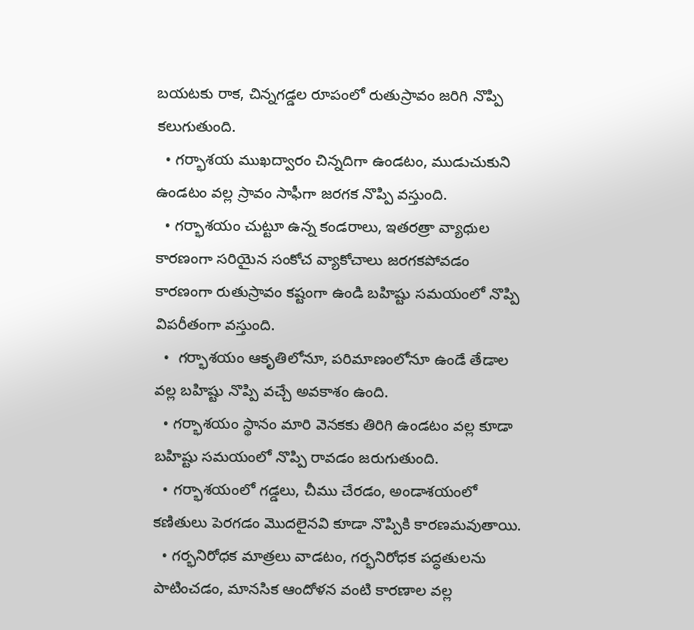బయటకు రాక, చిన్నగడ్డల రూపంలో రుతుస్రావం జరిగి నొప్పి కలుగుతుంది.
  • గర్భాశయ ముఖద్వారం చిన్నదిగా ఉండటం, ముడుచుకుని ఉండటం వల్ల స్రావం సాఫీగా జరగక నొప్పి వస్తుంది.
  • గర్భాశయం చుట్టూ ఉన్న కండరాలు, ఇతరత్రా వ్యాధుల కారణంగా సరియైన సంకోచ వ్యాకోచాలు జరగకపోవడం కారణంగా రుతుస్రావం కష్టంగా ఉండి బహిష్టు సమయంలో నొప్పి విపరీతంగా వస్తుంది.
  •  గర్భాశయం ఆకృతిలోనూ, పరిమాణంలోనూ ఉండే తేడాల వల్ల బహిష్టు నొప్పి వచ్చే అవకాశం ఉంది.
  • గర్భాశయం స్థానం మారి వెనకకు తిరిగి ఉండటం వల్ల కూడా బహిష్టు సమయంలో నొప్పి రావడం జరుగుతుంది.
  • గర్భాశయంలో గడ్డలు, చీము చేరడం, అండాశయంలో కణితులు పెరగడం మొదలైనవి కూడా నొప్పికి కారణమవుతాయి.
  • గర్భనిరోధక మాత్రలు వాడటం, గర్భనిరోధక పద్ధతులను పాటించడం, మానసిక ఆందోళన వంటి కారణాల వల్ల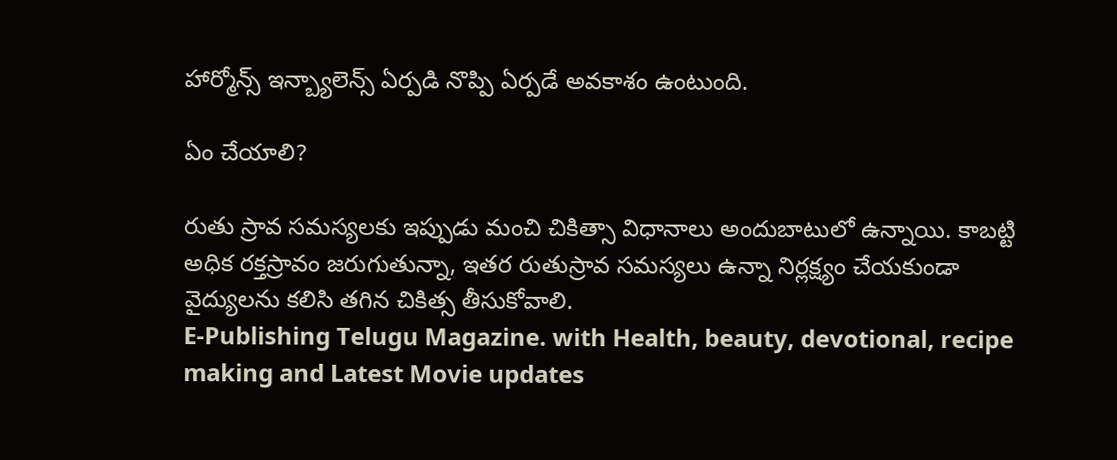హార్మోన్స్ ఇన్బ్యాలెన్స్ ఏర్పడి నొప్పి ఏర్పడే అవకాశం ఉంటుంది.

ఏం చేయాలి?

రుతు స్రావ సమస్యలకు ఇప్పుడు మంచి చికిత్సా విధానాలు అందుబాటులో ఉన్నాయి. కాబట్టి అధిక రక్తస్రావం జరుగుతున్నా, ఇతర రుతుస్రావ సమస్యలు ఉన్నా నిర్లక్ష్యం చేయకుండా వైద్యులను కలిసి తగిన చికిత్స తీసుకోవాలి.
E-Publishing Telugu Magazine. with Health, beauty, devotional, recipe making and Latest Movie updates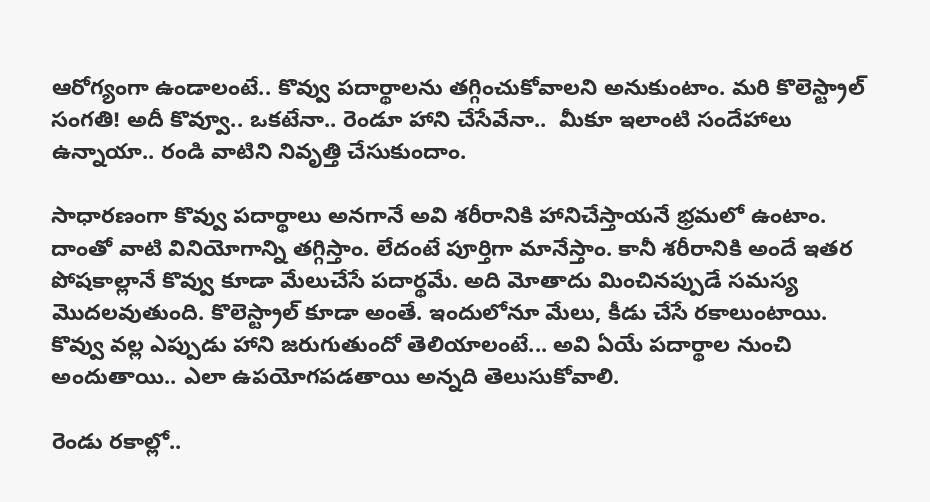ఆరోగ్యంగా ఉండాలంటే.. కొవ్వు పదార్థాలను తగ్గించుకోవాలని అనుకుంటాం. మరి కొలెస్ట్రాల్‌ సంగతి! అదీ కొవ్వూ.. ఒకటేనా.. రెండూ హాని చేసేవేనా..  మీకూ ఇలాంటి సందేహాలు ఉన్నాయా.. రండి వాటిని నివృత్తి చేసుకుందాం.

సాధారణంగా కొవ్వు పదార్థాలు అనగానే అవి శరీరానికి హానిచేస్తాయనే భ్రమలో ఉంటాం. దాంతో వాటి వినియోగాన్ని తగ్గిస్తాం. లేదంటే పూర్తిగా మానేస్తాం. కానీ శరీరానికి అందే ఇతర పోషకాల్లానే కొవ్వు కూడా మేలుచేసే పదార్థమే. అది మోతాదు మించినప్పుడే సమస్య మొదలవుతుంది. కొలెస్ట్రాల్‌ కూడా అంతే. ఇందులోనూ మేలు, కీడు చేసే రకాలుంటాయి. కొవ్వు వల్ల ఎప్పుడు హాని జరుగుతుందో తెలియాలంటే... అవి ఏయే పదార్థాల నుంచి అందుతాయి.. ఎలా ఉపయోగపడతాయి అన్నది తెలుసుకోవాలి.

రెండు రకాల్లో..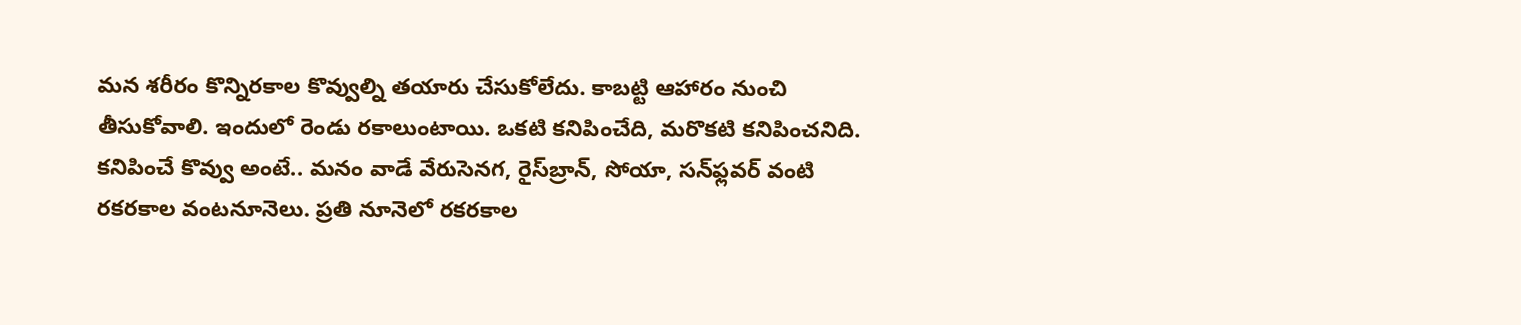మన శరీరం కొన్నిరకాల కొవ్వుల్ని తయారు చేసుకోలేదు. కాబట్టి ఆహారం నుంచి తీసుకోవాలి. ఇందులో రెండు రకాలుంటాయి. ఒకటి కనిపించేది, మరొకటి కనిపించనిది. కనిపించే కొవ్వు అంటే.. మనం వాడే వేరుసెనగ, రైస్‌బ్రాన్‌, సోయా, సన్‌ఫ్లవర్‌ వంటి రకరకాల వంటనూనెలు. ప్రతి నూనెలో రకరకాల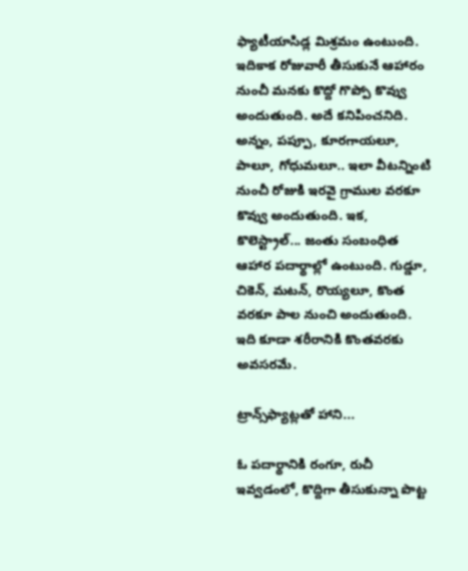ఫ్యాటీయాసిడ్ల మిశ్రమం ఉంటుంది. ఇదికాక రోజువారీ తీసుకునే ఆహారం నుంచీ మనకు కొద్దో గొప్పో కొవ్వు అందుతుంది. అదే కనిపించనిది. అన్నం, పప్పూ, కూరగాయలూ, పాలూ, గోధుమలూ.. ఇలా వీటన్నింటి నుంచీ రోజుకి ఇరవై గ్రాముల వరకూ కొవ్వు అందుతుంది. ఇక, కొలెస్ట్రాల్‌... జంతు సంబంధిత ఆహార పదార్థాల్లో ఉంటుంది. గుడ్డూ, చికెన్‌, మటన్‌, రొయ్యలూ, కొంత వరకూ పాల నుంచి అందుతుంది. ఇది కూడా శరీరానికి కొంతవరకు అవసరమే.

ట్రాన్స్‌ఫ్యాట్లతో హాని...

ఓ పదార్థానికి రంగూ, రుచీ ఇవ్వడంలో, కొద్దిగా తీసుకున్నా పొట్ట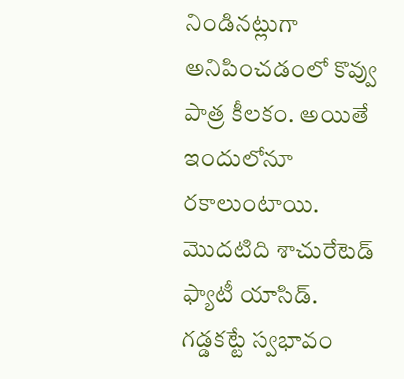నిండినట్లుగా అనిపించడంలో కొవ్వు పాత్ర కీలకం. అయితే ఇందులోనూ రకాలుంటాయి. మొదటిది శాచురేటెడ్‌ ఫ్యాటీ యాసిడ్‌. గడ్డకట్టే స్వభావం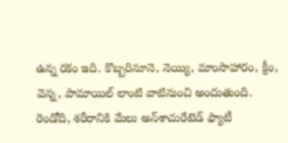ఉన్న రకం ఇది. కొబ్బరినూనె, నెయ్యి, మాంసాహారం, క్రీం, వెన్న, పామాయిల్‌ లాంటి వాటినుంచి అందుతుంది.
రెండోది, శరీరానికి మేలు అన్‌శాచురేటెడ్‌ ఫ్యాటీ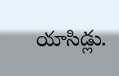యాసిడ్లు.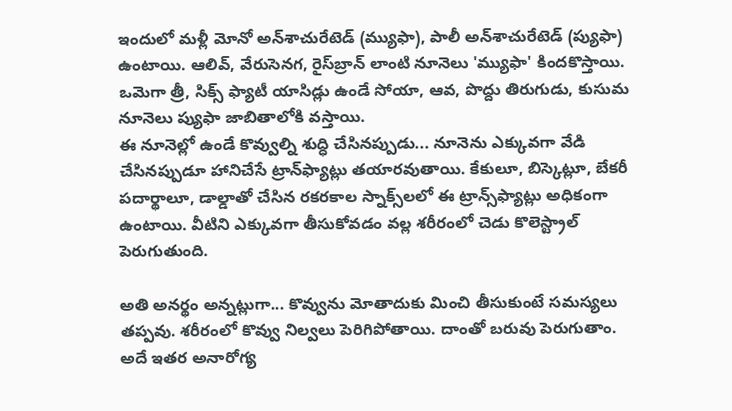ఇందులో మళ్లీ మోనో అన్‌శాచురేటెడ్‌ (మ్యుఫా), పాలీ అన్‌శాచురేటెడ్‌ (ప్యుఫా) ఉంటాయి. ఆలివ్‌, వేరుసెనగ, రైస్‌బ్రాన్‌ లాంటి నూనెలు 'మ్యుఫా' కిందకొస్తాయి. ఒమెగా త్రీ, సిక్స్‌ ఫ్యాటీ యాసిడ్లు ఉండే సోయా, ఆవ, పొద్దు తిరుగుడు, కుసుమ నూనెలు ప్యుఫా జాబితాలోకి వస్తాయి.
ఈ నూనెల్లో ఉండే కొవ్వుల్ని శుద్ధి చేసినప్పుడు... నూనెను ఎక్కువగా వేడి చేసినప్పుడూ హానిచేసే ట్రాన్‌ఫ్యాట్లు తయారవుతాయి. కేకులూ, బిస్కెట్లూ, బేకరీ పదార్థాలూ, డాల్డాతో చేసిన రకరకాల స్నాక్స్‌లలో ఈ ట్రాన్స్‌ఫ్యాట్లు అధికంగా ఉంటాయి. వీటిని ఎక్కువగా తీసుకోవడం వల్ల శరీరంలో చెడు కొలెస్ట్రాల్‌ పెరుగుతుంది.

అతి అనర్థం అన్నట్లుగా... కొవ్వును మోతాదుకు మించి తీసుకుంటే సమస్యలు తప్పవు. శరీరంలో కొవ్వు నిల్వలు పెరిగిపోతాయి. దాంతో బరువు పెరుగుతాం. అదే ఇతర అనారోగ్య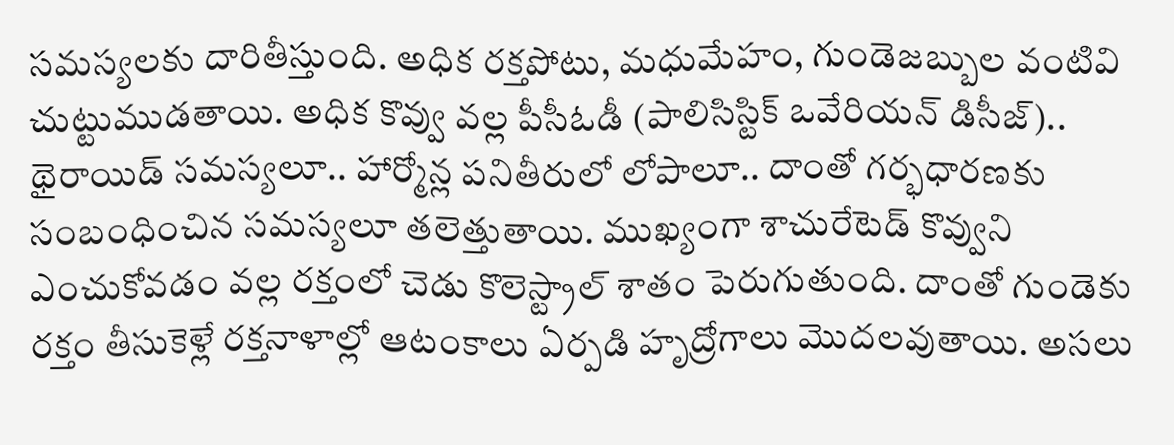సమస్యలకు దారితీస్తుంది. అధిక రక్తపోటు, మధుమేహం, గుండెజబ్బుల వంటివి చుట్టుముడతాయి. అధిక కొవ్వు వల్ల పీసీఓడీ (పాలిసిస్టిక్‌ ఒవేరియన్‌ డిసీజ్‌).. థైరాయిడ్‌ సమస్యలూ.. హార్మోన్ల పనితీరులో లోపాలూ.. దాంతో గర్భధారణకు సంబంధించిన సమస్యలూ తలెత్తుతాయి. ముఖ్యంగా శాచురేటెడ్‌ కొవ్వుని ఎంచుకోవడం వల్ల రక్తంలో చెడు కొలెస్ట్రాల్‌ శాతం పెరుగుతుంది. దాంతో గుండెకు రక్తం తీసుకెళ్లే రక్తనాళాల్లో ఆటంకాలు ఏర్పడి హృద్రోగాలు మొదలవుతాయి. అసలు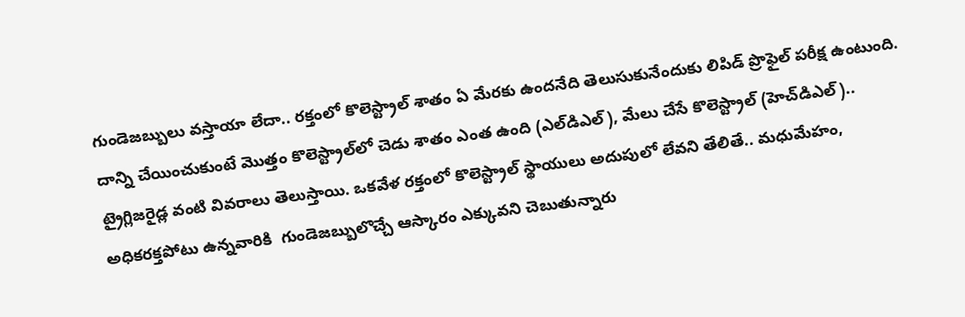గుండెజబ్బులు వస్తాయా లేదా.. రక్తంలో కొలెస్ట్రాల్‌ శాతం ఏ మేరకు ఉందనేది తెలుసుకునేందుకు లిపిడ్‌ ప్రొఫైల్‌ పరీక్ష ఉంటుంది. దాన్ని చేయించుకుంటే మొత్తం కొలెస్ట్రాల్‌లో చెడు శాతం ఎంత ఉంది (ఎల్‌డిఎల్‌), మేలు చేసే కొలెస్ట్రాల్‌ (హెచ్‌డిఎల్‌).. ట్రైగ్లిజరైడ్ల వంటి వివరాలు తెలుస్తాయి. ఒకవేళ రక్తంలో కొలెస్ట్రాల్‌ స్థాయులు అదుపులో లేవని తేలితే.. మధుమేహం, అధికరక్తపోటు ఉన్నవారికి  గుండెజబ్బులొచ్చే ఆస్కారం ఎక్కువని చెబుతున్నారు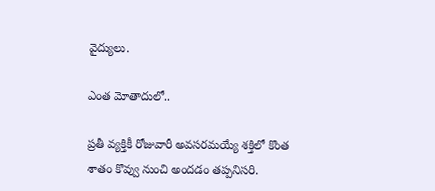వైద్యులు.

ఎంత మోతాదులో..

ప్రతీ వ్యక్తికీ రోజువారీ అవసరమయ్యే శక్తిలో కొంత శాతం కొవ్వు నుంచి అందడం తప్పనిసరి.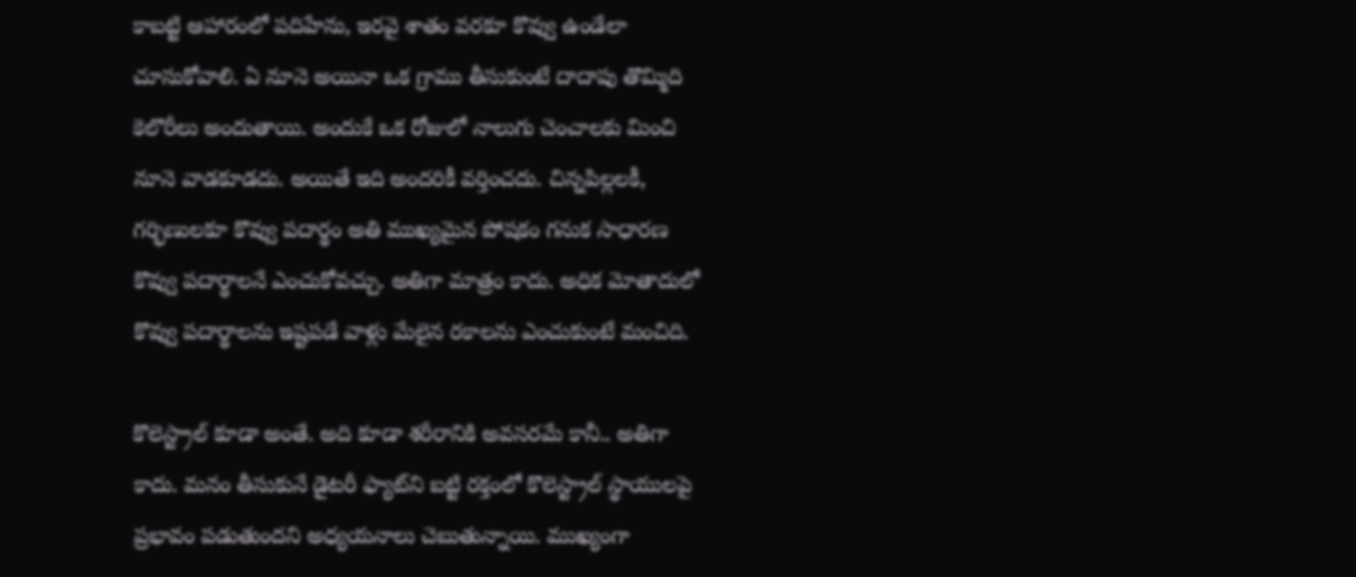కాబట్టి ఆహారంలో పదిహేను, ఇరవై శాతం వరకూ కొవ్వు ఉండేలా చూసుకోవాలి. ఏ నూనె అయినా ఒక గ్రాము తీసుకుంటే దాదాపు తొమ్మిది కెలొరీలు అందుతాయి. అందుకే ఒక రోజులో నాలుగు చెంచాలకు మించి నూనె వాడకూడదు. అయితే ఇది అందరికీ వర్తించదు. చిన్నపిల్లలకీ, గర్భిణులకూ కొవ్వు పదార్థం అతి ముఖ్యమైన పోషకం గనుక సాధారణ కొవ్వు పదార్థాలనే ఎంచుకోవచ్చు. అతిగా మాత్రం కాదు. అధిక మోతాదులో కొవ్వు పదార్థాలను ఇష్టపడే వాళ్లు మేలైన రకాలను ఎంచుకుంటే మంచిది.

కొలెస్ట్రాల్‌ కూడా అంతే. అది కూడా శరీరానికి అవసరమే కానీ.. అతిగా కాదు. మనం తీసుకునే డైటరీ ఫ్యాట్‌ని బట్టి రక్తంలో కొలెస్ట్రాల్‌ స్థాయులపై ప్రభావం పడుతుందని అధ్యయనాలు చెబుతున్నాయి. ముఖ్యంగా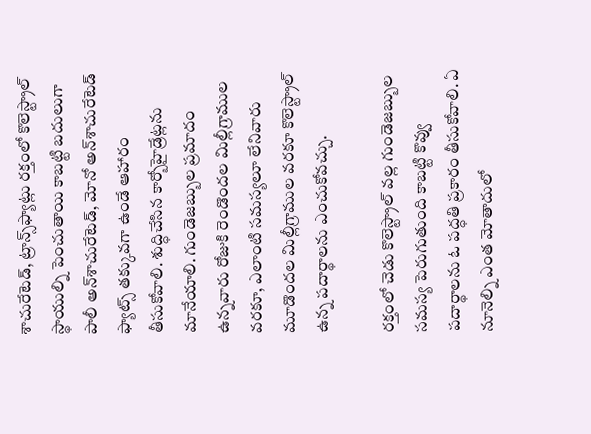శాచురేటెడ్‌, ట్రాన్స్‌ఫ్యాట్లు రక్తంలో కొలెస్ట్రాల్‌ స్థాయుల్ని పెంచుతాయి కాబట్టి బదులుగా పాలీ అన్‌శాచురేటెడ్‌, మోనో అన్‌శాచురేటెడ్‌ ఫ్యాట్స్‌ తక్కువగా ఉండే ఆహారం తీసుకోవాలి. శుద్ధిచేసిన కార్బోహైడ్రేట్లను మానేయాలి. గుండెజబ్బుల ప్రమాదం ఉన్నవారు రోజుకి రెండొందల మిల్లీగ్రాముల వరకూ, ఎలాంటి సమస్యలూ లేనివారు మూడొందల మిల్లీగ్రాముల వరకూ కొలెస్ట్రాల్‌ ఉన్న పదార్థాలను ఎంచుకోవచ్చు.

రక్తంలో చెడు కొలెస్ట్రాల్‌ వల్ల గుండెజబ్బుల సమస్య పెరుగుతుంది కాబట్టి కొవ్వు పదార్థాలను ఓ పద్ధతి ప్రకారం తీసుకోవాలి. ఏ నూనెల్ని ఎంత మోతాదులో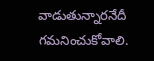వాడుతున్నారనేదీ గమనించుకోవాలి.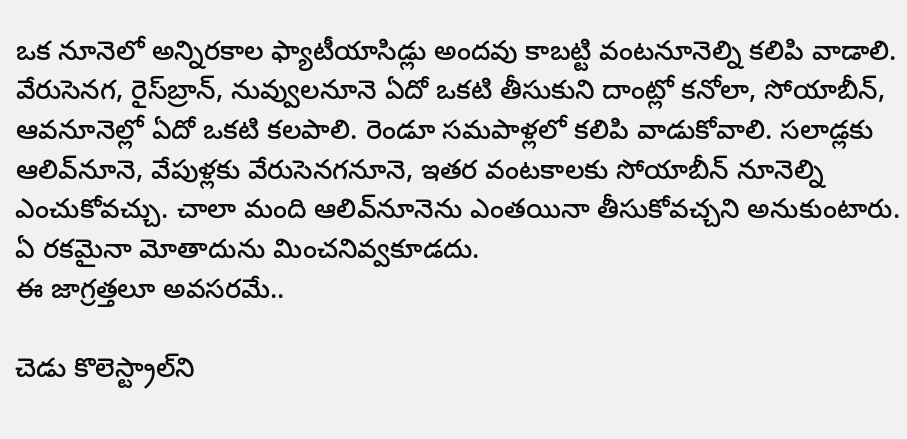ఒక నూనెలో అన్నిరకాల ఫ్యాటీయాసిడ్లు అందవు కాబట్టి వంటనూనెల్ని కలిపి వాడాలి. వేరుసెనగ, రైస్‌బ్రాన్‌, నువ్వులనూనె ఏదో ఒకటి తీసుకుని దాంట్లో కనోలా, సోయాబీన్‌, ఆవనూనెల్లో ఏదో ఒకటి కలపాలి. రెండూ సమపాళ్లలో కలిపి వాడుకోవాలి. సలాడ్లకు ఆలివ్‌నూనె, వేపుళ్లకు వేరుసెనగనూనె, ఇతర వంటకాలకు సోయాబీన్‌ నూనెల్ని ఎంచుకోవచ్చు. చాలా మంది ఆలివ్‌నూనెను ఎంతయినా తీసుకోవచ్చని అనుకుంటారు. ఏ రకమైనా మోతాదును మించనివ్వకూడదు.
ఈ జాగ్రత్తలూ అవసరమే..

చెడు కొలెస్ట్రాల్‌ని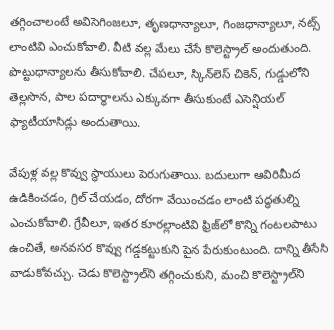తగ్గించాలంటే అవిసెగింజలూ, తృణధాన్యాలూ, గింజధాన్యాలూ, నట్స్‌ లాంటివి ఎంచుకోవాలి. వీటి వల్ల మేలు చేసే కొలెస్ట్రాల్‌ అందుతుంది. పొట్టుధాన్యాలను తీసుకోవాలి. చేపలూ, స్కిన్‌లెస్‌ చికెన్‌, గుడ్డులోని తెల్లసొన, పాల పదార్థాలను ఎక్కువగా తీసుకుంటే ఎసెన్షియల్‌ ఫ్యాటీయాసిడ్లు అందుతాయి.

వేపుళ్ల వల్ల కొవ్వు స్థాయులు పెరుగుతాయి. బదులుగా ఆవిరిమీద ఉడికించడం, గ్రిల్‌ చేయడం, దోరగా వేయించడం లాంటి పద్ధతుల్ని ఎంచుకోవాలి. గ్రేవీలూ, ఇతర కూరల్లాంటివి ఫ్రిజ్‌లో కొన్ని గంటలపాటు ఉంచితే, అనవసర కొవ్వు గడ్డకట్టుకుని పైన పేరుకుంటుంది. దాన్ని తీసేసి వాడుకోవచ్చు. చెడు కొలెస్ట్రాల్‌ని తగ్గించుకుని, మంచి కొలెస్ట్రాల్‌ని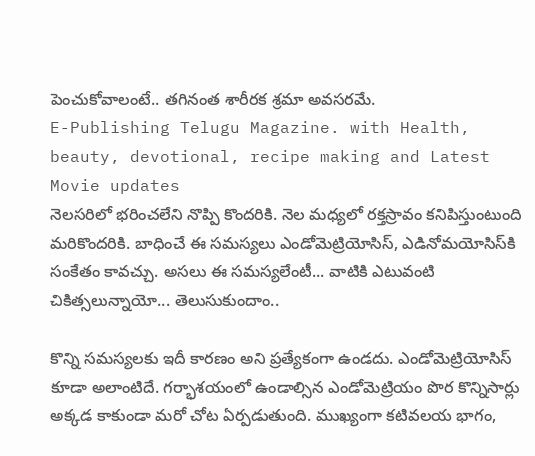పెంచుకోవాలంటే.. తగినంత శారీరక శ్రమా అవసరమే.
E-Publishing Telugu Magazine. with Health, beauty, devotional, recipe making and Latest Movie updates
నెలసరిలో భరించలేని నొప్పి కొందరికి. నెల మధ్యలో రక్తస్రావం కనిపిస్తుంటుంది మరికొందరికి. బాధించే ఈ సమస్యలు ఎండోమెట్రియోసిస్‌, ఎడినోమయోసిస్‌కి సంకేతం కావచ్చు. అసలు ఈ సమస్యలేంటీ... వాటికి ఎటువంటి చికిత్సలున్నాయో... తెలుసుకుందాం..

కొన్ని సమస్యలకు ఇదీ కారణం అని ప్రత్యేకంగా ఉండదు. ఎండోమెట్రియోసిస్‌ కూడా అలాంటిదే. గర్భాశయంలో ఉండాల్సిన ఎండోమెట్రియం పొర కొన్నిసార్లు అక్కడ కాకుండా మరో చోట ఏర్పడుతుంది. ముఖ్యంగా కటివలయ భాగం,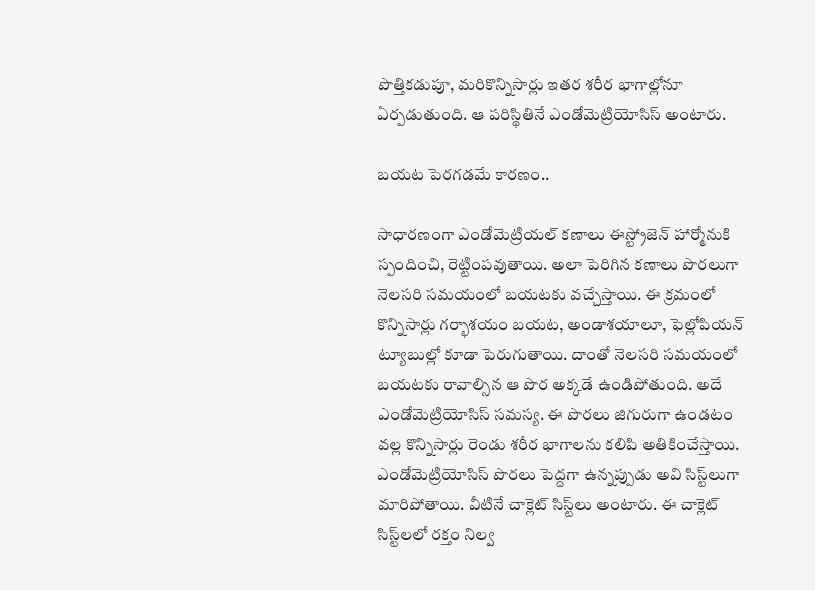పొత్తికడుపూ, మరికొన్నిసార్లు ఇతర శరీర భాగాల్లోనూ ఏర్పడుతుంది. ఆ పరిస్థితినే ఎండోమెట్రియోసిస్‌ అంటారు.

బయట పెరగడమే కారణం..

సాధారణంగా ఎండోమెట్రియల్‌ కణాలు ఈస్ట్రోజెన్‌ హార్మోనుకి స్పందించి, రెట్టింపవుతాయి. అలా పెరిగిన కణాలు పొరలుగా నెలసరి సమయంలో బయటకు వచ్చేస్తాయి. ఈ క్రమంలో కొన్నిసార్లు గర్భాశయం బయట, అండాశయాలూ, ఫెల్లోపియన్‌ ట్యూబుల్లో కూడా పెరుగుతాయి. దాంతో నెలసరి సమయంలో బయటకు రావాల్సిన ఆ పొర అక్కడే ఉండిపోతుంది. అదే ఎండోమెట్రియోసిస్‌ సమస్య. ఈ పొరలు జిగురుగా ఉండటం వల్ల కొన్నిసార్లు రెండు శరీర భాగాలను కలిపి అతికించేస్తాయి. ఎండోమెట్రియోసిస్‌ పొరలు పెద్దగా ఉన్నప్పుడు అవి సిస్ట్‌లుగా మారిపోతాయి. వీటినే చాక్లెట్‌ సిస్ట్‌లు అంటారు. ఈ చాక్లెట్‌ సిస్ట్‌లలో రక్తం నిల్వ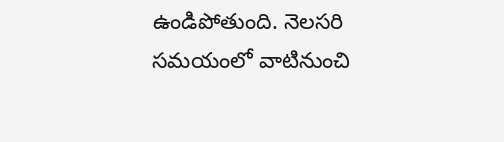ఉండిపోతుంది. నెలసరి సమయంలో వాటినుంచి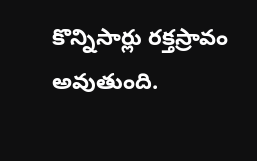కొన్నిసార్లు రక్తస్రావం అవుతుంది.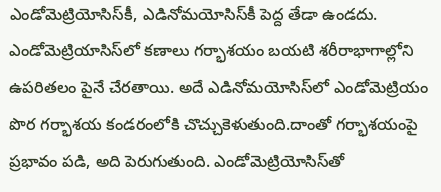ఎండోమెట్రియోసిస్‌కీ, ఎడినోమయోసిస్‌కీ పెద్ద తేడా ఉండదు. ఎండోమెట్రియాసిస్‌లో కణాలు గర్భాశయం బయటి శరీరాభాగాల్లోని ఉపరితలం పైనే చేరతాయి. అదే ఎడినోమయోసిస్‌లో ఎండోమెట్రియం పొర గర్భాశయ కండరంలోకి చొచ్చుకెళుతుంది.దాంతో గర్భాశయంపై ప్రభావం పడి, అది పెరుగుతుంది. ఎండోమెట్రియోసిస్‌తో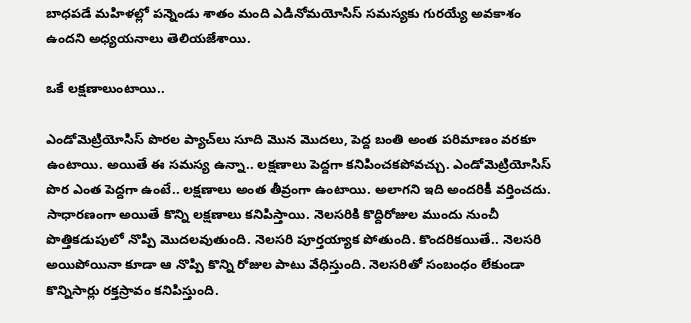బాధపడే మహిళల్లో పన్నెండు శాతం మంది ఎడినోమయోసిస్‌ సమస్యకు గురయ్యే అవకాశం ఉందని అధ్యయనాలు తెలియజేశాయి.

ఒకే లక్షణాలుంటాయి..

ఎండోమెట్రియోసిస్‌ పొరల ప్యాచ్‌లు సూది మొన మొదలు, పెద్ద బంతి అంత పరిమాణం వరకూ ఉంటాయి. అయితే ఈ సమస్య ఉన్నా.. లక్షణాలు పెద్దగా కనిపించకపోవచ్చు. ఎండోమెట్రియోసిస్‌ పొర ఎంత పెద్దగా ఉంటే.. లక్షణాలు అంత తీవ్రంగా ఉంటాయి. అలాగని ఇది అందరికీ వర్తించదు. సాధారణంగా అయితే కొన్ని లక్షణాలు కనిపిస్తాయి. నెలసరికి కొద్దిరోజుల ముందు నుంచీ పొత్తికడుపులో నొప్పి మొదలవుతుంది. నెలసరి పూర్తయ్యాక పోతుంది. కొందరికయితే.. నెలసరి అయిపోయినా కూడా ఆ నొప్పి కొన్ని రోజుల పాటు వేధిస్తుంది. నెలసరితో సంబంధం లేకుండా కొన్నిసార్లు రక్తస్రావం కనిపిస్తుంది.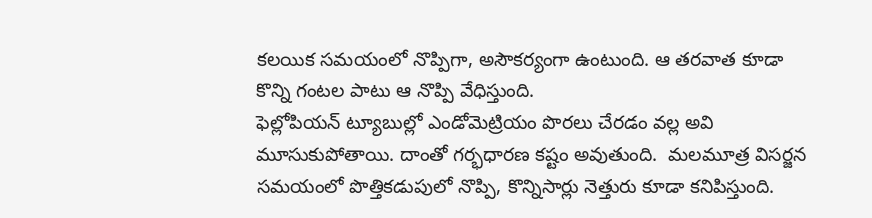కలయిక సమయంలో నొప్పిగా, అసౌకర్యంగా ఉంటుంది. ఆ తరవాత కూడా కొన్ని గంటల పాటు ఆ నొప్పి వేధిస్తుంది.
ఫెల్లోపియన్‌ ట్యూబుల్లో ఎండోమెట్రియం పొరలు చేరడం వల్ల అవి మూసుకుపోతాయి. దాంతో గర్భధారణ కష్టం అవుతుంది.  మలమూత్ర విసర్జన సమయంలో పొత్తికడుపులో నొప్పి, కొన్నిసార్లు నెత్తురు కూడా కనిపిస్తుంది.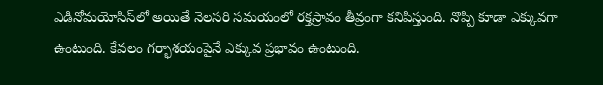ఎడినోమయోసిస్‌లో అయితే నెలసరి సమయంలో రక్తస్రావం తీవ్రంగా కనిపిస్తుంది. నొప్పి కూడా ఎక్కువగా ఉంటుంది. కేవలం గర్భాశయంపైనే ఎక్కువ ప్రభావం ఉంటుంది.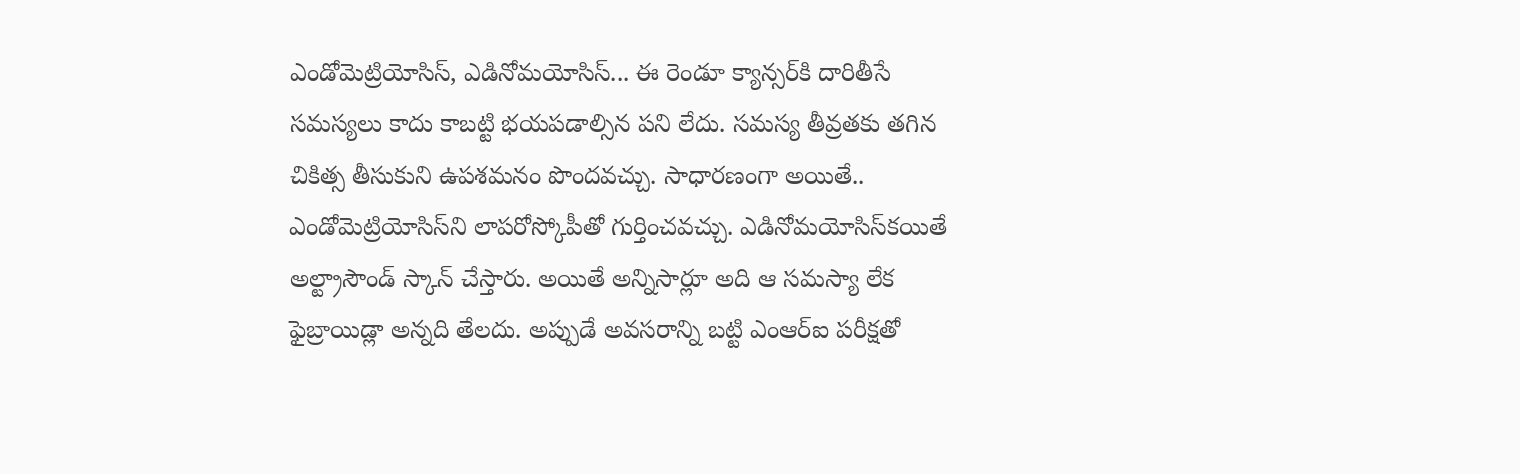ఎండోమెట్రియోసిస్‌, ఎడినోమయోసిస్‌... ఈ రెండూ క్యాన్సర్‌కి దారితీసే సమస్యలు కాదు కాబట్టి భయపడాల్సిన పని లేదు. సమస్య తీవ్రతకు తగిన చికిత్స తీసుకుని ఉపశమనం పొందవచ్చు. సాధారణంగా అయితే.. ఎండోమెట్రియోసిస్‌ని లాపరోస్కోపీతో గుర్తించవచ్చు. ఎడినోమయోసిస్‌కయితే అల్ట్రాసౌండ్‌ స్కాన్‌ చేస్తారు. అయితే అన్నిసార్లూ అది ఆ సమస్యా లేక ఫైబ్రాయిడ్లా అన్నది తేలదు. అప్పుడే అవసరాన్ని బట్టి ఎంఆర్‌ఐ పరీక్షతో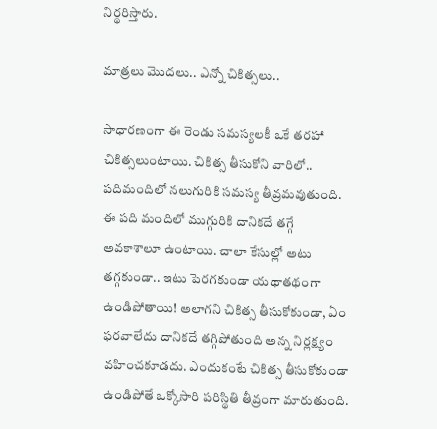నిర్థరిస్తారు.

మాత్రలు మొదలు.. ఎన్నో చికిత్సలు..

సాధారణంగా ఈ రెండు సమస్యలకీ ఒకే తరహా చికిత్సలుంటాయి. చికిత్స తీసుకోని వారిలో.. పదిమందిలో నలుగురికి సమస్య తీవ్రమవుతుంది. ఈ పది మందిలో ముగ్గురికి దానికదే తగ్గే అవకాశాలూ ఉంటాయి. చాలా కేసుల్లో అటు తగ్గకుండా.. ఇటు పెరగకుండా యథాతథంగా ఉండిపోతాయి! అలాగని చికిత్స తీసుకోకుండా, ఏం ఫరవాలేదు దానికదే తగ్గిపోతుంది అన్న నిర్లక్ష్యం వహించకూడదు. ఎందుకంటే చికిత్స తీసుకోకుండా ఉండిపోతే ఒక్కోసారి పరిస్థితి తీవ్రంగా మారుతుంది.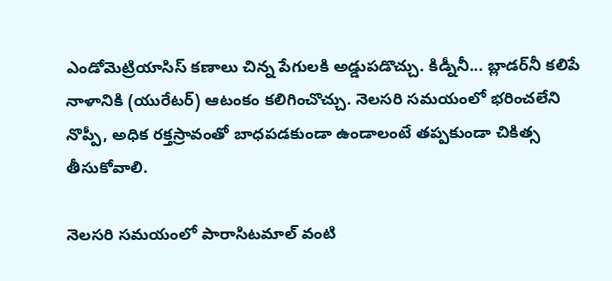ఎండోమెట్రియాసిస్‌ కణాలు చిన్న పేగులకి అడ్డుపడొచ్చు. కిడ్నీనీ... బ్లాడర్‌నీ కలిపే నాళానికి (యురేటర్‌) ఆటంకం కలిగించొచ్చు. నెలసరి సమయంలో భరించలేని నొప్పీ, అధిక రక్తస్రావంతో బాధపడకుండా ఉండాలంటే తప్పకుండా చికిత్స తీసుకోవాలి.

నెలసరి సమయంలో పారాసిటమాల్‌ వంటి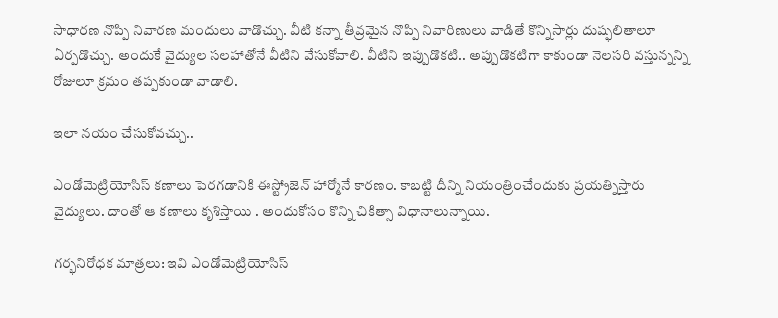సాధారణ నొప్పి నివారణ మందులు వాడొచ్చు. వీటి కన్నా తీవ్రమైన నొప్పి నివారిణులు వాడితే కొన్నిసార్లు దుష్ఫలితాలూ ఏర్పడొచ్చు. అందుకే వైద్యుల సలహాతోనే వీటిని వేసుకోవాలి. వీటిని ఇప్పుడొకటి.. అప్పుడొకటిగా కాకుండా నెలసరి వస్తున్నన్ని రోజులూ క్రమం తప్పకుండా వాడాలి.

ఇలా నయం చేసుకోవచ్చు..

ఎండోమెట్రియోసిస్‌ కణాలు పెరగడానికి ఈస్ట్రోజెన్‌ హార్మోనే కారణం. కాబట్టి దీన్ని నియంత్రించేందుకు ప్రయత్నిస్తారు వైద్యులు. దాంతో ఆ కణాలు కృశిస్తాయి . అందుకోసం కొన్ని చికిత్సా విధానాలున్నాయి.

గర్భనిరోధక మాత్రలు: ఇవి ఎండోమెట్రియోసిస్‌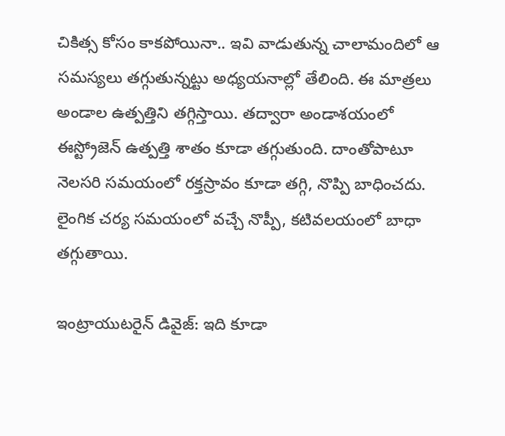చికిత్స కోసం కాకపోయినా.. ఇవి వాడుతున్న చాలామందిలో ఆ సమస్యలు తగ్గుతున్నట్టు అధ్యయనాల్లో తేలింది. ఈ మాత్రలు అండాల ఉత్పత్తిని తగ్గిస్తాయి. తద్వారా అండాశయంలో ఈస్ట్రోజెన్‌ ఉత్పత్తి శాతం కూడా తగ్గుతుంది. దాంతోపాటూ నెలసరి సమయంలో రక్తస్రావం కూడా తగ్గి, నొప్పి బాధించదు. లైంగిక చర్య సమయంలో వచ్చే నొప్పీ, కటివలయంలో బాధా తగ్గుతాయి.

ఇంట్రాయుటరైన్‌ డివైజ్‌: ఇది కూడా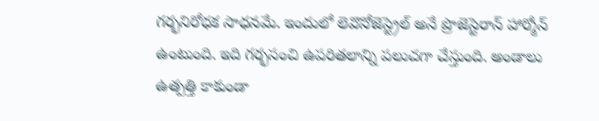గర్భనిరోధక సాధనమే. ఇందులో లెవొనోజెస్ట్రెల్‌ అనే ప్రొజెస్టెరాన్‌ హార్మోన్‌ ఉంటుంది. ఇది గర్భసంచి ఉపరితలాన్ని పలుచగా చేస్తుంది. అండాలు ఉత్పత్తి కాకుండా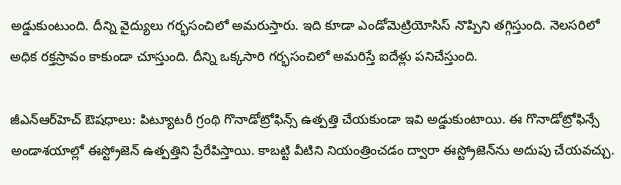అడ్డుకుంటుంది. దీన్ని వైద్యులు గర్భసంచిలో అమరుస్తారు. ఇది కూడా ఎండోమెట్రియోసిస్‌ నొప్పిని తగ్గిస్తుంది. నెలసరిలో అధిక రక్తస్రావం కాకుండా చూస్తుంది. దీన్ని ఒక్కసారి గర్భసంచిలో అమరిస్తే ఐదేళ్లు పనిచేస్తుంది.

జీఎన్‌ఆర్‌హెచ్‌ ఔషధాలు: పిట్యూటరీ గ్రంథి గొనాడోట్రోఫిన్స్‌ ఉత్పత్తి చేయకుండా ఇవి అడ్డుకుంటాయి. ఈ గొనాడోట్రోఫిన్సే అండాశయాల్లో ఈస్ట్రోజెన్‌ ఉత్పత్తిని ప్రేరేపిస్తాయి. కాబట్టి వీటిని నియంత్రించడం ద్వారా ఈస్ట్రోజెన్‌ను అదుపు చేయవచ్చు.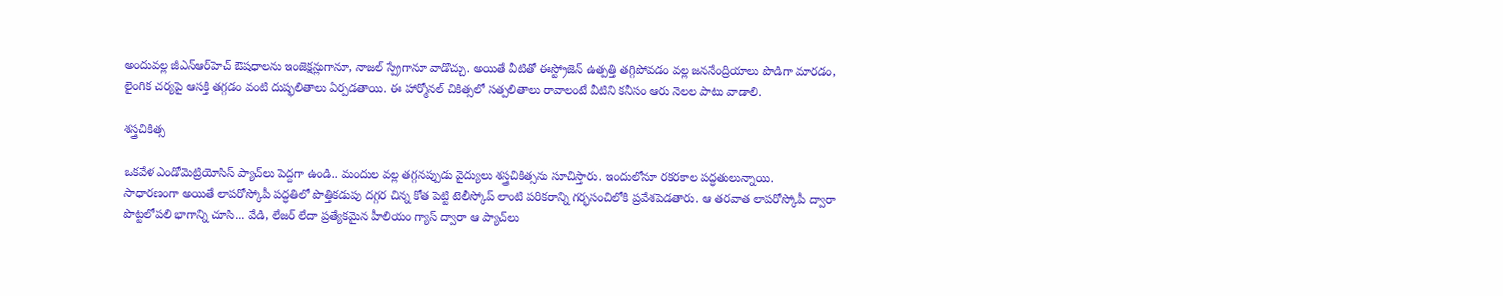అందువల్ల జీఎన్‌ఆర్‌హెచ్‌ ఔషధాలను ఇంజెక్షన్లుగానూ, నాజల్‌ స్ప్రేగానూ వాడొచ్చు. అయితే వీటితో ఈస్ట్రోజెన్‌ ఉత్పత్తి తగ్గిపోవడం వల్ల జననేంద్రియాలు పొడిగా మారడం, లైంగిక చర్యపై ఆసక్తి తగ్గడం వంటి దుష్ఫలితాలు ఏర్పడతాయి. ఈ హార్మోనల్‌ చికిత్సలో సత్పలితాలు రావాలంటే వీటిని కనీసం ఆరు నెలల పాటు వాడాలి.

శస్త్రచికిత్స

ఒకవేళ ఎండోమెట్రియోసిస్‌ ప్యాచ్‌లు పెద్దగా ఉండి.. మందుల వల్ల తగ్గనప్పుడు వైద్యులు శస్త్రచికిత్సను సూచిస్తారు. ఇందులోనూ రకరకాల పద్ధతులున్నాయి.
సాధారణంగా అయితే లాపరోస్కోపీ పద్ధతిలో పొత్తికడుపు దగ్గర చిన్న కోత పెట్టి టెలీస్కోప్‌ లాంటి పరికరాన్ని గర్భసంచిలోకి ప్రవేశపెడతారు. ఆ తరవాత లాపరోస్కోపీ ద్వారా పొట్టలోపలి భాగాన్ని చూసి... వేడి, లేజర్‌ లేదా ప్రత్యేకమైన హీలియం గ్యాస్‌ ద్వారా ఆ ప్యాచ్‌లు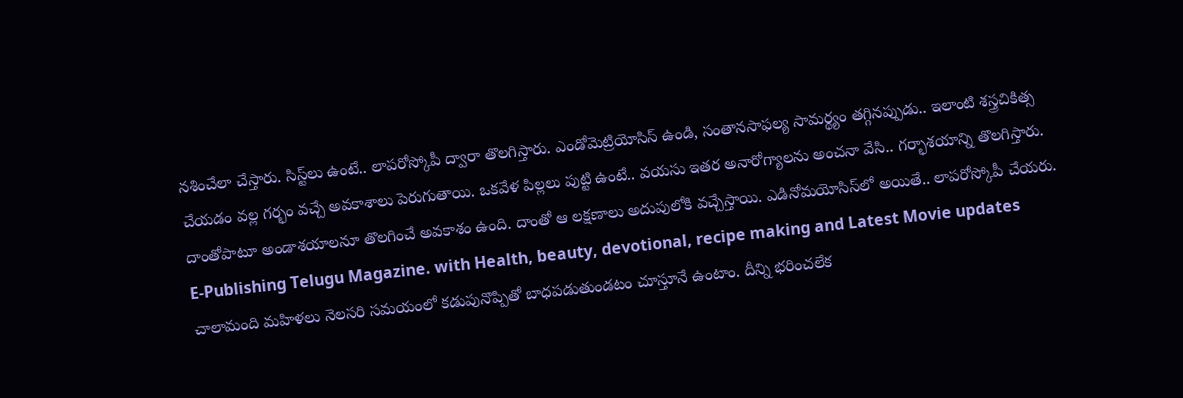నశించేలా చేస్తారు. సిస్ట్‌లు ఉంటే.. లాపరోస్కోపీ ద్వారా తొలగిస్తారు. ఎండోమెట్రియోసిస్‌ ఉండి, సంతానసాఫల్య సామర్థ్యం తగ్గినప్పుడు.. ఇలాంటి శస్త్రచికిత్స చేయడం వల్ల గర్భం వచ్చే అవకాశాలు పెరుగుతాయి. ఒకవేళ పిల్లలు పుట్టి ఉంటే.. వయసు ఇతర అనారోగ్యాలను అంచనా వేసి.. గర్భాశయాన్ని తొలగిస్తారు. దాంతోపాటూ అండాశయాలనూ తొలగించే అవకాశం ఉంది. దాంతో ఆ లక్షణాలు అదుపులోకి వచ్చేస్తాయి. ఎడినోమయోసిస్‌లో అయితే.. లాపరోస్కోపీ చేయరు.
E-Publishing Telugu Magazine. with Health, beauty, devotional, recipe making and Latest Movie updates
చాలామంది మహిళలు నెలసరి సమయంలో కడుపునొప్పితో బాధపడుతుండటం చూస్తూనే ఉంటాం. దీన్ని భరించలేక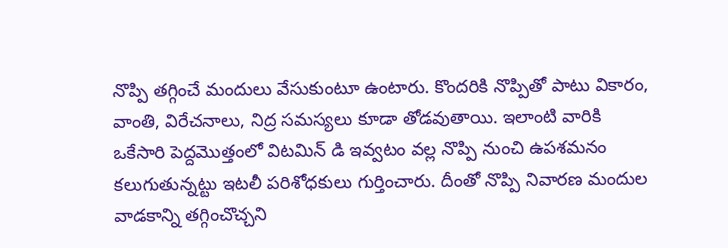నొప్పి తగ్గించే మందులు వేసుకుంటూ ఉంటారు. కొందరికి నొప్పితో పాటు వికారం, వాంతి, విరేచనాలు, నిద్ర సమస్యలు కూడా తోడవుతాయి. ఇలాంటి వారికి ఒకేసారి పెద్దమొత్తంలో విటమిన్‌ డి ఇవ్వటం వల్ల నొప్పి నుంచి ఉపశమనం కలుగుతున్నట్టు ఇటలీ పరిశోధకులు గుర్తించారు. దీంతో నొప్పి నివారణ మందుల వాడకాన్ని తగ్గించొచ్చని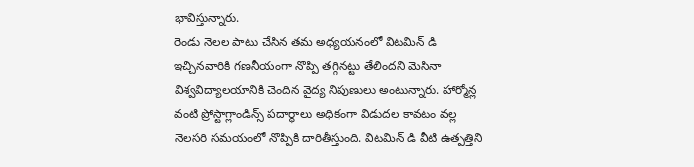భావిస్తున్నారు.
రెండు నెలల పాటు చేసిన తమ అధ్యయనంలో విటమిన్‌ డి ఇచ్చినవారికి గణనీయంగా నొప్పి తగ్గినట్టు తేలిందని మెసినా విశ్వవిద్యాలయానికి చెందిన వైద్య నిపుణులు అంటున్నారు. హార్మోన్ల వంటి ప్రోస్టాగ్లాండిన్స్‌ పదార్థాలు అధికంగా విడుదల కావటం వల్ల నెలసరి సమయంలో నొప్పికి దారితీస్తుంది. విటమిన్‌ డి వీటి ఉత్పత్తిని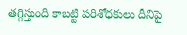తగ్గిస్తుంది కాబట్టి పరిశోధకులు దీనిపై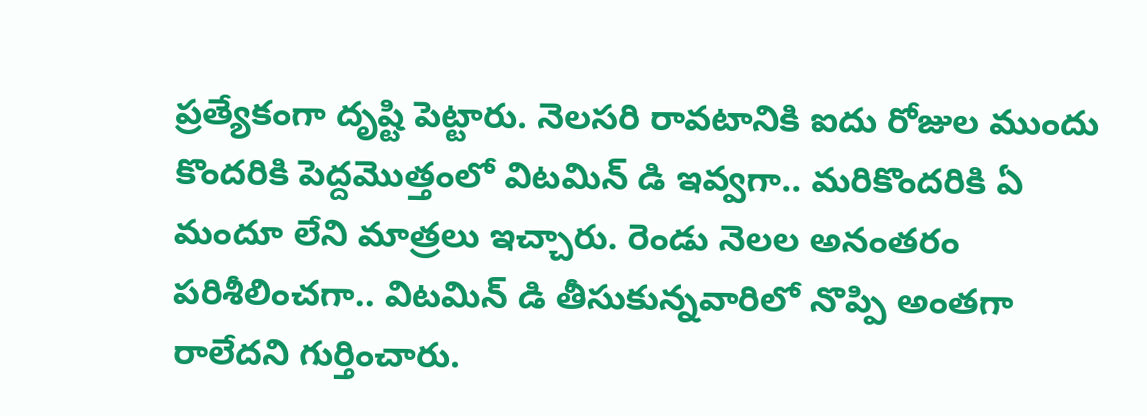ప్రత్యేకంగా దృష్టి పెట్టారు. నెలసరి రావటానికి ఐదు రోజుల ముందు కొందరికి పెద్దమొత్తంలో విటమిన్‌ డి ఇవ్వగా.. మరికొందరికి ఏ మందూ లేని మాత్రలు ఇచ్చారు. రెండు నెలల అనంతరం పరిశీలించగా.. విటమిన్‌ డి తీసుకున్నవారిలో నొప్పి అంతగా రాలేదని గుర్తించారు.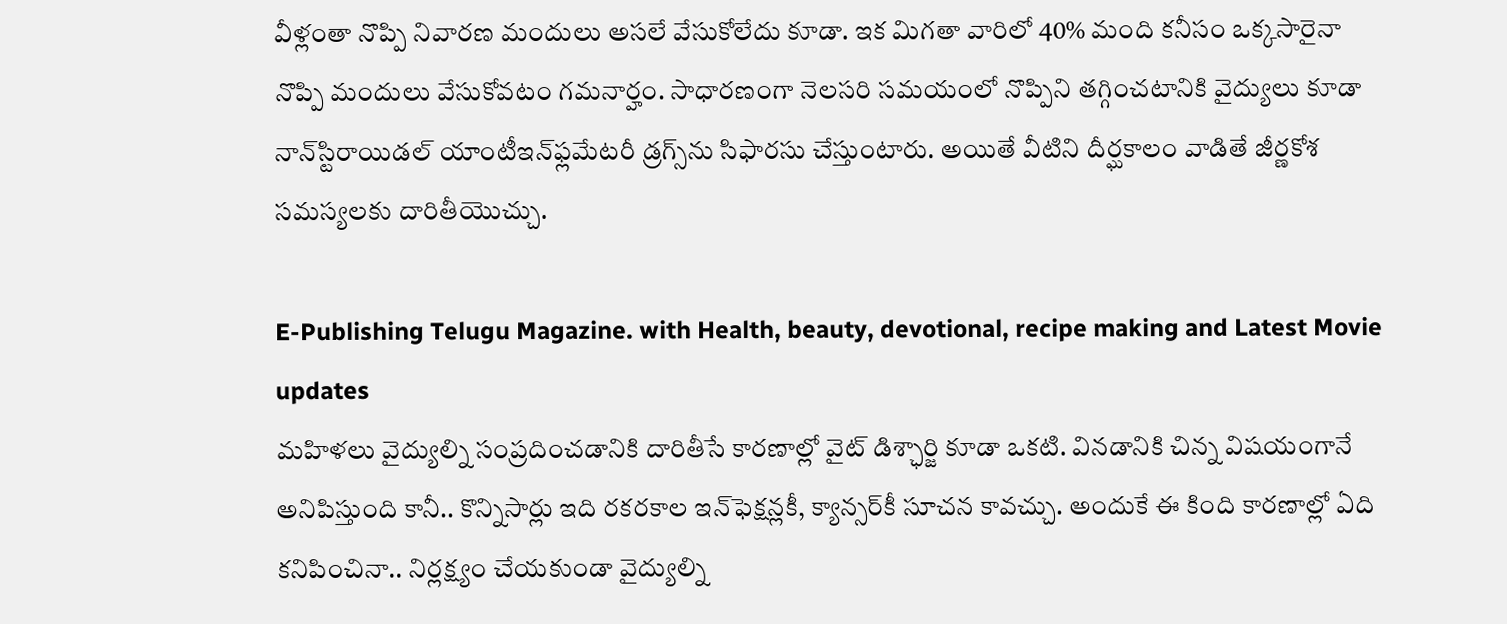వీళ్లంతా నొప్పి నివారణ మందులు అసలే వేసుకోలేదు కూడా. ఇక మిగతా వారిలో 40% మంది కనీసం ఒక్కసారైనా నొప్పి మందులు వేసుకోవటం గమనార్హం. సాధారణంగా నెలసరి సమయంలో నొప్పిని తగ్గించటానికి వైద్యులు కూడా నాన్‌స్టిరాయిడల్‌ యాంటీఇన్‌ఫ్లమేటరీ డ్రగ్స్‌ను సిఫారసు చేస్తుంటారు. అయితే వీటిని దీర్ఘకాలం వాడితే జీర్ణకోశ సమస్యలకు దారితీయొచ్చు.

E-Publishing Telugu Magazine. with Health, beauty, devotional, recipe making and Latest Movie updates
మహిళలు వైద్యుల్ని సంప్రదించడానికి దారితీసే కారణాల్లో వైట్‌ డిశ్ఛార్జి కూడా ఒకటి. వినడానికి చిన్న విషయంగానే అనిపిస్తుంది కానీ.. కొన్నిసార్లు ఇది రకరకాల ఇన్‌ఫెక్షన్లకీ, క్యాన్సర్‌కీ సూచన కావచ్చు. అందుకే ఈ కింది కారణాల్లో ఏది కనిపించినా.. నిర్లక్ష్యం చేయకుండా వైద్యుల్ని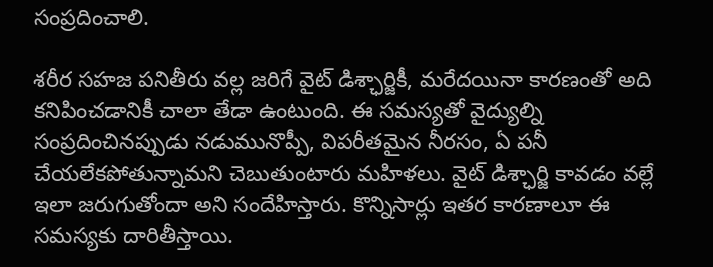సంప్రదించాలి.

శరీర సహజ పనితీరు వల్ల జరిగే వైట్‌ డిశ్ఛార్జికీ, మరేదయినా కారణంతో అది కనిపించడానికీ చాలా తేడా ఉంటుంది. ఈ సమస్యతో వైద్యుల్ని సంప్రదించినప్పుడు నడుమునొప్పీ, విపరీతమైన నీరసం, ఏ పనీ చేయలేకపోతున్నామని చెబుతుంటారు మహిళలు. వైట్‌ డిశ్ఛార్జి కావడం వల్లే ఇలా జరుగుతోందా అని సందేహిస్తారు. కొన్నిసార్లు ఇతర కారణాలూ ఈ సమస్యకు దారితీస్తాయి.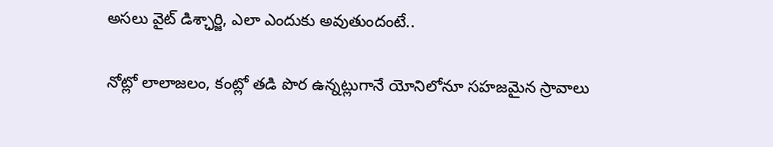అసలు వైట్‌ డిశ్ఛార్జి, ఎలా ఎందుకు అవుతుందంటే..

నోట్లో లాలాజలం, కంట్లో తడి పొర ఉన్నట్లుగానే యోనిలోనూ సహజమైన స్రావాలు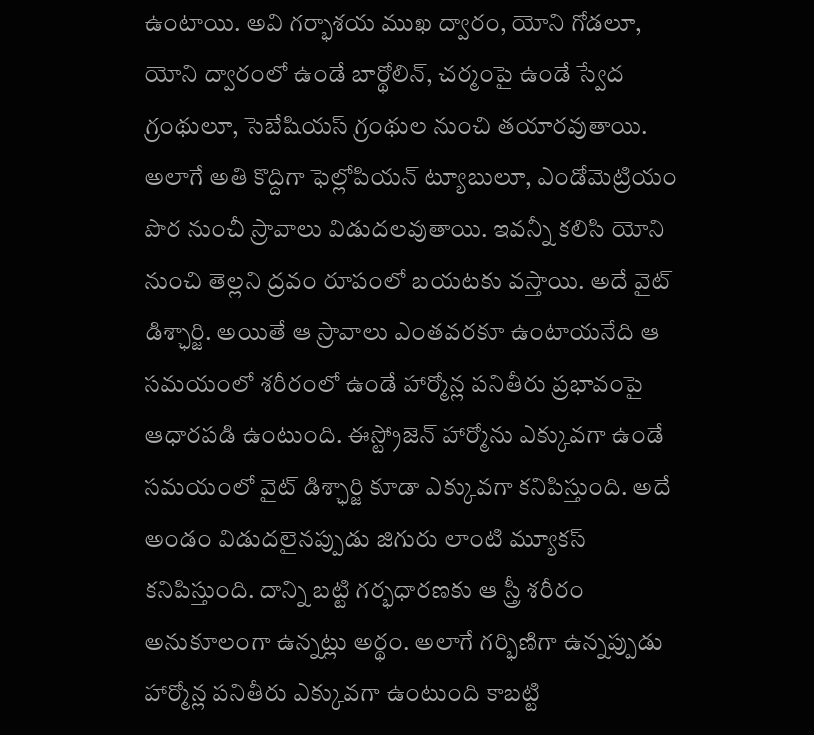ఉంటాయి. అవి గర్భాశయ ముఖ ద్వారం, యోని గోడలూ, యోని ద్వారంలో ఉండే బార్థోలిన్‌, చర్మంపై ఉండే స్వేద గ్రంథులూ, సెబేషియస్‌ గ్రంథుల నుంచి తయారవుతాయి. అలాగే అతి కొద్దిగా ఫెల్లోపియన్‌ ట్యూబులూ, ఎండోమెట్రియం పొర నుంచీ స్రావాలు విడుదలవుతాయి. ఇవన్నీ కలిసి యోని నుంచి తెల్లని ద్రవం రూపంలో బయటకు వస్తాయి. అదే వైట్‌ డిశ్ఛార్జి. అయితే ఆ స్రావాలు ఎంతవరకూ ఉంటాయనేది ఆ సమయంలో శరీరంలో ఉండే హార్మోన్ల పనితీరు ప్రభావంపై ఆధారపడి ఉంటుంది. ఈస్ట్రోజెన్‌ హార్మోను ఎక్కువగా ఉండే సమయంలో వైట్‌ డిశ్ఛార్జి కూడా ఎక్కువగా కనిపిస్తుంది. అదే అండం విడుదలైనప్పుడు జిగురు లాంటి మ్యూకస్‌ కనిపిస్తుంది. దాన్ని బట్టి గర్భధారణకు ఆ స్త్రీ శరీరం అనుకూలంగా ఉన్నట్లు అర్థం. అలాగే గర్భిణిగా ఉన్నప్పుడు హార్మోన్ల పనితీరు ఎక్కువగా ఉంటుంది కాబట్టి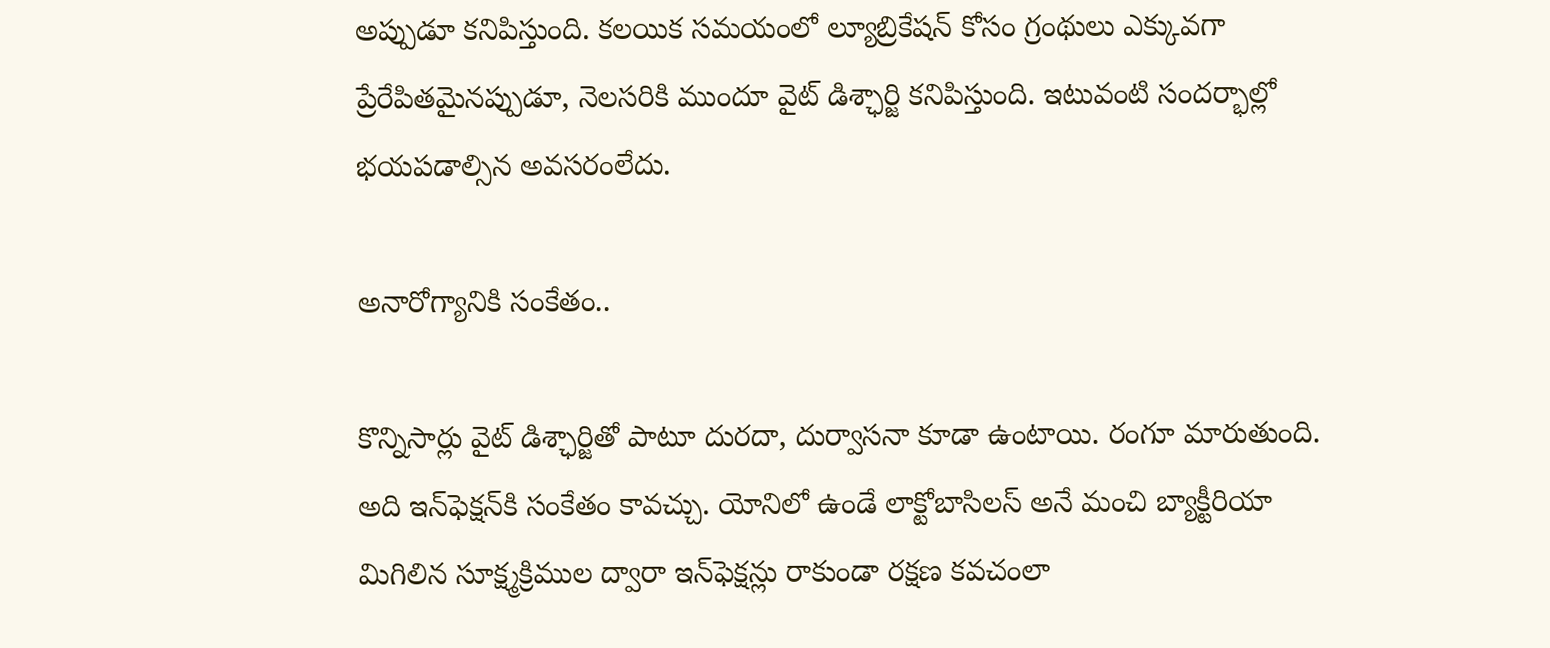అప్పుడూ కనిపిస్తుంది. కలయిక సమయంలో ల్యూబ్రికేషన్‌ కోసం గ్రంథులు ఎక్కువగా ప్రేరేపితమైనప్పుడూ, నెలసరికి ముందూ వైట్‌ డిశ్ఛార్జి కనిపిస్తుంది. ఇటువంటి సందర్భాల్లో భయపడాల్సిన అవసరంలేదు.

అనారోగ్యానికి సంకేతం..

కొన్నిసార్లు వైట్‌ డిశ్ఛార్జితో పాటూ దురదా, దుర్వాసనా కూడా ఉంటాయి. రంగూ మారుతుంది. అది ఇన్‌ఫెక్షన్‌కి సంకేతం కావచ్చు. యోనిలో ఉండే లాక్టోబాసిలస్‌ అనే మంచి బ్యాక్టీరియా మిగిలిన సూక్ష్మక్రిముల ద్వారా ఇన్‌ఫెక్షన్లు రాకుండా రక్షణ కవచంలా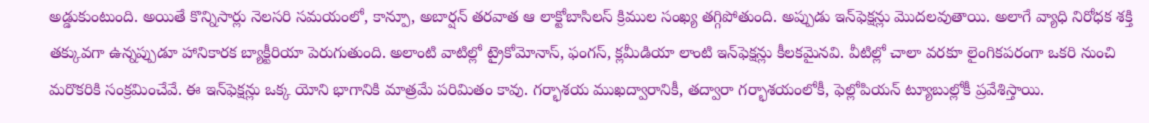అడ్డుకుంటుంది. అయితే కొన్నిసార్లు నెలసరి సమయంలో, కాన్పూ, అబార్షన్‌ తరవాత ఆ లాక్టోబాసిలస్‌ క్రిముల సంఖ్య తగ్గిపోతుంది. అప్పుడు ఇన్‌ఫెక్షన్లు మొదలవుతాయి. అలాగే వ్యాధి నిరోధక శక్తి తక్కువగా ఉన్నప్పుడూ హానికారక బ్యాక్టీరియా పెరుగుతుంది. అలాంటి వాటిల్లో ట్రైకోమోనాస్‌, ఫంగస్‌, క్లమీడియా లాంటి ఇన్‌ఫెక్షన్లు కీలకమైనవి. వీటిల్లో చాలా వరకూ లైంగికపరంగా ఒకరి నుంచి మరొకరికి సంక్రమించేవే. ఈ ఇన్‌ఫెక్షన్లు ఒక్క యోని భాగానికి మాత్రమే పరిమితం కావు. గర్భాశయ ముఖద్వారానికీ, తద్వారా గర్భాశయంలోకీ, ఫెల్లోపియన్‌ ట్యూబుల్లోకీ ప్రవేశిస్తాయి.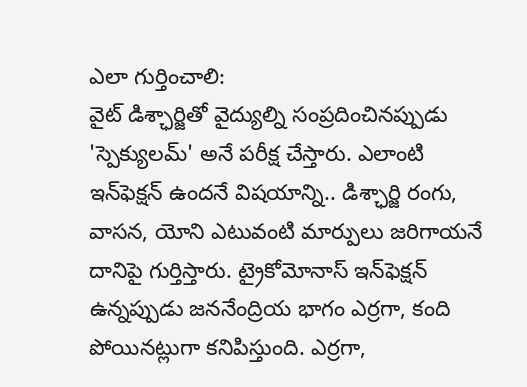ఎలా గుర్తించాలి:
వైట్‌ డిశ్ఛార్జితో వైద్యుల్ని సంప్రదించినప్పుడు 'స్పెక్యులమ్‌' అనే పరీక్ష చేస్తారు. ఎలాంటి ఇన్‌ఫెక్షన్‌ ఉందనే విషయాన్ని.. డిశ్ఛార్జి రంగు, వాసన, యోని ఎటువంటి మార్పులు జరిగాయనే దానిపై గుర్తిస్తారు. ట్రైకోమోనాస్‌ ఇన్‌ఫెక్షన్‌ ఉన్నప్పుడు జననేంద్రియ భాగం ఎర్రగా, కంది పోయినట్లుగా కనిపిస్తుంది. ఎర్రగా,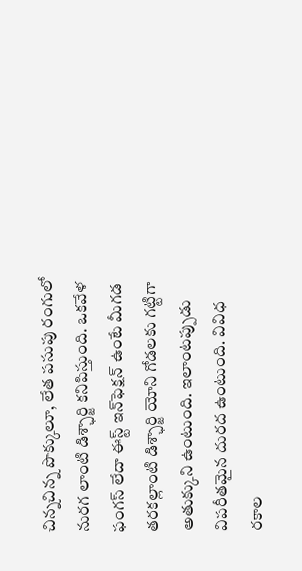చిన్నచిన్న పొక్కులూ, లేత పసుపు రంగులో నురగ లాంటి డిశ్ఛార్జి కనిపిస్తుంది. ఒకవేళ ఫంగస్‌ లేదా ఈస్ట్‌ ఇన్‌ఫెక్షన్‌ ఉంటే మీగడ తరకల్లాంటి డిశ్ఛార్జి యోని గోడలకు గట్టిగా అతుక్కుని ఉంటుంది. ఇలాంటప్పుడు విపరీతమైన దురద ఉంటుంది. వివిధ రకాల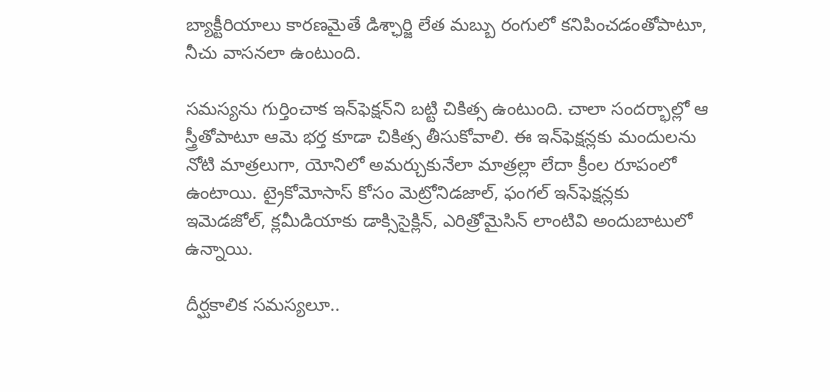బ్యాక్టీరియాలు కారణమైతే డిశ్ఛార్జి లేత మబ్బు రంగులో కనిపించడంతోపాటూ, నీచు వాసనలా ఉంటుంది.

సమస్యను గుర్తించాక ఇన్‌ఫెక్షన్‌ని బట్టి చికిత్స ఉంటుంది. చాలా సందర్భాల్లో ఆ స్త్రీతోపాటూ ఆమె భర్త కూడా చికిత్స తీసుకోవాలి. ఈ ఇన్‌ఫెక్షన్లకు మందులను నోటి మాత్రలుగా, యోనిలో అమర్చుకునేలా మాత్రల్లా లేదా క్రీంల రూపంలో ఉంటాయి. ట్రైకోమోసాస్‌ కోసం మెట్రోనిడజాల్‌, ఫంగల్‌ ఇన్‌ఫెక్షన్లకు ఇమెడజోల్‌, క్లమీడియాకు డాక్సిసైక్లిన్‌, ఎరిత్రోమైసిన్‌ లాంటివి అందుబాటులో ఉన్నాయి.

దీర్ఘకాలిక సమస్యలూ..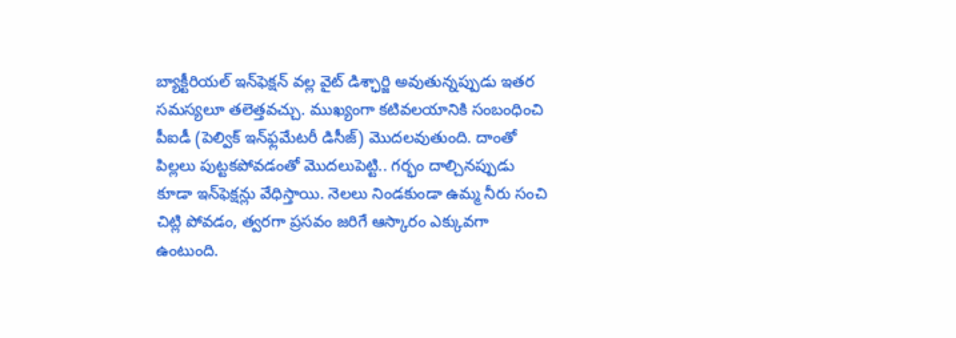బ్యాక్టీరియల్‌ ఇన్‌ఫెక్షన్‌ వల్ల వైట్‌ డిశ్ఛార్జి అవుతున్నప్పుడు ఇతర సమస్యలూ తలెత్తవచ్చు. ముఖ్యంగా కటివలయానికి సంబంధించి పీఐడీ (పెల్విక్‌ ఇన్‌ఫ్లమేటరీ డిసీజ్‌) మొదలవుతుంది. దాంతో పిల్లలు పుట్టకపోవడంతో మొదలుపెట్టి.. గర్భం దాల్చినప్పుడు కూడా ఇన్‌ఫెక్షన్లు వేధిస్తాయి. నెలలు నిండకుండా ఉమ్మ నీరు సంచి చిట్లి పోవడం, త్వరగా ప్రసవం జరిగే ఆస్కారం ఎక్కువగా ఉంటుంది.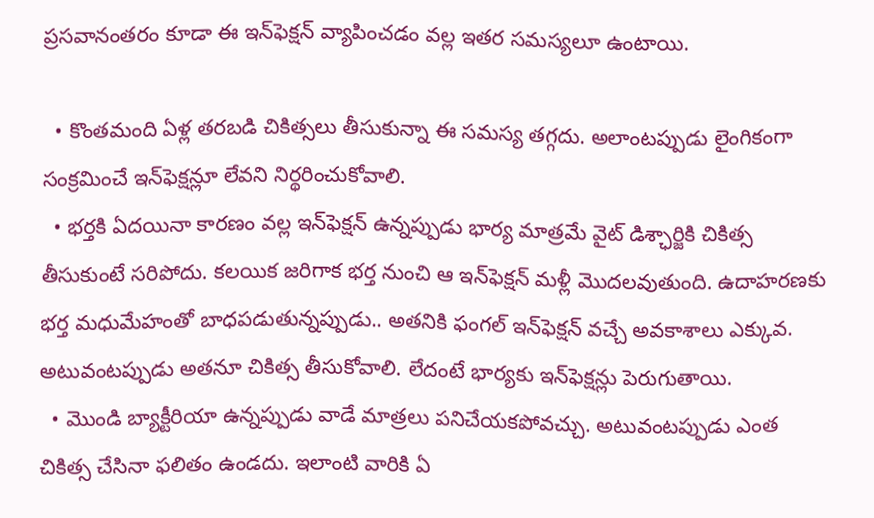ప్రసవానంతరం కూడా ఈ ఇన్‌ఫెక్షన్‌ వ్యాపించడం వల్ల ఇతర సమస్యలూ ఉంటాయి.

  • కొంతమంది ఏళ్ల తరబడి చికిత్సలు తీసుకున్నా ఈ సమస్య తగ్గదు. అలాంటప్పుడు లైంగికంగా సంక్రమించే ఇన్‌ఫెక్షన్లూ లేవని నిర్థరించుకోవాలి.
  • భర్తకి ఏదయినా కారణం వల్ల ఇన్‌ఫెక్షన్‌ ఉన్నప్పుడు భార్య మాత్రమే వైట్‌ డిశ్ఛార్జికి చికిత్స తీసుకుంటే సరిపోదు. కలయిక జరిగాక భర్త నుంచి ఆ ఇన్‌ఫెక్షన్‌ మళ్లీ మొదలవుతుంది. ఉదాహరణకు భర్త మధుమేహంతో బాధపడుతున్నప్పుడు.. అతనికి ఫంగల్‌ ఇన్‌ఫెక్షన్‌ వచ్చే అవకాశాలు ఎక్కువ. అటువంటప్పుడు అతనూ చికిత్స తీసుకోవాలి. లేదంటే భార్యకు ఇన్‌ఫెక్షన్లు పెరుగుతాయి.
  • మొండి బ్యాక్టీరియా ఉన్నప్పుడు వాడే మాత్రలు పనిచేయకపోవచ్చు. అటువంటప్పుడు ఎంత చికిత్స చేసినా ఫలితం ఉండదు. ఇలాంటి వారికి ఏ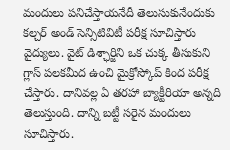మందులు పనిచేస్తాయనేదీ తెలుసుకునేందుకు కల్చర్‌ అండ్‌ సెన్సిటివిటీ పరీక్ష సూచిస్తారు వైద్యులు. వైట్‌ డిశ్ఛార్జిని ఒక చుక్క తీసుకుని గ్లాస్‌ పలకమీద ఉంచి మైక్రోస్కోప్‌ కింద పరీక్ష చేస్తారు. దానివల్ల ఏ తరహా బ్యాక్టీరియా అన్నది తెలుస్తుంది. దాన్ని బట్టీ సరైన మందులు సూచిస్తారు.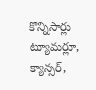కొన్నిసార్లు ట్యూమర్లూ, క్యాన్సర్‌,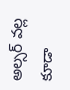అల్సర్‌ వల్ల కూడా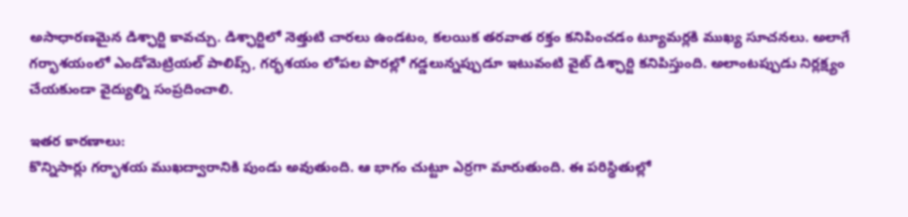అసాధారణమైన డిశ్ఛార్జి కావచ్చు. డిశ్ఛార్జిలో నెత్తుటి చారలు ఉండటం, కలయిక తరవాత రక్తం కనిపించడం ట్యూమర్లకి ముఖ్య సూచనలు. అలాగే గర్భాశయంలో ఎండోమెట్రియల్‌ పాలిప్స్‌, గర్భశయం లోపల పొరల్లో గడ్డలున్నప్పుడూ ఇటువంటి వైట్‌ డిశ్ఛార్జి కనిపిస్తుంది. అలాంటప్పుడు నిర్లక్ష్యం చేయకుండా వైద్యుల్ని సంప్రదించాలి.

ఇతర కారణాలు:
కొన్నిసార్లు గర్భాశయ ముఖద్వారానికి పుండు అవుతుంది. ఆ భాగం చుట్టూ ఎర్రగా మారుతుంది. ఈ పరిస్థితుల్లో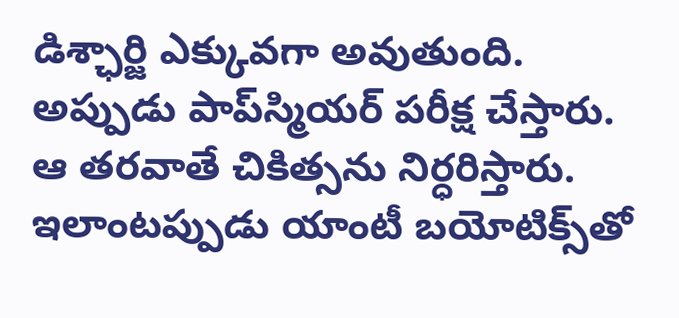డిశ్ఛార్జి ఎక్కువగా అవుతుంది. అప్పుడు పాప్‌స్మియర్‌ పరీక్ష చేస్తారు. ఆ తరవాతే చికిత్సను నిర్ధరిస్తారు. ఇలాంటప్పుడు యాంటీ బయోటిక్స్‌తో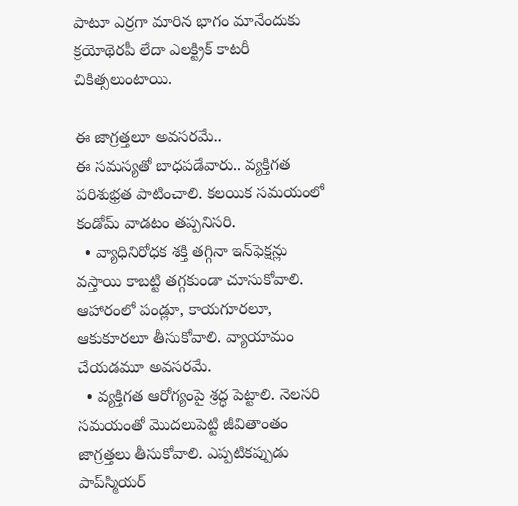పాటూ ఎర్రగా మారిన భాగం మానేందుకు క్రయోథెరపీ లేదా ఎలక్ట్రిక్‌ కాటరీ చికిత్సలుంటాయి.

ఈ జాగ్రత్తలూ అవసరమే..
ఈ సమస్యతో బాధపడేవారు.. వ్యక్తిగత పరిశుభ్రత పాటించాలి. కలయిక సమయంలో కండోమ్‌ వాడటం తప్పనిసరి.
  • వ్యాధినిరోధక శక్తి తగ్గినా ఇన్‌ఫెక్షన్లు వస్తాయి కాబట్టి తగ్గకుండా చూసుకోవాలి. ఆహారంలో పండ్లూ, కాయగూరలూ, ఆకుకూరలూ తీసుకోవాలి. వ్యాయామం చేయడమూ అవసరమే.
  • వ్యక్తిగత ఆరోగ్యంపై శ్రద్ధ పెట్టాలి. నెలసరి సమయంతో మొదలుపెట్టి జీవితాంతం జాగ్రత్తలు తీసుకోవాలి. ఎప్పటికప్పుడు పాప్‌స్మియర్‌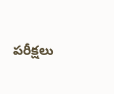పరీక్షలు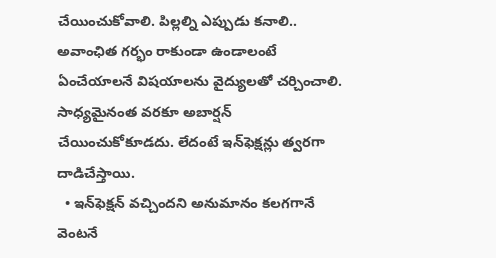చేయించుకోవాలి. పిల్లల్ని ఎప్పుడు కనాలి.. అవాంఛిత గర్భం రాకుండా ఉండాలంటే ఏంచేయాలనే విషయాలను వైద్యులతో చర్చించాలి. సాధ్యమైనంత వరకూ అబార్షన్‌ చేయించుకోకూడదు. లేదంటే ఇన్‌ఫెక్షన్లు త్వరగా దాడిచేస్తాయి.
  • ఇన్‌ఫెక్షన్‌ వచ్చిందని అనుమానం కలగగానే వెంటనే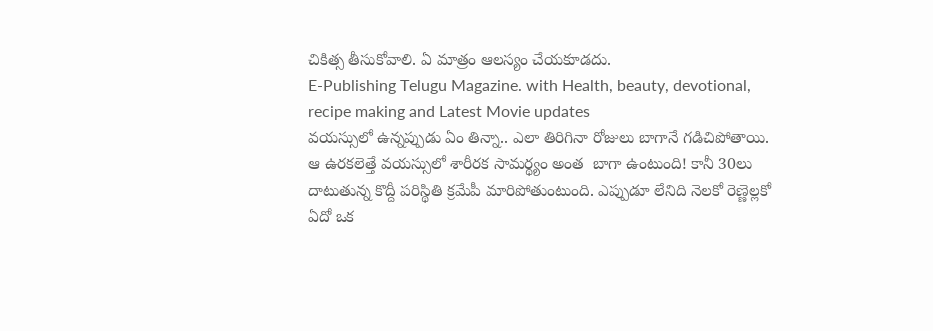చికిత్స తీసుకోవాలి. ఏ మాత్రం ఆలస్యం చేయకూడదు.
E-Publishing Telugu Magazine. with Health, beauty, devotional, recipe making and Latest Movie updates
వయస్సులో ఉన్నప్పుడు ఏం తిన్నా.. ఎలా తిరిగినా రోజులు బాగానే గడిచిపోతాయి. ఆ ఉరకలెత్తే వయస్సులో శారీరక సామర్థ్యం అంత  బాగా ఉంటుంది! కానీ 30లు దాటుతున్న కొద్దీ పరిస్థితి క్రమేపీ మారిపోతుంటుంది. ఎప్పుడూ లేనిది నెలకో రెణ్ణెల్లకో ఏదో ఒక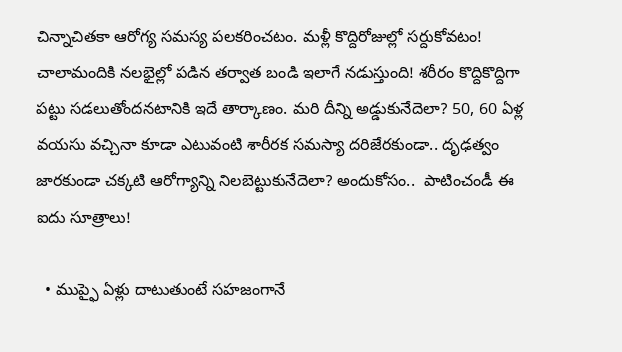చిన్నాచితకా ఆరోగ్య సమస్య పలకరించటం. మళ్లీ కొద్దిరోజుల్లో సర్దుకోవటం! చాలామందికి నలభైల్లో పడిన తర్వాత బండి ఇలాగే నడుస్తుంది! శరీరం కొద్దికొద్దిగా పట్టు సడలుతోందనటానికి ఇదే తార్కాణం. మరి దీన్ని అడ్డుకునేదెలా? 50, 60 ఏళ్ల వయసు వచ్చినా కూడా ఎటువంటి శారీరక సమస్యా దరిజేరకుండా.. దృఢత్వం జారకుండా చక్కటి ఆరోగ్యాన్ని నిలబెట్టుకునేదెలా? అందుకోసం..  పాటించండీ ఈ ఐదు సూత్రాలు!

  • ముప్ఫై ఏళ్లు దాటుతుంటే సహజంగానే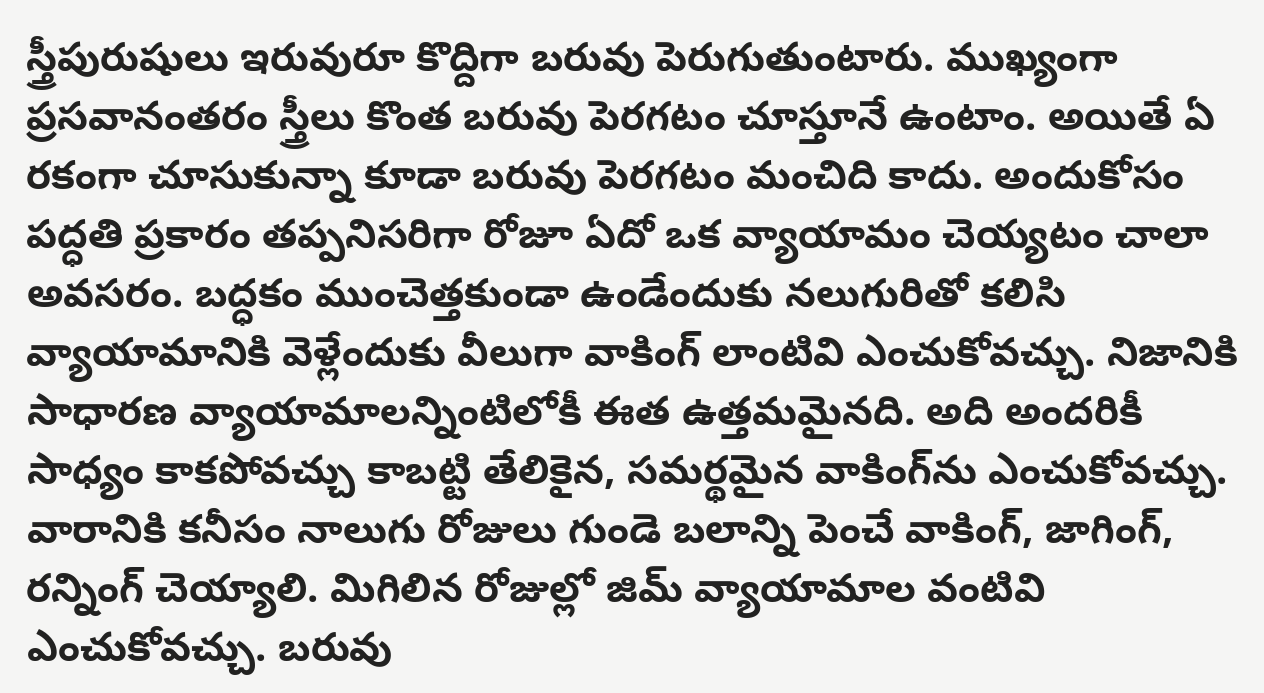స్త్రీపురుషులు ఇరువురూ కొద్దిగా బరువు పెరుగుతుంటారు. ముఖ్యంగా ప్రసవానంతరం స్త్రీలు కొంత బరువు పెరగటం చూస్తూనే ఉంటాం. అయితే ఏ రకంగా చూసుకున్నా కూడా బరువు పెరగటం మంచిది కాదు. అందుకోసం పద్ధతి ప్రకారం తప్పనిసరిగా రోజూ ఏదో ఒక వ్యాయామం చెయ్యటం చాలా అవసరం. బద్ధకం ముంచెత్తకుండా ఉండేందుకు నలుగురితో కలిసి వ్యాయామానికి వెళ్లేందుకు వీలుగా వాకింగ్‌ లాంటివి ఎంచుకోవచ్చు. నిజానికి సాధారణ వ్యాయామాలన్నింటిలోకీ ఈత ఉత్తమమైనది. అది అందరికీ సాధ్యం కాకపోవచ్చు కాబట్టి తేలికైన, సమర్థమైన వాకింగ్‌ను ఎంచుకోవచ్చు. వారానికి కనీసం నాలుగు రోజులు గుండె బలాన్ని పెంచే వాకింగ్‌, జాగింగ్‌, రన్నింగ్‌ చెయ్యాలి. మిగిలిన రోజుల్లో జిమ్‌ వ్యాయామాల వంటివి ఎంచుకోవచ్చు. బరువు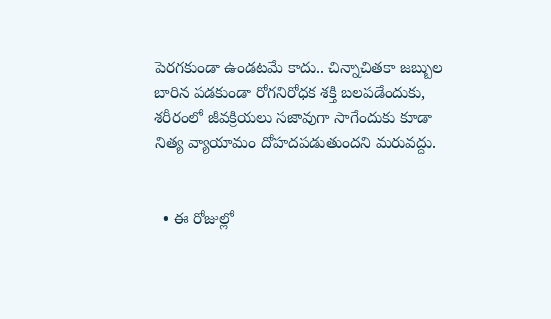పెరగకుండా ఉండటమే కాదు.. చిన్నాచితకా జబ్బుల బారిన పడకుండా రోగనిరోధక శక్తి బలపడేందుకు, శరీరంలో జీవక్రియలు సజావుగా సాగేందుకు కూడా నిత్య వ్యాయామం దోహదపడుతుందని మరువద్దు.


  • ఈ రోజుల్లో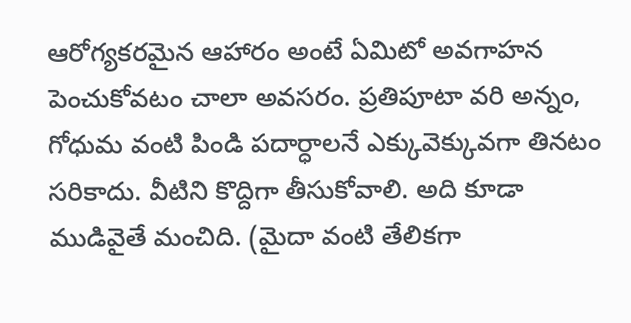ఆరోగ్యకరమైన ఆహారం అంటే ఏమిటో అవగాహన పెంచుకోవటం చాలా అవసరం. ప్రతిపూటా వరి అన్నం, గోధుమ వంటి పిండి పదార్ధాలనే ఎక్కువెక్కువగా తినటం సరికాదు. వీటిని కొద్దిగా తీసుకోవాలి. అది కూడా ముడివైతే మంచిది. (మైదా వంటి తేలికగా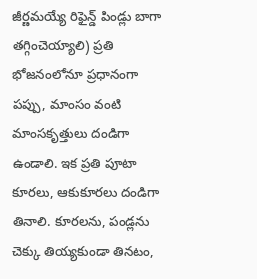జీర్ణమయ్యే రిఫైన్డ్‌ పిండ్లు బాగా తగ్గించెయ్యాలి) ప్రతి భోజనంలోనూ ప్రధానంగా పప్పు, మాంసం వంటి మాంసకృత్తులు దండిగా ఉండాలి. ఇక ప్రతి పూటా కూరలు, ఆకుకూరలు దండిగా తినాలి. కూరలను, పండ్లను చెక్కు తియ్యకుండా తినటం,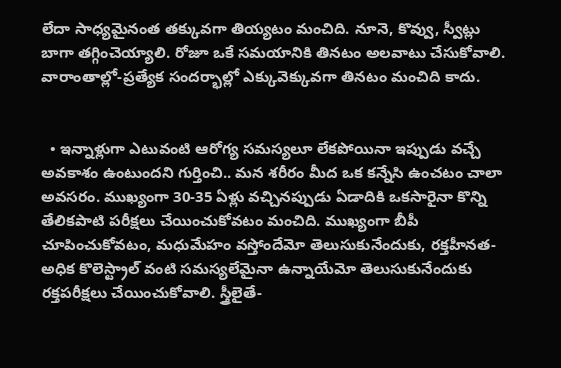లేదా సాధ్యమైనంత తక్కువగా తియ్యటం మంచిది. నూనె, కొవ్వు, స్వీట్లు బాగా తగ్గించెయ్యాలి. రోజూ ఒకే సమయానికి తినటం అలవాటు చేసుకోవాలి. వారాంతాల్లో-ప్రత్యేక సందర్భాల్లో ఎక్కువెక్కువగా తినటం మంచిది కాదు.


  • ఇన్నాళ్లుగా ఎటువంటి ఆరోగ్య సమస్యలూ లేకపోయినా ఇప్పుడు వచ్చే అవకాశం ఉంటుందని గుర్తించి.. మన శరీరం మీద ఒక కన్నేసి ఉంచటం చాలా అవసరం. ముఖ్యంగా 30-35 ఏళ్లు వచ్చినప్పుడు ఏడాదికి ఒకసారైనా కొన్ని తేలికపాటి పరీక్షలు చేయించుకోవటం మంచిది. ముఖ్యంగా బీపీ చూపించుకోవటం, మధుమేహం వస్తోందేమో తెలుసుకునేందుకు, రక్తహీనత-అధిక కొలెస్ట్రాల్‌ వంటి సమస్యలేమైనా ఉన్నాయేమో తెలుసుకునేందుకు రక్తపరీక్షలు చేయించుకోవాలి. స్త్రీలైతే-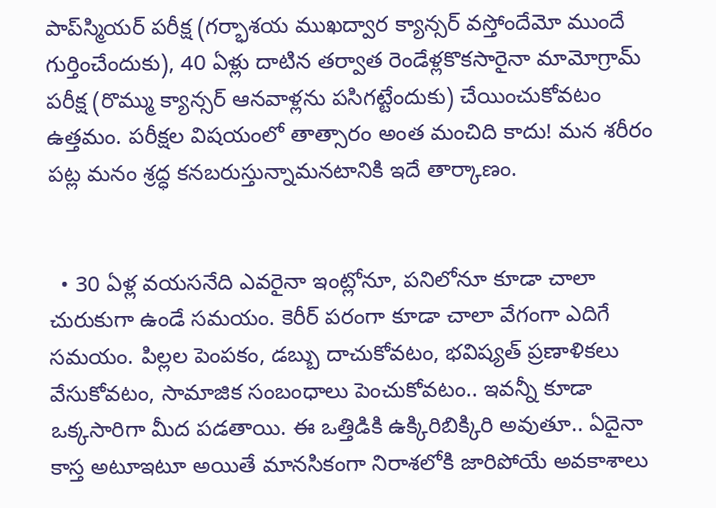పాప్‌స్మియర్‌ పరీక్ష (గర్భాశయ ముఖద్వార క్యాన్సర్‌ వస్తోందేమో ముందే గుర్తించేందుకు), 40 ఏళ్లు దాటిన తర్వాత రెండేళ్లకొకసారైనా మామోగ్రామ్‌ పరీక్ష (రొమ్ము క్యాన్సర్‌ ఆనవాళ్లను పసిగట్టేందుకు) చేయించుకోవటం ఉత్తమం. పరీక్షల విషయంలో తాత్సారం అంత మంచిది కాదు! మన శరీరం పట్ల మనం శ్రద్ధ కనబరుస్తున్నామనటానికి ఇదే తార్కాణం.


  • 30 ఏళ్ల వయసనేది ఎవరైనా ఇంట్లోనూ, పనిలోనూ కూడా చాలా చురుకుగా ఉండే సమయం. కెరీర్‌ పరంగా కూడా చాలా వేగంగా ఎదిగే సమయం. పిల్లల పెంపకం, డబ్బు దాచుకోవటం, భవిష్యత్‌ ప్రణాళికలు వేసుకోవటం, సామాజిక సంబంధాలు పెంచుకోవటం.. ఇవన్నీ కూడా ఒక్కసారిగా మీద పడతాయి. ఈ ఒత్తిడికి ఉక్కిరిబిక్కిరి అవుతూ.. ఏదైనా కాస్త అటూఇటూ అయితే మానసికంగా నిరాశలోకి జారిపోయే అవకాశాలు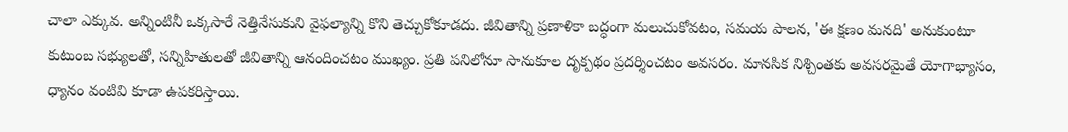చాలా ఎక్కువ. అన్నింటినీ ఒక్కసారే నెత్తినేసుకుని వైఫల్యాన్ని కొని తెచ్చుకోకూడదు. జీవితాన్ని ప్రణాళికా బద్ధంగా మలుచుకోవటం, సమయ పాలన, 'ఈ క్షణం మనది' అనుకుంటూ కుటుంబ సభ్యులతో, సన్నిహితులతో జీవితాన్ని ఆనందించటం ముఖ్యం. ప్రతి పనిలోనూ సానుకూల దృక్పథం ప్రదర్శించటం అవసరం. మానసిక నిశ్చింతకు అవసరమైతే యోగాభ్యాసం, ధ్యానం వంటివి కూడా ఉపకరిస్తాయి.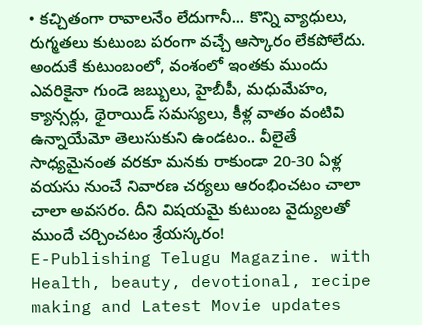• కచ్చితంగా రావాలనేం లేదుగానీ... కొన్ని వ్యాధులు, రుగ్మతలు కుటుంబ పరంగా వచ్చే ఆస్కారం లేకపోలేదు. అందుకే కుటుంబంలో, వంశంలో ఇంతకు ముందు ఎవరికైనా గుండె జబ్బులు, హైబీపీ, మధుమేహం, క్యాన్సర్లు, థైరాయిడ్‌ సమస్యలు, కీళ్ల వాతం వంటివి ఉన్నాయేమో తెలుసుకుని ఉండటం.. వీలైతే సాధ్యమైనంత వరకూ మనకు రాకుండా 20-30 ఏళ్ల వయసు నుంచే నివారణ చర్యలు ఆరంభించటం చాలా చాలా అవసరం. దీని విషయమై కుటుంబ వైద్యులతో ముందే చర్చించటం శ్రేయస్కరం!
E-Publishing Telugu Magazine. with Health, beauty, devotional, recipe making and Latest Movie updates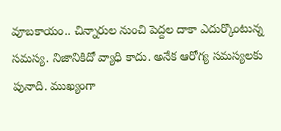వూబకాయం.. చిన్నారుల నుంచి పెద్దల దాకా ఎదుర్కొంటున్న సమస్య. నిజానికిదో వ్యాధి కాదు. అనేక ఆరోగ్య సమస్యలకు పునాది. ముఖ్యంగా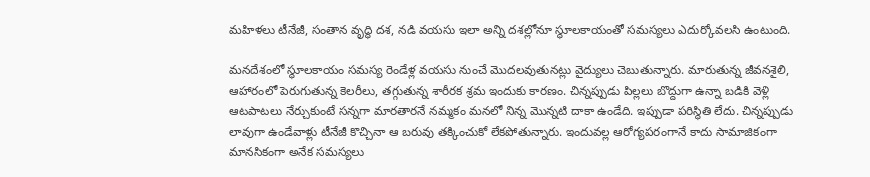మహిళలు టీనేజీ, సంతాన వృద్ధి దశ, నడి వయసు ఇలా అన్ని దశల్లోనూ స్థూలకాయంతో సమస్యలు ఎదుర్కోవలసి ఉంటుంది.

మనదేశంలో స్థూలకాయం సమస్య రెండేళ్ల వయసు నుంచే మొదలవుతునట్లు వైద్యులు చెబుతున్నారు. మారుతున్న జీవనశైలి, ఆహారంలో పెరుగుతున్న కెలరీలు, తగ్గుతున్న శారీరక శ్రమ ఇందుకు కారణం. చిన్నప్పుడు పిల్లలు బొద్దుగా ఉన్నా బడికి వెళ్లి ఆటపాటలు నేర్చుకుంటే సన్నగా మారతారనే నమ్మకం మనలో నిన్న మొన్నటి దాకా ఉండేది. ఇప్పుడా పరిస్థితి లేదు. చిన్నప్పుడు లావుగా ఉండేవాళ్లు టీనేజీ కొచ్చినా ఆ బరువు తక్కించుకో లేకపోతున్నారు. ఇందువల్ల ఆరోగ్యపరంగానే కాదు సామాజికంగా మానసికంగా అనేక సమస్యలు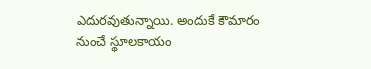ఎదురవుతున్నాయి. అందుకే కౌమారం నుంచే స్థూలకాయం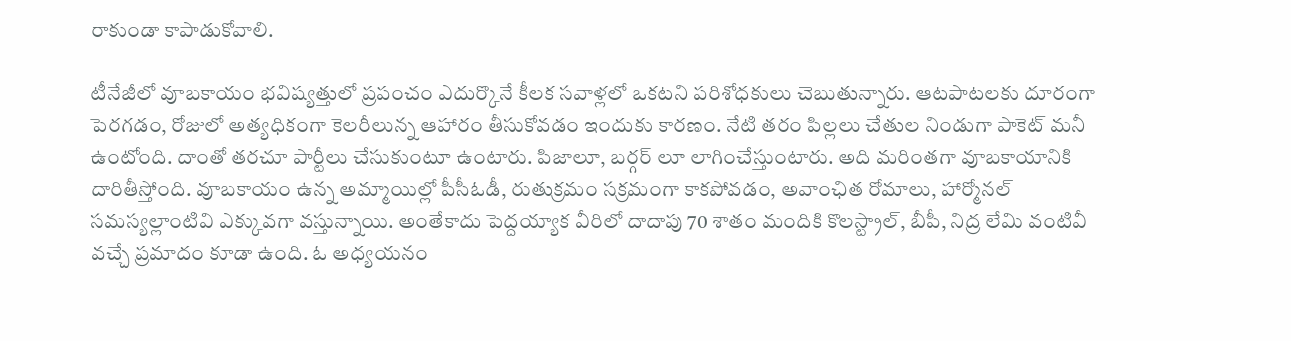రాకుండా కాపాడుకోవాలి.

టీనేజీలో వూబకాయం భవిష్యత్తులో ప్రపంచం ఎదుర్కొనే కీలక సవాళ్లలో ఒకటని పరిశోధకులు చెబుతున్నారు. ఆటపాటలకు దూరంగా పెరగడం, రోజులో అత్యధికంగా కెలరీలున్న ఆహారం తీసుకోవడం ఇందుకు కారణం. నేటి తరం పిల్లలు చేతుల నిండుగా పాకెట్ మనీ ఉంటోంది. దాంతో తరచూ పార్టీలు చేసుకుంటూ ఉంటారు. పిజాలూ, బర్గర్ లూ లాగించేస్తుంటారు. అది మరింతగా వూబకాయానికి దారితీస్తోంది. వూబకాయం ఉన్న అమ్మాయిల్లో పీసీఓడీ, రుతుక్రమం సక్రమంగా కాకపోవడం, అవాంఛిత రోమాలు, హార్మోనల్ సమస్యల్లాంటివి ఎక్కువగా వస్తున్నాయి. అంతేకాదు పెద్దయ్యాక వీరిలో దాదాపు 70 శాతం మందికి కొలస్ట్రాల్, బీపీ, నిద్ర లేమి వంటివీ వచ్చే ప్రమాదం కూడా ఉంది. ఓ అధ్యయనం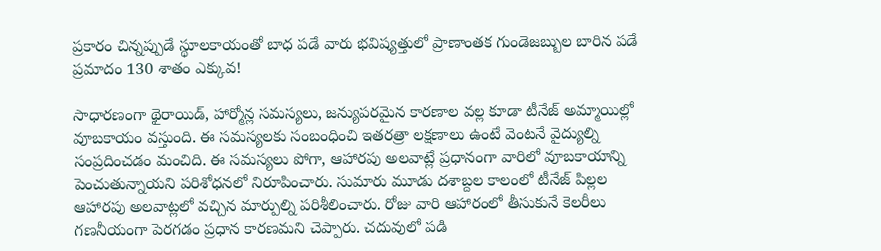ప్రకారం చిన్నప్పుడే స్థూలకాయంతో బాధ పడే వారు భవిష్యత్తులో ప్రాణాంతక గుండెజబ్బుల బారిన పడే ప్రమాదం 130 శాతం ఎక్కువ!

సాధారణంగా థైరాయిడ్, హార్మోన్ల సమస్యలు, జన్యుపరమైన కారణాల వల్ల కూడా టీనేజ్ అమ్మాయిల్లో వూబకాయం వస్తుంది. ఈ సమస్యలకు సంబంధించి ఇతరత్రా లక్షణాలు ఉంటే వెంటనే వైద్యుల్ని సంప్రదించడం మంచిది. ఈ సమస్యలు పోగా, ఆహారపు అలవాట్లే ప్రధానంగా వారిలో వూబకాయాన్ని పెంచుతున్నాయని పరిశోధనలో నిరూపించారు. సుమారు మూడు దశాబ్దల కాలంలో టీనేజ్ పిల్లల ఆహారపు అలవాట్లలో వచ్చిన మార్పుల్ని పరిశీలించారు. రోజు వారి ఆహారంలో తీసుకునే కెలరీలు గణనీయంగా పెరగడం ప్రధాన కారణమని చెప్పారు. చదువులో పడి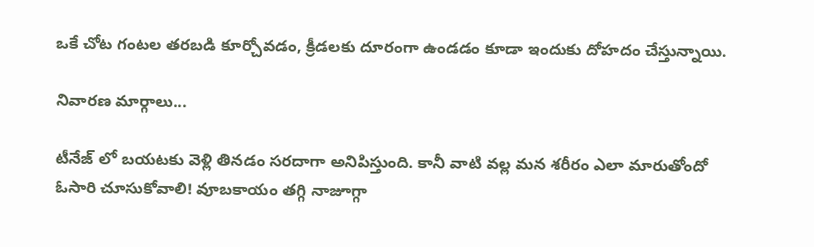ఒకే చోట గంటల తరబడి కూర్చోవడం, క్రీడలకు దూరంగా ఉండడం కూడా ఇందుకు దోహదం చేస్తున్నాయి.

నివారణ మార్గాలు...

టీనేజ్ లో బయటకు వెళ్లి తినడం సరదాగా అనిపిస్తుంది. కానీ వాటి వల్ల మన శరీరం ఎలా మారుతోందో ఓసారి చూసుకోవాలి! వూబకాయం తగ్గి నాజూగ్గా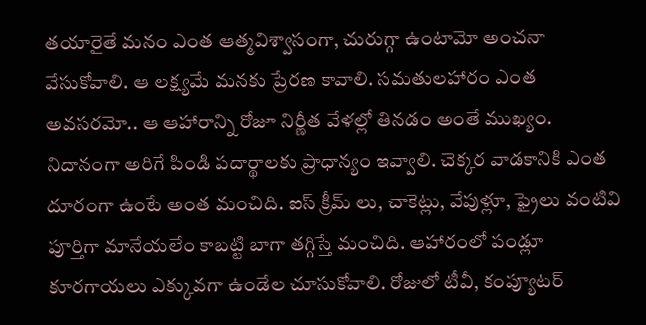తయారైతే మనం ఎంత ఆత్మవిశ్వాసంగా, చురుగ్గా ఉంటామో అంచనా వేసుకోవాలి. ఆ లక్ష్యమే మనకు ప్రేరణ కావాలి. సమతులహారం ఎంత అవసరమో.. ఆ ఆహారాన్ని రోజూ నిర్ణీత వేళల్లో తినడం అంతే ముఖ్యం. నిదానంగా అరిగే పిండి పదార్థాలకు ప్రాధాన్యం ఇవ్వాలి. చెక్కర వాడకానికి ఎంత దూరంగా ఉంటే అంత మంచిది. ఐస్ క్రీమ్ లు, చాకెట్లు, వేపుళ్లూ, ఫ్రైలు వంటివి పూర్తిగా మానేయలేం కాబట్టి బాగా తగ్గిస్తే మంచిది. ఆహారంలో పండ్లూ కూరగాయలు ఎక్కువగా ఉండేల చూసుకోవాలి. రోజులో టీవీ, కంప్యూటర్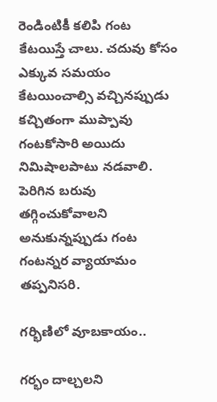రెండింటికీ కలిపి గంట కేటయిస్తే చాలు. చదువు కోసం ఎక్కువ సమయం కేటయించాల్సి వచ్చినప్పుడు కచ్చితంగా ముప్పావు గంటకోసారి అయిదు నిమిషాలపాటు నడవాలి. పెరిగిన బరువు తగ్గించుకోవాలని అనుకున్నప్పుడు గంట గంటన్నర వ్యాయామం తప్పనిసరి.

గర్భిణిలో వూబకాయం..

గర్భం దాల్చలని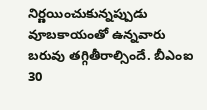నిర్ణయించుకున్నప్పుడు వూబకాయంతో ఉన్నవారు బరువు తగ్గితీరాల్సిందే. బీఎంఐ 30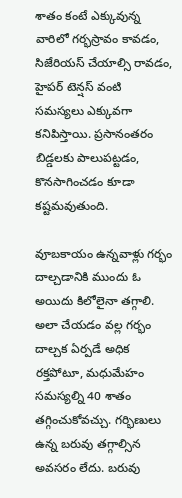శాతం కంటే ఎక్కువున్న వారిలో గర్భస్రావం కావడం, సిజేరియస్ చేయాల్సి రావడం, హైపర్ టెన్షస్ వంటి సమస్యలు ఎక్కువగా కనిపిస్తాయి. ప్రసానంతరం బిడ్డలకు పాలుపట్టడం, కొనసాగించడం కూడా కష్టమవుతుంది.

వూబకాయం ఉన్నవాళ్లు గర్భం దాల్చడానికి ముందు ఓ అయిదు కిలోలైనా తగ్గాలి. అలా చేయడం వల్ల గర్భం దాల్చక ఏర్పడే అధిక రక్తపోటూ, మధుమేహం సమస్యల్ని 40 శాతం తగ్గించుకోవచ్చు. గర్భిణులు ఉన్న బరువు తగ్గాల్సిన అవసరం లేదు. బరువు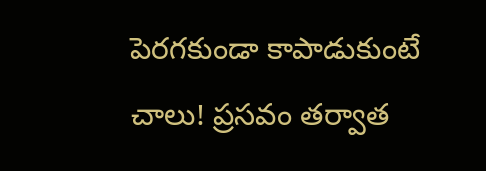పెరగకుండా కాపాడుకుంటే చాలు! ప్రసవం తర్వాత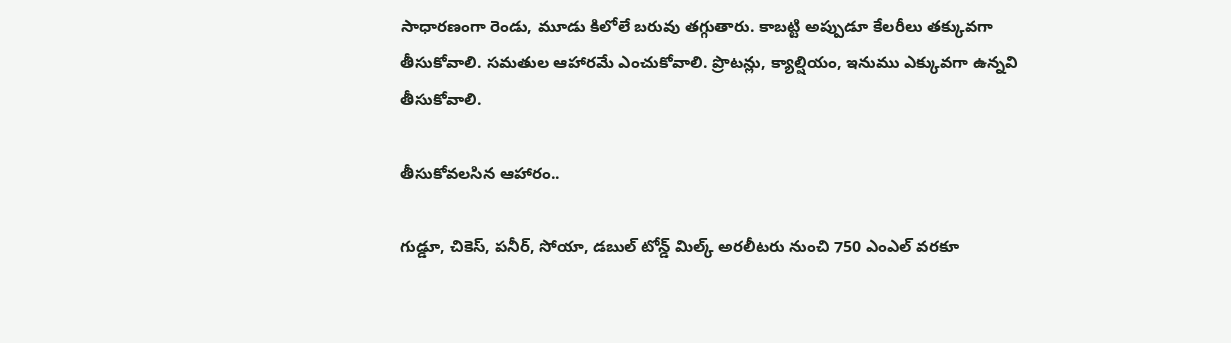సాధారణంగా రెండు, మూడు కిలోలే బరువు తగ్గుతారు. కాబట్టి అప్పుడూ కేలరీలు తక్కువగా తీసుకోవాలి. సమతుల ఆహారమే ఎంచుకోవాలి. ప్రొటన్లు, క్యాల్షియం, ఇనుము ఎక్కువగా ఉన్నవి తీసుకోవాలి.

తీసుకోవలసిన ఆహారం..

గుడ్డూ, చికెస్, పనీర్, సోయా, డబుల్ టోన్డ్ మిల్క్ అరలీటరు నుంచి 750 ఎంఎల్ వరకూ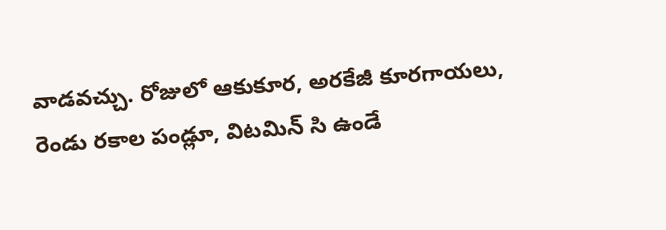వాడవచ్చు. రోజులో ఆకుకూర, అరకేజీ కూరగాయలు, రెండు రకాల పండ్లూ, విటమిన్ సి ఉండే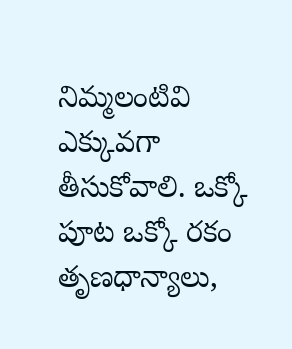నిమ్మలంటివి ఎక్కువగా తీసుకోవాలి. ఒక్కో పూట ఒక్కో రకం తృణధాన్యాలు,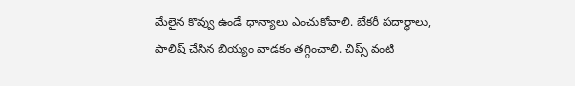మేలైన కొవ్వు ఉండే ధాన్యాలు ఎంచుకోవాలి. బేకరీ పదార్థాలు, పాలిష్ చేసిన బియ్యం వాడకం తగ్గించాలి. చిప్స్ వంటి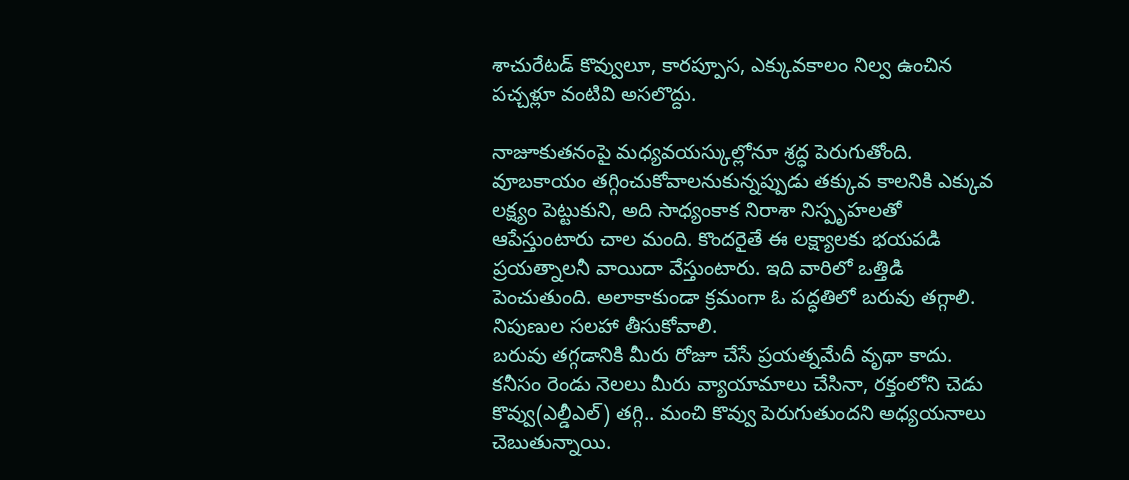శాచురేటడ్ కొవ్వులూ, కారప్పూస, ఎక్కువకాలం నిల్వ ఉంచిన పచ్చళ్లూ వంటివి అసలొద్దు.

నాజూకుతనంపై మధ్యవయస్కుల్లోనూ శ్రద్ధ పెరుగుతోంది. వూబకాయం తగ్గించుకోవాలనుకున్నప్పుడు తక్కువ కాలనికి ఎక్కువ లక్ష్యం పెట్టుకుని, అది సాధ్యంకాక నిరాశా నిస్పృహలతో ఆపేస్తుంటారు చాల మంది. కొందరైతే ఈ లక్ష్యాలకు భయపడి ప్రయత్నాలనీ వాయిదా వేస్తుంటారు. ఇది వారిలో ఒత్తిడి పెంచుతుంది. అలాకాకుండా క్రమంగా ఓ పద్ధతిలో బరువు తగ్గాలి. నిపుణుల సలహా తీసుకోవాలి.
బరువు తగ్గడానికి మీరు రోజూ చేసే ప్రయత్నమేదీ వృథా కాదు. కనీసం రెండు నెలలు మీరు వ్యాయామాలు చేసినా, రక్తంలోని చెడు కొవ్వు(ఎల్డీఎల్) తగ్గి.. మంచి కొవ్వు పెరుగుతుందని అధ్యయనాలు చెబుతున్నాయి.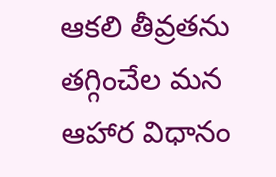ఆకలి తీవ్రతను తగ్గించేల మన ఆహార విధానం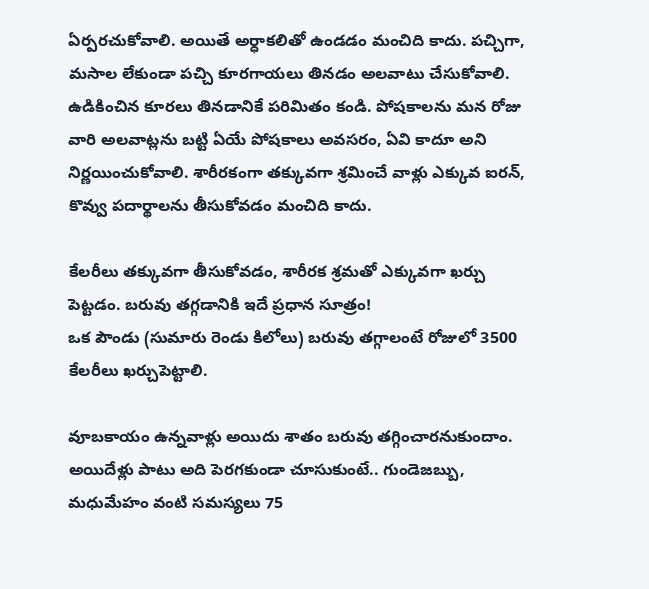ఏర్పరచుకోవాలి. అయితే అర్ధాకలితో ఉండడం మంచిది కాదు. పచ్చిగా, మసాల లేకుండా పచ్చి కూరగాయలు తినడం అలవాటు చేసుకోవాలి. ఉడికించిన కూరలు తినడానికే పరిమితం కండి. పోషకాలను మన రోజు వారి అలవాట్లను బట్టి ఏయే పోషకాలు అవసరం, ఏవి కాదూ అని నిర్ణయించుకోవాలి. శారీరకంగా తక్కువగా శ్రమించే వాళ్లు ఎక్కువ ఐరన్, కొవ్వు పదార్థాలను తీసుకోవడం మంచిది కాదు.

కేలరీలు తక్కువగా తీసుకోవడం, శారీరక శ్రమతో ఎక్కువగా ఖర్చు పెట్టడం. బరువు తగ్గడానికి ఇదే ప్రధాన సూత్రం!
ఒక పౌండు (సుమారు రెండు కిలోలు) బరువు తగ్గాలంటే రోజులో 3500 కేలరీలు ఖర్చుపెట్టాలి.

వూబకాయం ఉన్నవాళ్లు అయిదు శాతం బరువు తగ్గించారనుకుందాం. అయిదేళ్లు పాటు అది పెరగకుండా చూసుకుంటే.. గుండెజబ్బు, మధుమేహం వంటి సమస్యలు 75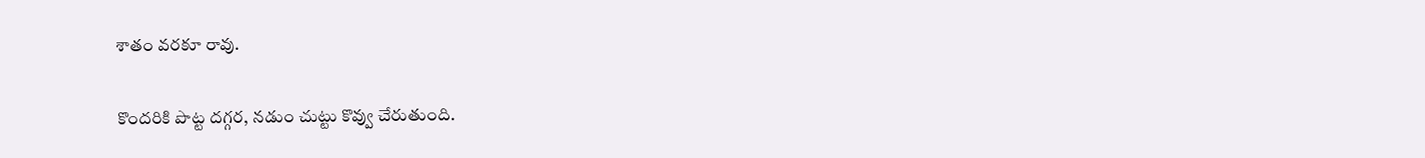శాతం వరకూ రావు.

కొందరికి పొట్ట దగ్గర, నడుం చుట్టు కొవ్వు చేరుతుంది.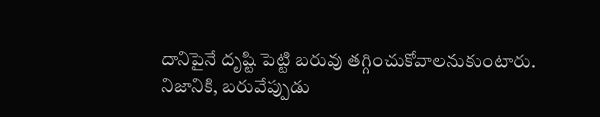దానిపైనే దృష్టి పెట్టి బరువు తగ్గించుకోవాలనుకుంటారు. నిజానికి, బరువేప్పుడు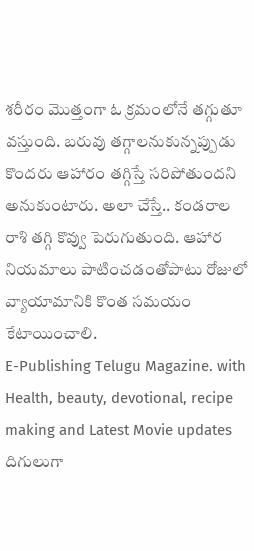శరీరం మొత్తంగా ఓ క్రమంలోనే తగ్గుతూ వస్తుంది. బరువు తగ్గాలనుకున్నప్పుడు కొందరు ఆహారం తగ్గిస్తే సరిపోతుందని అనుకుంటారు. అలా చేస్తే.. కండరాల రాశి తగ్గి కొవ్వు పెరుగుతుంది. ఆహార నియమాలు పాటించడంతోపాటు రోజులో వ్యాయామానికి కొంత సమయం కేటాయించాలి.
E-Publishing Telugu Magazine. with Health, beauty, devotional, recipe making and Latest Movie updates
దిగులుగా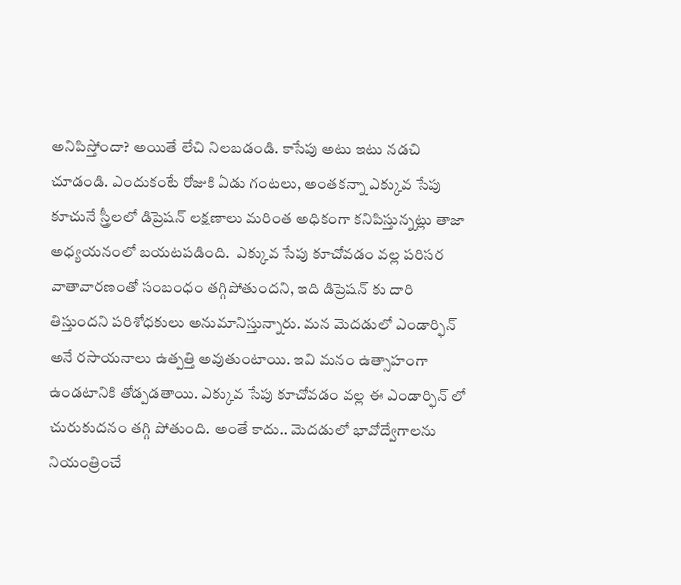అనిపిస్తోందా? అయితే లేచి నిలబడండి. కాసేపు అటు ఇటు నడచి చూడండి. ఎందుకంటే రోజుకి ఏడు గంటలు, అంతకన్నా ఎక్కువ సేపు కూచునే స్త్రీలలో డిప్రెషన్ లక్షణాలు మరింత అధికంగా కనిపిస్తున్నట్లు తాజా అధ్యయనంలో బయటపడింది.  ఎక్కువ సేపు కూచోవడం వల్ల పరిసర వాతావారణంతో సంబంధం తగ్గిపోతుందని, ఇది డిప్రెషన్ కు దారి తిస్తుందని పరిశోధకులు అనుమానిస్తున్నారు. మన మెదడులో ఎండార్ఫిన్  అనే రసాయనాలు ఉత్పత్తి అవుతుంటాయి. ఇవి మనం ఉత్సాహంగా ఉండటానికి తోడ్పడతాయి. ఎక్కువ సేపు కూచోవడం వల్ల ఈ ఎండార్ఫిన్ లో చురుకుదనం తగ్గి పోతుంది. అంతే కాదు.. మెదడులో భావోద్వేగాలను నియంత్రించే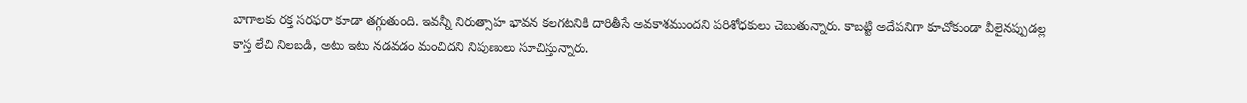బాగాలకు రక్త సరఫరా కూడా తగ్గుతుంది. ఇవన్నీ నిరుత్సాహ భావన కలగటనికి దారితీసే అవకాశముందని పరిశోధకులు చెబుతున్నారు. కాబట్టి అదేపనిగా కూచోకుండా వీలైనప్పుడల్ల కాస్త లేచి నిలబడి, అటు ఇటు నడవడం మంచిదని నిపుణులు సూచిస్తున్నారు.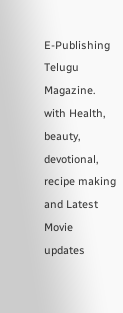E-Publishing Telugu Magazine. with Health, beauty, devotional, recipe making and Latest Movie updates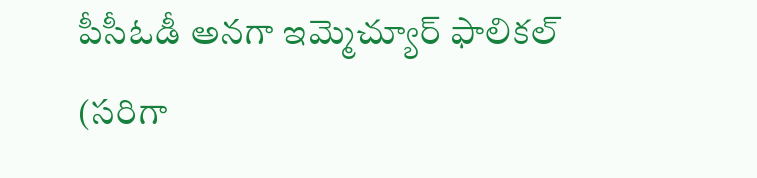పీసీఓడీ అనగా ఇమ్మెచ్యూర్ ఫాలికల్ (సరిగా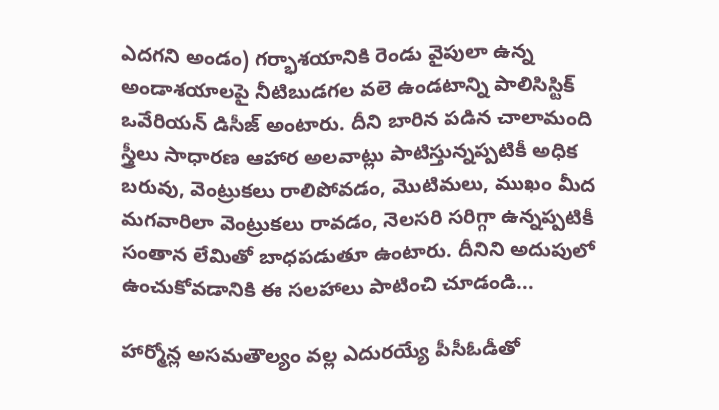ఎదగని అండం) గర్భాశయానికి రెండు వైపులా ఉన్న అండాశయాలపై నీటిబుడగల వలె ఉండటాన్ని పాలిసిస్టిక్ ఒవేరియన్ డిసీజ్ అంటారు. దీని బారిన పడిన చాలామంది స్త్రీలు సాధారణ ఆహార అలవాట్లు పాటిస్తున్నప్పటికీ అధిక బరువు, వెంట్రుకలు రాలిపోవడం, మొటిమలు, ముఖం మీద మగవారిలా వెంట్రుకలు రావడం, నెలసరి సరిగ్గా ఉన్నప్పటికీ సంతాన లేమితో బాధపడుతూ ఉంటారు. దీనిని అదుపులో ఉంచుకోవడానికి ఈ సలహాలు పాటించి చూడండి...

హార్మోన్ల అసమతౌల్యం వల్ల ఎదురయ్యే పీసీఓడీతో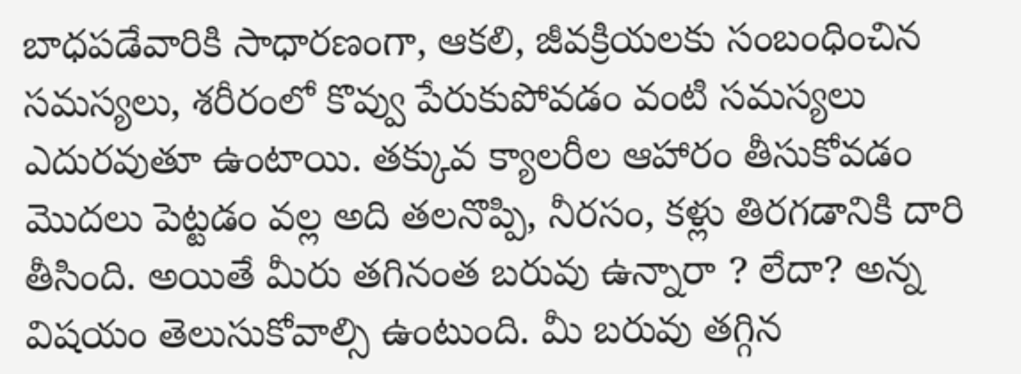బాధపడేవారికి సాధారణంగా, ఆకలి, జీవక్రియలకు సంబంధించిన సమస్యలు, శరీరంలో కొవ్వు పేరుకుపోవడం వంటి సమస్యలు ఎదురవుతూ ఉంటాయి. తక్కువ క్యాలరీల ఆహారం తీసుకోవడం మొదలు పెట్టడం వల్ల అది తలనొప్పి, నీరసం, కళ్లు తిరగడానికి దారి తీసింది. అయితే మీరు తగినంత బరువు ఉన్నారా ? లేదా? అన్న విషయం తెలుసుకోవాల్సి ఉంటుంది. మీ బరువు తగ్గిన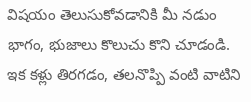విషయం తెలుసుకోవడానికి మీ నడుం భాగం, భుజాలు కొలుచు కొని చూడండి. ఇక కళ్లు తిరగడం, తలనొప్పి వంటి వాటిని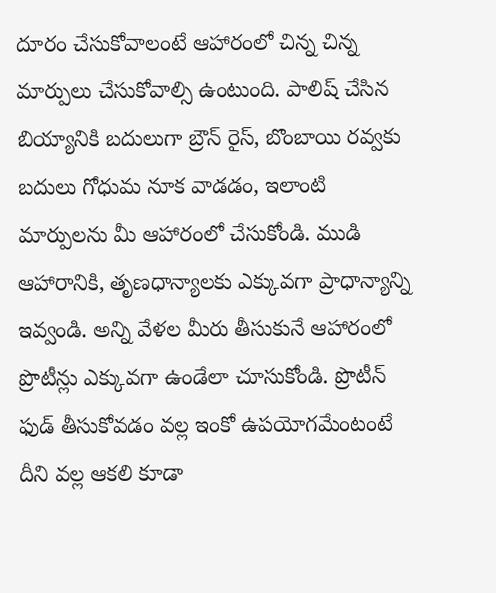దూరం చేసుకోవాలంటే ఆహారంలో చిన్న చిన్న మార్పులు చేసుకోవాల్సి ఉంటుంది. పాలిష్ చేసిన బియ్యానికి బదులుగా బ్రౌన్ రైస్, బొంబాయి రవ్వకు బదులు గోధుమ నూక వాడడం, ఇలాంటి మార్పులను మీ ఆహారంలో చేసుకోండి. ముడి ఆహారానికి, తృణధాన్యాలకు ఎక్కువగా ప్రాధాన్యాన్ని ఇవ్వండి. అన్ని వేళల మీరు తీసుకునే ఆహారంలో ప్రొటీన్లు ఎక్కువగా ఉండేలా చూసుకోండి. ప్రొటీన్ ఫుడ్ తీసుకోవడం వల్ల ఇంకో ఉపయోగమేంటంటే దీని వల్ల ఆకలి కూడా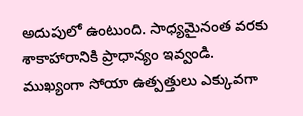అదుపులో ఉంటుంది. సాధ్యమైనంత వరకు శాకాహారానికి ప్రాధాన్యం ఇవ్వండి. ముఖ్యంగా సోయా ఉత్పత్తులు ఎక్కువగా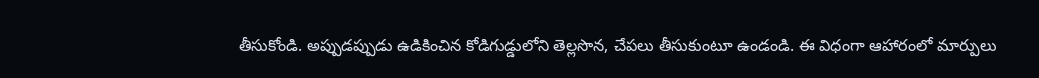తీసుకోండి. అప్పుడప్పుడు ఉడికించిన కోడిగుడ్డులోని తెల్లసొన, చేపలు తీసుకుంటూ ఉండండి. ఈ విధంగా ఆహారంలో మార్పులు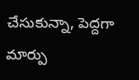చేసుకున్నా, పెద్దగా మార్పు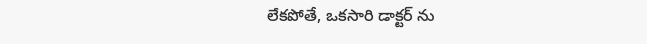లేకపోతే, ఒకసారి డాక్టర్ ను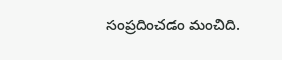సంప్రదించడం మంచిది.